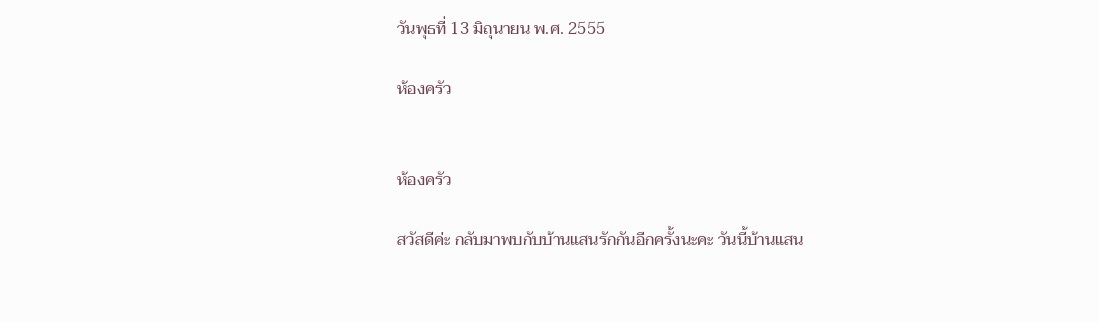วันพุธที่ 13 มิถุนายน พ.ศ. 2555

ห้องครัว


ห้องครัว

สวัสดีค่ะ กลับมาพบกับบ้านแสนรักกันอีกครั้งนะคะ วันนี้บ้านแสน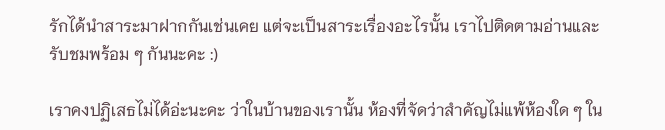รักได้นำสาระมาฝากกันเช่นเคย แต่จะเป็นสาระเรื่องอะไรนั้น เราไปติดตามอ่านและรับชมพร้อม ๆ กันนะคะ :)

เราคงปฏิเสธไม่ได้อ่ะนะคะ ว่าในบ้านของเรานั้น ห้องที่จัดว่าสำคัญไม่แพ้ห้องใด ๆ ใน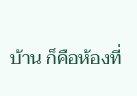บ้าน ก็คือห้องที่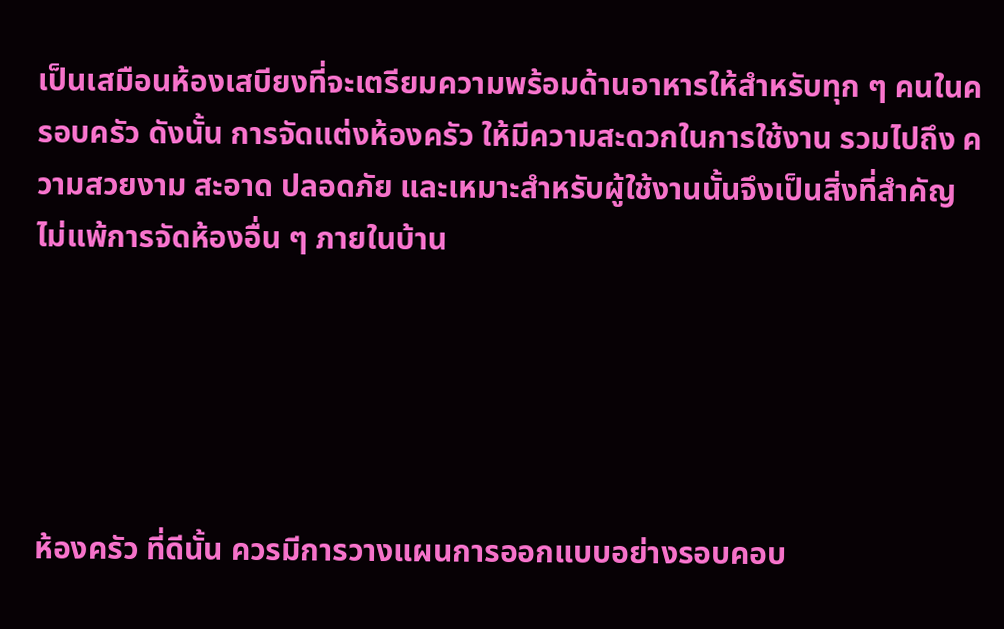เป็นเสมือนห้องเสบียงที่จะเตรียมความพร้อมด้านอาหารให้สำหรับทุก ๆ คนในครอบครัว ดังนั้น การจัดแต่งห้องครัว ให้มีความสะดวกในการใช้งาน รวมไปถึง ความสวยงาม สะอาด ปลอดภัย และเหมาะสำหรับผู้ใช้งานนั้นจึงเป็นสิ่งที่สำคัญไม่แพ้การจัดห้องอื่น ๆ ภายในบ้าน





ห้องครัว ที่ดีนั้น ควรมีการวางแผนการออกแบบอย่างรอบคอบ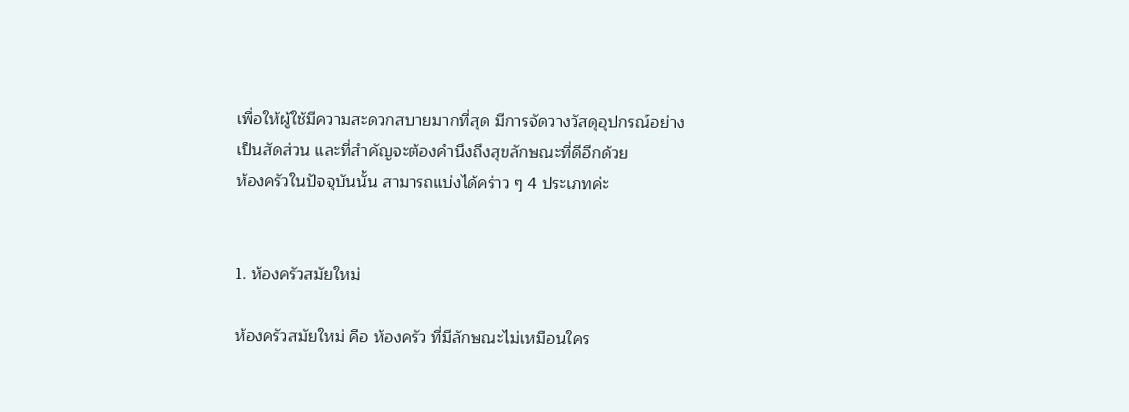เพื่อให้ผู้ใช้มีความสะดวกสบายมากที่สุด มีการจัดวางวัสดุอุปกรณ์อย่างเป็นสัดส่วน และที่สำคัญจะต้องคำนึงถึงสุขลักษณะที่ดีอีกด้วย
ห้องครัวในปัจจุบันนั้น สามารถแบ่งได้คร่าว ๆ 4 ประเภทค่ะ


1. ห้องครัวสมัยใหม่

ห้องครัวสมัยใหม่ คือ ห้องครัว ที่มีลักษณะไม่เหมือนใคร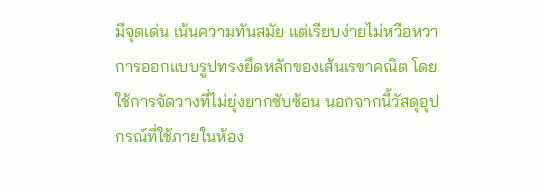มีจุดเด่น เน้นความทันสมัย แต่เรียบง่ายไม่หวือหวา การออกแบบรูปทรงยึดหลักของเส้นเรขาคณิต โดยใช้การจัดวางที่ไม่ยุ่งยากซับซ้อน นอกจากนี้วัสดุอุปกรณ์ที่ใช้ภายในห้อง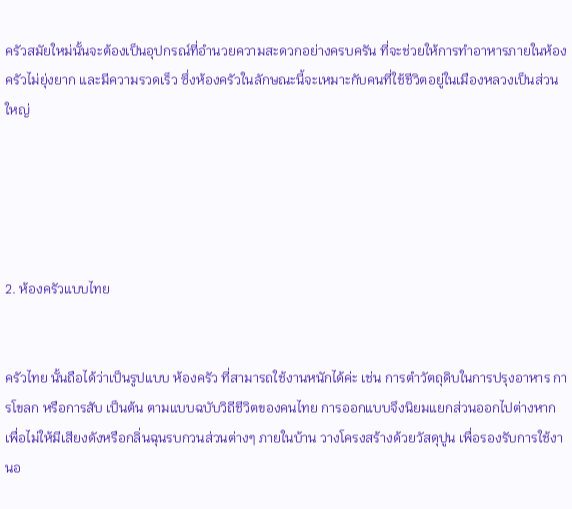ครัวสมัยใหม่นั้นจะต้องเป็นอุปกรณ์ที่อำนวยความสะดวกอย่างครบครัน ที่จะช่วยให้การทำอาหารภายในห้องครัวไม่ยุ่งยาก และมีความรวดเร็ว ซึ่งห้องครัวในลักษณะนี้จะเหมาะกับคนที่ใช้ชีวิตอยู่ในเมืองหลวงเป็นส่วนใหญ่





2. ห้องครัวแบบไทย


ครัวไทย นั้นถือได้ว่าเป็นรูปแบบ ห้องครัว ที่สามารถใช้งานหนักได้ค่ะ เช่น การตำวัตถุดิบในการปรุงอาหาร การโขลก หรือการสับ เป็นต้น ตามแบบฉบับวิถีชีวิตของคนไทย การออกแบบจึงนิยมแยกส่วนออกไปต่างหาก เพื่อไม่ให้มีเสียงดังหรือกลิ่นฉุนรบกวนส่วนต่างๆ ภายในบ้าน วางโครงสร้างด้วยวัสดุปูน เพื่อรองรับการใช้งานอ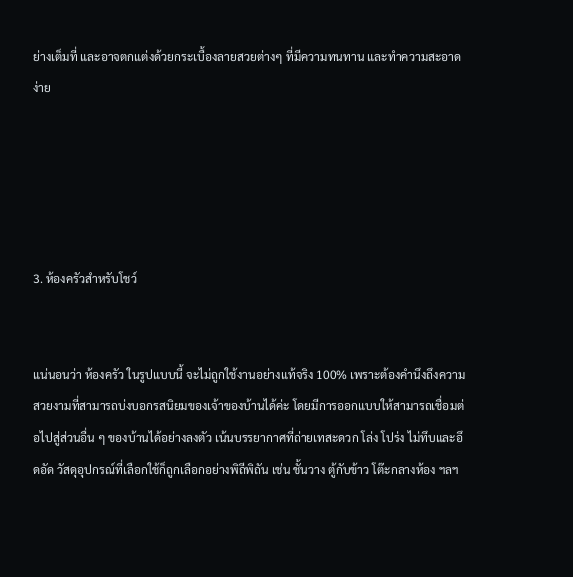ย่างเต็มที่ และอาจตกแต่งด้วยกระเบื้องลายสวยต่างๆ ที่มีความทนทาน และทำความสะอาดง่าย





3. ห้องครัวสำหรับโชว์


แน่นอนว่า ห้องครัว ในรูปแบบนี้ จะไม่ถูกใช้งานอย่างแท้จริง 100% เพราะต้องคำนึงถึงความสวยงามที่สามารถบ่งบอกรสนิยมของเจ้าของบ้านได้ค่ะ โดยมีการออกแบบให้สามารถเชื่อมต่อไปสู่ส่วนอื่น ๆ ของบ้านได้อย่างลงตัว เน้นบรรยากาศที่ถ่ายเทสะดวก โล่ง โปร่ง ไม่ทึบและอึดอัด วัสดุอุปกรณ์ที่เลือกใช้ก็ถูกเลือกอย่างพิถีพิถัน เช่น ชั้นวาง ตู้กับข้าว โต๊ะกลางห้อง ฯลฯ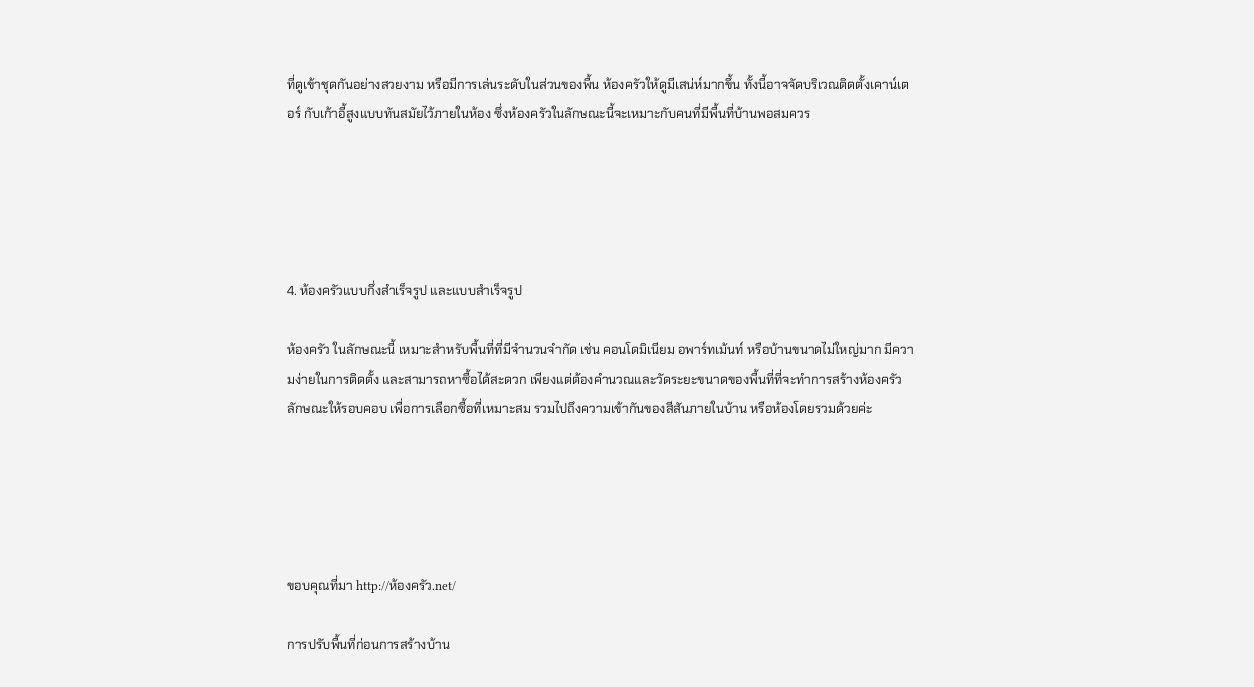ที่ดูเข้าชุดกันอย่างสวยงาม หรือมีการเล่นระดับในส่วนของพื้น ห้องครัวให้ดูมีเสน่ห์มากขึ้น ทั้งนี้อาจจัดบริเวณติดตั้งเคาน์เตอร์ กับเก้าอี้สูงแบบทันสมัยไว้ภายในห้อง ซึ่งห้องครัวในลักษณะนี้จะเหมาะกับคนที่มีพื้นที่บ้านพอสมควร





4. ห้องครัวแบบกึ่งสำเร็จรูป และแบบสำเร็จรูป

ห้องครัว ในลักษณะนี้ เหมาะสำหรับพื้นที่ที่มีจำนวนจำกัด เช่น คอนโดมิเนียม อพาร์ทเม้นท์ หรือบ้านขนาดไม่ใหญ่มาก มีความง่ายในการติดตั้ง และสามารถหาซื้อได้สะดวก เพียงแต่ต้องคำนวณและวัดระยะขนาดของพื้นที่ที่จะทำการสร้างห้องครัวลักษณะให้รอบคอบ เพื่อการเลือกซื้อที่เหมาะสม รวมไปถึงความเข้ากันของสีสันภายในบ้าน หรือห้องโดยรวมด้วยค่ะ





ขอบคุณที่มา http://ห้องครัว.net/

การปรับพื้นที่ก่อนการสร้างบ้าน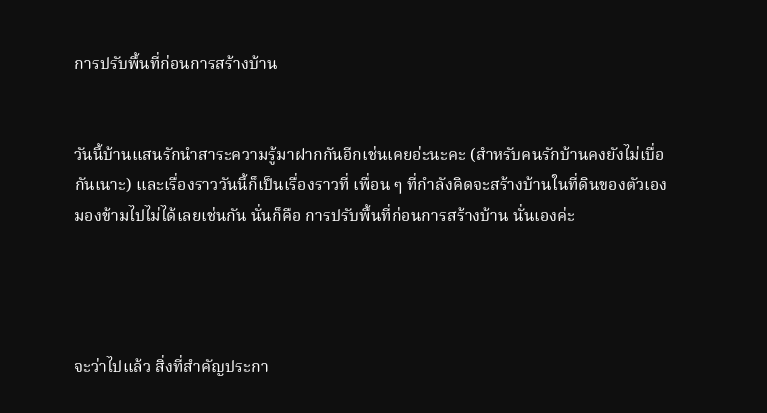การปรับพื้นที่ก่อนการสร้างบ้าน


วันนี้บ้านแสนรักนำสาระความรู้มาฝากกันอีกเช่นเคยอ่ะนะคะ (สำหรับคนรักบ้านคงยังไม่เบื่อกันเนาะ) และเรื่องราววันนี้ก็เป็นเรื่องราวที่ เพื่อน ๆ ที่กำลังคิดจะสร้างบ้านในที่ดินของตัวเอง มองข้ามไปไม่ได้เลยเช่นกัน นั่นก็คือ การปรับพื้นที่ก่อนการสร้างบ้าน นั่นเองค่ะ




จะว่าไปแล้ว สิ่งที่สำคัญประกา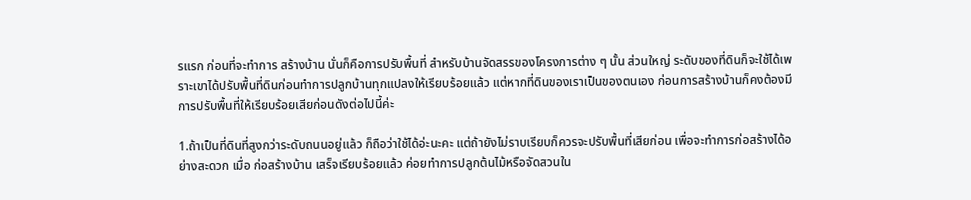รแรก ก่อนที่จะทำการ สร้างบ้าน นั่นก็คือการปรับพื้นที่ สำหรับบ้านจัดสรรของโครงการต่าง ๆ นั้น ส่วนใหญ่ ระดับของที่ดินก็จะใช้ได้เพราะเขาได้ปรับพื้นที่ดินก่อนทำการปลูกบ้านทุกแปลงให้เรียบร้อยแล้ว แต่หากที่ดินของเราเป็นของตนเอง ก่อนการสร้างบ้านก็คงต้องมีการปรับพื้นที่ให้เรียบร้อยเสียก่อนดังต่อไปนี้ค่ะ

1.ถ้าเป็นที่ดินที่สูงกว่าระดับถนนอยู่แล้ว ก็ถือว่าใช้ได้อ่ะนะคะ แต่ถ้ายังไม่ราบเรียบก็ควรจะปรับพื้นที่เสียก่อน เพื่อจะทำการก่อสร้างได้อย่างสะดวก เมื่อ ก่อสร้างบ้าน เสร็จเรียบร้อยแล้ว ค่อยทำการปลูกต้นไม้หรือจัดสวนใน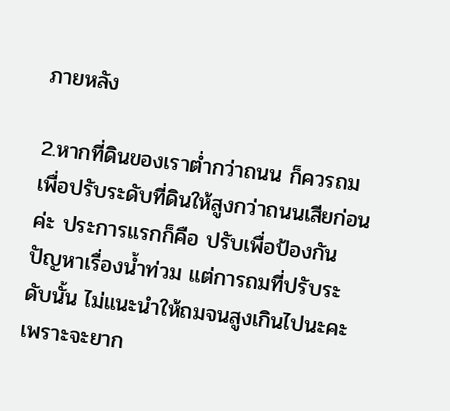ภายหลัง

2.หากที่ดินของเราต่ำกว่าถนน ก็ควรถมเพื่อปรับระดับที่ดินให้สูงกว่าถนนเสียก่อนค่ะ ประการแรกก็คือ ปรับเพื่อป้องกันปัญหาเรื่องน้ำท่วม แต่การถมที่ปรับระดับนั้น ไม่แนะนำให้ถมจนสูงเกินไปนะคะ เพราะจะยาก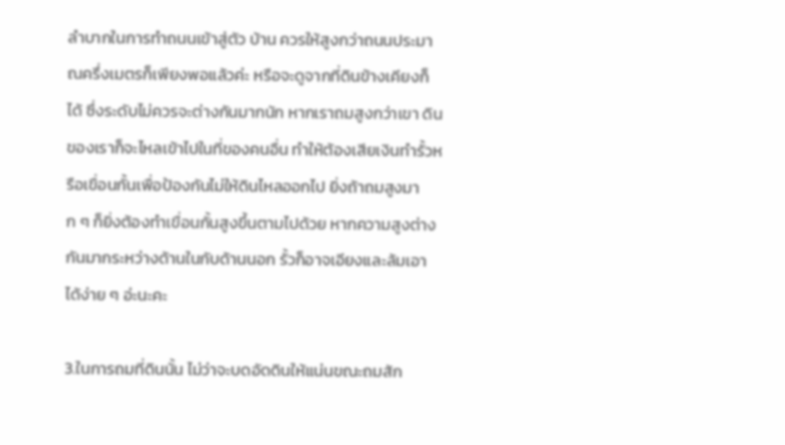ลำบากในการทำถนนเข้าสู่ตัว บ้าน ควรให้สูงกว่าถนนประมาณครึ่งเมตรก็เพียงพอแล้วค่ะ หรือจะดูจากที่ดินข้างเคียงก็ได้ ซึ่งระดับไม่ควรจะต่างกันมากนัก หากเราถมสูงกว่าเขา ดินของเราก็จะไหลเข้าไปในที่ของคนอื่น ทำให้ต้องเสียเงินทำรั้วหรือเขื่อนกั้นเพื่อป้องกันไม่ให้ดินไหลออกไป ยิ่งถ้าถมสูงมาก ๆ ก็ยิ่งต้องทำเขื่อนกั้นสูงขึ้นตามไปด้วย หากความสูงต่างกันมากระหว่างด้านในกับด้านนอก รั้วก็อาจเอียงและล้มเอาได้ง่าย ๆ อ่ะนะคะ

3.ในการถมที่ดินนั้น ไม่ว่าจะบดอัดดินให้แน่นขณะถมสัก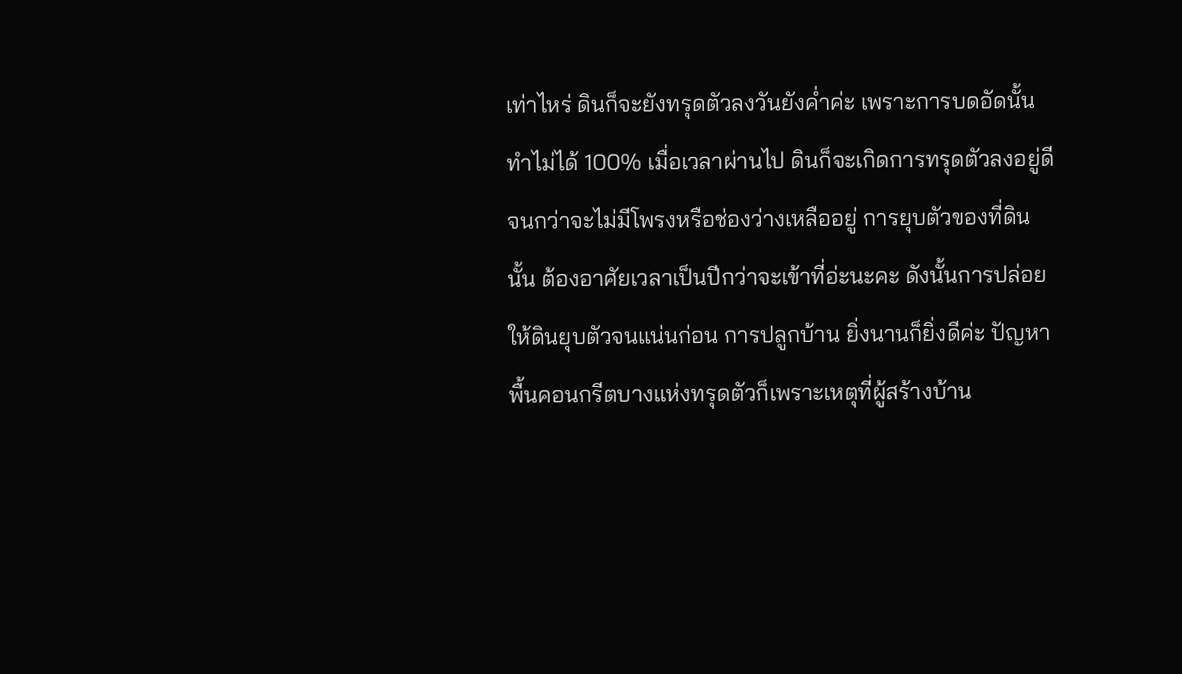เท่าไหร่ ดินก็จะยังทรุดตัวลงวันยังค่ำค่ะ เพราะการบดอัดนั้นทำไม่ได้ 100% เมื่อเวลาผ่านไป ดินก็จะเกิดการทรุดตัวลงอยู่ดี จนกว่าจะไม่มีโพรงหรือช่องว่างเหลืออยู่ การยุบตัวของที่ดินนั้น ต้องอาศัยเวลาเป็นปีกว่าจะเข้าที่อ่ะนะคะ ดังนั้นการปล่อยให้ดินยุบตัวจนแน่นก่อน การปลูกบ้าน ยิ่งนานก็ยิ่งดีค่ะ ปัญหาพื้นคอนกรีตบางแห่งทรุดตัวก็เพราะเหตุที่ผู้สร้างบ้าน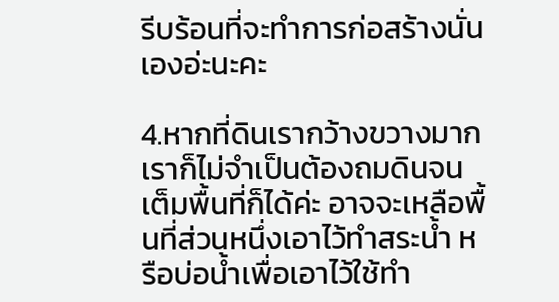รีบร้อนที่จะทำการก่อสร้างนั่นเองอ่ะนะคะ

4.หากที่ดินเรากว้างขวางมาก เราก็ไม่จำเป็นต้องถมดินจนเต็มพื้นที่ก็ได้ค่ะ อาจจะเหลือพื้นที่ส่วนหนึ่งเอาไว้ทำสระน้ำ หรือบ่อน้ำเพื่อเอาไว้ใช้ทำ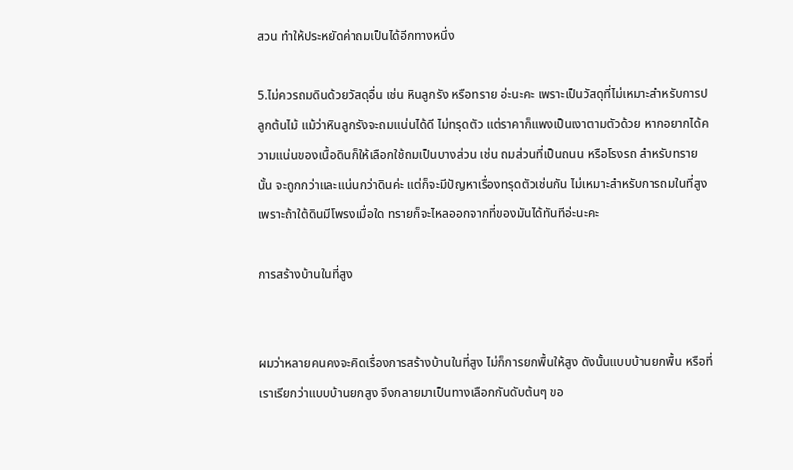สวน ทำให้ประหยัดค่าถมเป็นได้อีกทางหนึ่ง

5.ไม่ควรถมดินด้วยวัสดุอื่น เช่น หินลูกรัง หรือทราย อ่ะนะคะ เพราะเป็นวัสดุที่ไม่เหมาะสำหรับการปลูกต้นไม้ แม้ว่าหินลูกรังจะถมแน่นได้ดี ไม่ทรุดตัว แต่ราคาก็แพงเป็นเงาตามตัวด้วย หากอยากได้ความแน่นของเนื้อดินก็ให้เลือกใช้ถมเป็นบางส่วน เช่น ถมส่วนที่เป็นถนน หรือโรงรถ สำหรับทรายนั้น จะถูกกว่าและแน่นกว่าดินค่ะ แต่ก็จะมีปัญหาเรื่องทรุดตัวเช่นกัน ไม่เหมาะสำหรับการถมในที่สูง เพราะถ้าใต้ดินมีโพรงเมื่อใด ทรายก็จะไหลออกจากที่ของมันได้ทันทีอ่ะนะคะ

การสร้างบ้านในที่สูง


ผมว่าหลายคนคงจะคิดเรื่องการสร้างบ้านในที่สูง ไม่ก็การยกพื้นให้สูง ดังนั้นแบบบ้านยกพื้น หรือที่เราเรียกว่าแบบบ้านยกสูง จึงกลายมาเป็นทางเลือกกันดับต้นๆ ขอ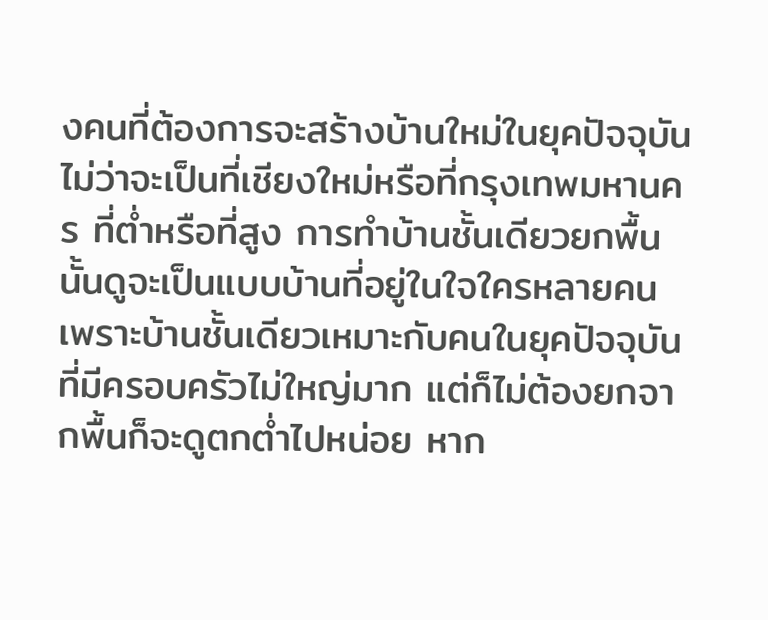งคนที่ต้องการจะสร้างบ้านใหม่ในยุคปัจจุบัน ไม่ว่าจะเป็นที่เชียงใหม่หรือที่กรุงเทพมหานคร ที่ต่ำหรือที่สูง การทำบ้านชั้นเดียวยกพื้นนั้นดูจะเป็นแบบบ้านที่อยู่ในใจใครหลายคน เพราะบ้านชั้นเดียวเหมาะกับคนในยุคปัจจุบันที่มีครอบครัวไม่ใหญ่มาก แต่ก็ไม่ต้องยกจากพื้นก็จะดูตกต่ำไปหน่อย หาก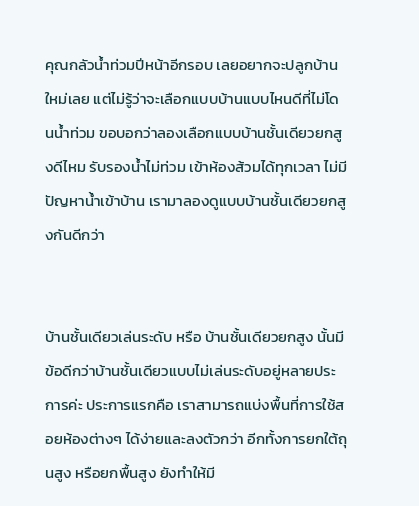คุณกลัวน้ำท่วมปีหน้าอีกรอบ เลยอยากจะปลูกบ้านใหม่เลย แต่ไม่รู้ว่าจะเลือกแบบบ้านแบบไหนดีที่ไม่โดนน้ำท่วม ขอบอกว่าลองเลือกแบบบ้านชั้นเดียวยกสูงดีไหม รับรองน้ำไม่ท่วม เข้าห้องส้วมได้ทุกเวลา ไม่มีปัญหาน้ำเข้าบ้าน เรามาลองดูแบบบ้านชั้นเดียวยกสูงกันดีกว่า


บ้านชั้นเดียวเล่นระดับ หรือ บ้านชั้นเดียวยกสูง นั้นมีข้อดีกว่าบ้านชั้นเดียวแบบไม่เล่นระดับอยู่หลายประการค่ะ ประการแรกคือ เราสามารถแบ่งพื้นที่การใช้สอยห้องต่างๆ ได้ง่ายและลงตัวกว่า อีกทั้งการยกใต้ถุนสูง หรือยกพื้นสูง ยังทำให้มี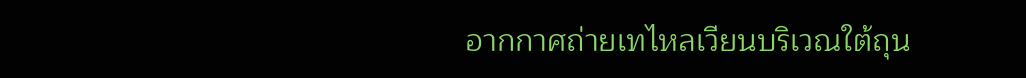อากกาศถ่ายเทไหลเวียนบริเวณใต้ถุน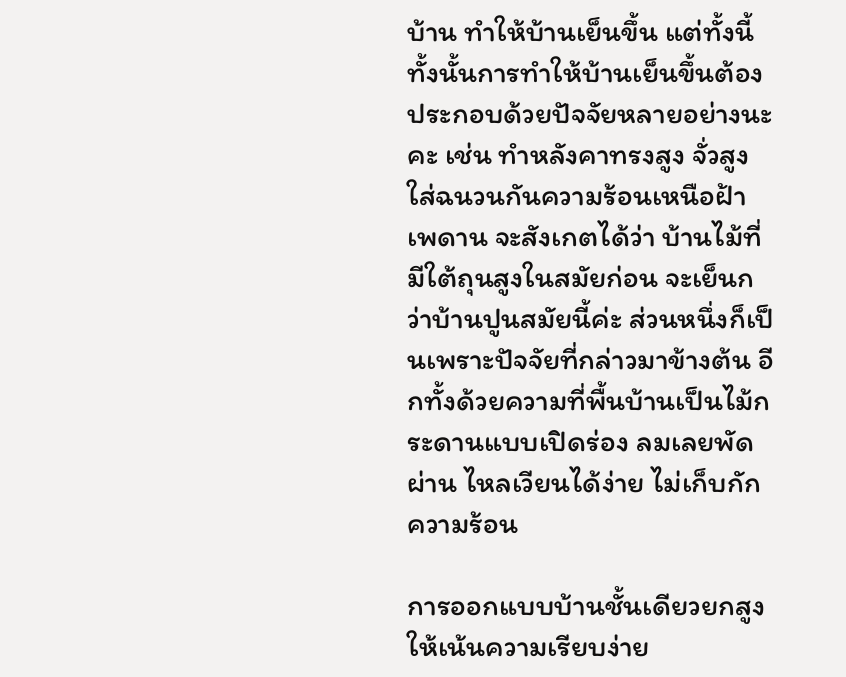บ้าน ทำให้บ้านเย็นขึ้น แต่ทั้งนี้ทั้งนั้นการทำให้บ้านเย็นขึ้นต้องประกอบด้วยปัจจัยหลายอย่างนะคะ เช่น ทำหลังคาทรงสูง จั่วสูง ใส่ฉนวนกันความร้อนเหนือฝ้าเพดาน จะสังเกตได้ว่า บ้านไม้ที่มีใต้ถุนสูงในสมัยก่อน จะเย็นกว่าบ้านปูนสมัยนี้ค่ะ ส่วนหนึ่งก็เป็นเพราะปัจจัยที่กล่าวมาข้างต้น อีกทั้งด้วยความที่พื้นบ้านเป็นไม้กระดานแบบเปิดร่อง ลมเลยพัดผ่าน ไหลเวียนได้ง่าย ไม่เก็บกักความร้อน

การออกแบบบ้านชั้นเดียวยกสูงให้เน้นความเรียบง่าย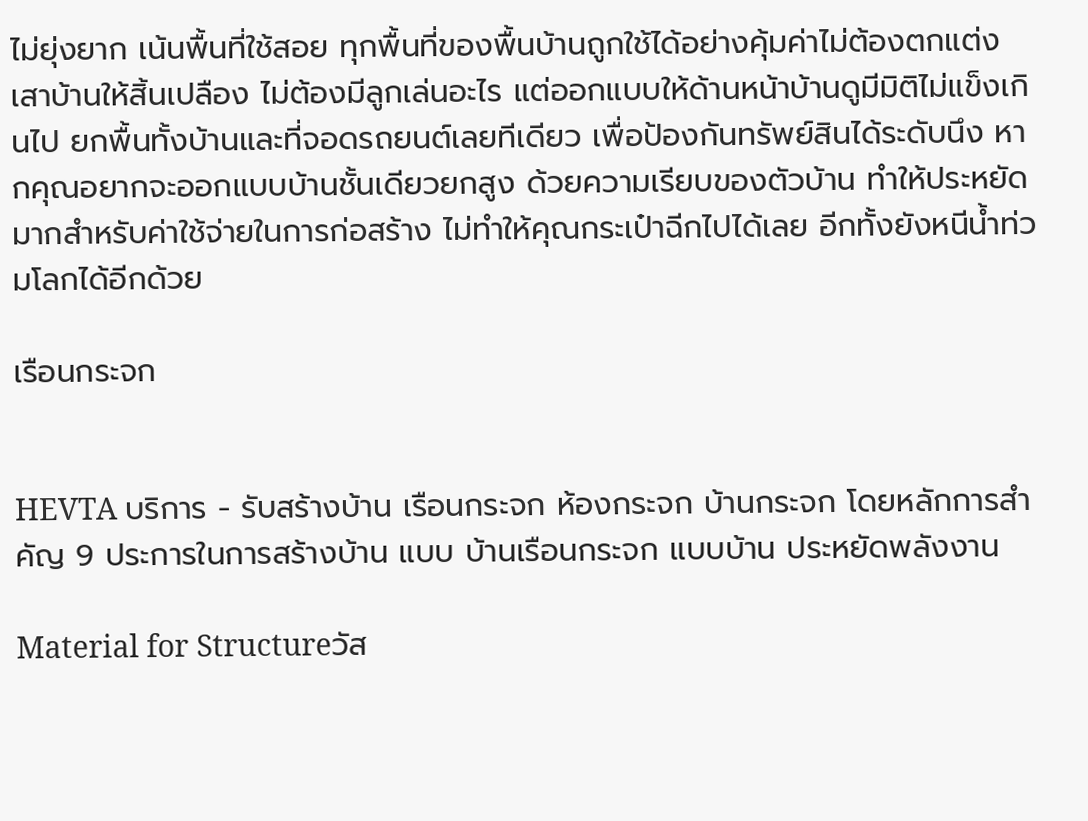ไม่ยุ่งยาก เน้นพื้นที่ใช้สอย ทุกพื้นที่ของพื้นบ้านถูกใช้ได้อย่างคุ้มค่าไม่ต้องตกแต่งเสาบ้านให้สิ้นเปลือง ไม่ต้องมีลูกเล่นอะไร แต่ออกแบบให้ด้านหน้าบ้านดูมีมิติไม่แข็งเกินไป ยกพื้นทั้งบ้านและที่จอดรถยนต์เลยทีเดียว เพื่อป้องกันทรัพย์สินได้ระดับนึง หากคุณอยากจะออกแบบบ้านชั้นเดียวยกสูง ด้วยความเรียบของตัวบ้าน ทำให้ประหยัดมากสำหรับค่าใช้จ่ายในการก่อสร้าง ไม่ทำให้คุณกระเป๋าฉีกไปได้เลย อีกทั้งยังหนีน้ำท่วมโลกได้อีกด้วย

เรือนกระจก


HEVTA บริการ - รับสร้างบ้าน เรือนกระจก ห้องกระจก บ้านกระจก โดยหลักการสำคัญ 9 ประการในการสร้างบ้าน แบบ บ้านเรือนกระจก แบบบ้าน ประหยัดพลังงาน

Material for Structureวัส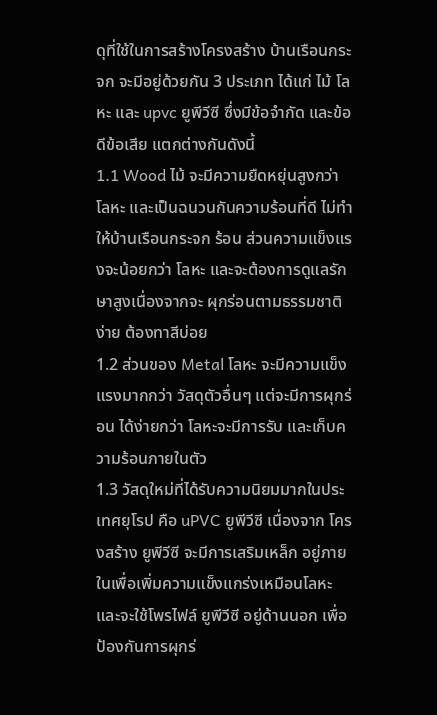ดุที่ใช้ในการสร้างโครงสร้าง บ้านเรือนกระจก จะมีอยู่ด้วยกัน 3 ประเภท ได้แก่ ไม้ โลหะ และ upvc ยูพีวีซี ซึ่งมีข้อจำกัด และข้อดีข้อเสีย แตกต่างกันดังนี้
1.1 Wood ไม้ จะมีความยืดหยุ่นสูงกว่า โลหะ และเป็นฉนวนกันความร้อนที่ดี ไม่ทำให้บ้านเรือนกระจก ร้อน ส่วนความแข็งแรงจะน้อยกว่า โลหะ และจะต้องการดูแลรักษาสูงเนื่องจากจะ ผุกร่อนตามธรรมชาติง่าย ต้องทาสีบ่อย
1.2 ส่วนของ Metal โลหะ จะมีความแข็งแรงมากกว่า วัสดุตัวอื่นๆ แต่จะมีการผุกร่อน ได้ง่ายกว่า โลหะจะมีการรับ และเก็บความร้อนภายในตัว
1.3 วัสดุใหม่ที่ได้รับความนิยมมากในประเทศยุโรป คือ uPVC ยูพีวีซี เนื่องจาก โครงสร้าง ยูพีวีซี จะมีการเสริมเหล็ก อยู่ภายในเพื่อเพิ่มความแข็งแกร่งเหมือนโลหะ และจะใช้โพรไฟล์ ยูพีวีซี อยู่ด้านนอก เพื่อป้องกันการผุกร่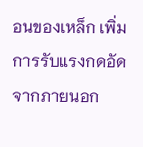อนของเหล็ก เพิ่มการรับแรงกดอัดจากภายนอก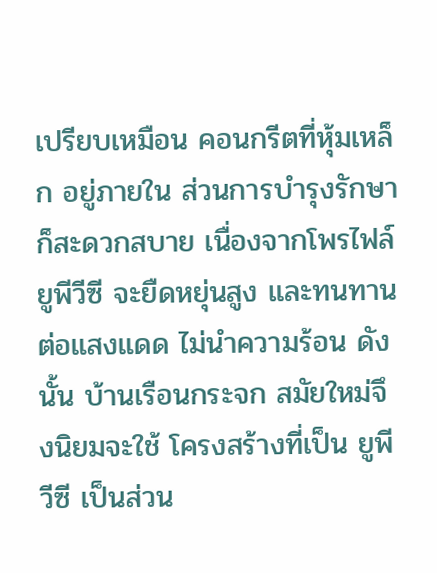เปรียบเหมือน คอนกรีตที่หุ้มเหล็ก อยู่ภายใน ส่วนการบำรุงรักษาก็สะดวกสบาย เนื่องจากโพรไฟล์ ยูพีวีซี จะยืดหยุ่นสูง และทนทานต่อแสงแดด ไม่นำความร้อน ดังนั้น บ้านเรือนกระจก สมัยใหม่จึงนิยมจะใช้ โครงสร้างที่เป็น ยูพีวีซี เป็นส่วน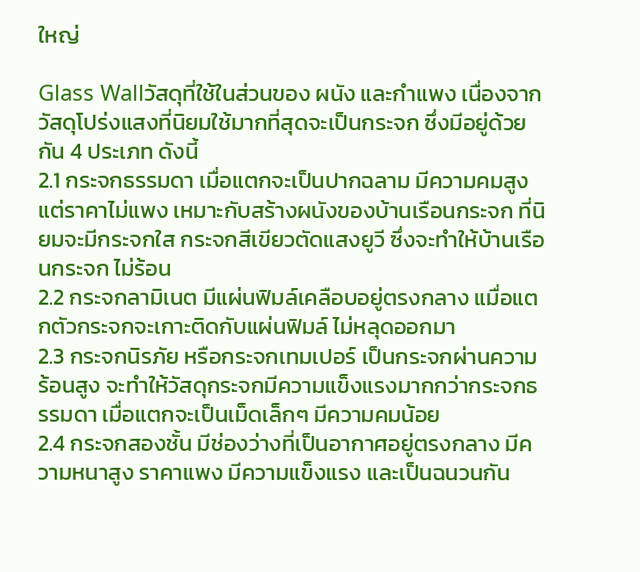ใหญ่

Glass Wallวัสดุที่ใช้ในส่วนของ ผนัง และกำแพง เนื่องจากวัสดุโปร่งแสงที่นิยมใช้มากที่สุดจะเป็นกระจก ซึ่งมีอยู่ด้วยกัน 4 ประเภท ดังนี้
2.1 กระจกธรรมดา เมื่อแตกจะเป็นปากฉลาม มีความคมสูง แต่ราคาไม่แพง เหมาะกับสร้างผนังของบ้านเรือนกระจก ที่นิยมจะมีกระจกใส กระจกสีเขียวตัดแสงยูวี ซึ่งจะทำให้บ้านเรือนกระจก ไม่ร้อน
2.2 กระจกลามิเนต มีแผ่นฟิมล์เคลือบอยู่ตรงกลาง แมื่อแตกตัวกระจกจะเกาะติดกับแผ่นฟิมล์ ไม่หลุดออกมา
2.3 กระจกนิรภัย หรือกระจกเทมเปอร์ เป็นกระจกผ่านความร้อนสูง จะทำให้วัสดุกระจกมีความแข็งแรงมากกว่ากระจกธรรมดา เมื่อแตกจะเป็นเม็ดเล็กๆ มีความคมน้อย
2.4 กระจกสองชั้น มีช่องว่างที่เป็นอากาศอยู่ตรงกลาง มีความหนาสูง ราคาแพง มีความแข็งแรง และเป็นฉนวนกัน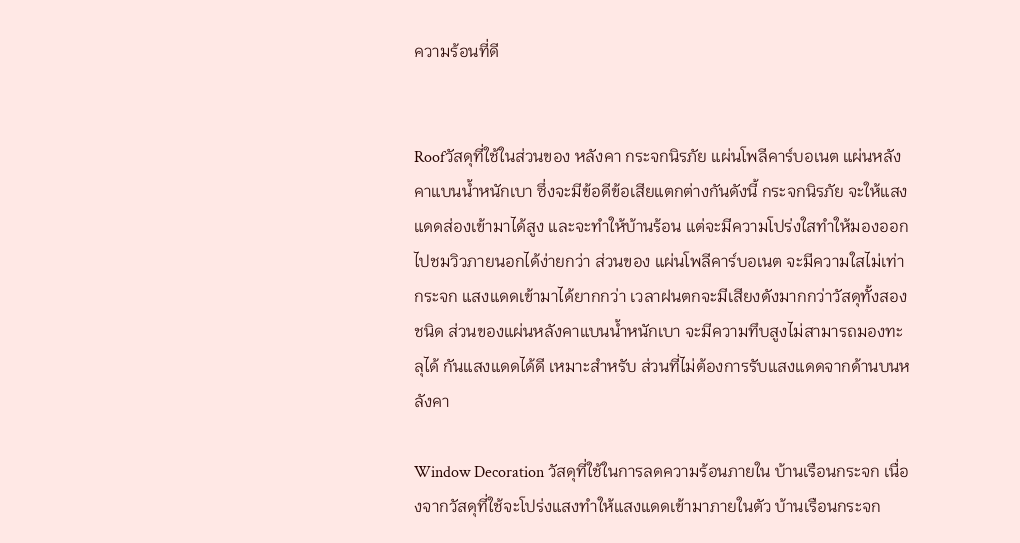ความร้อนที่ดี


Roofวัสดุที่ใช้ในส่วนของ หลังคา กระจกนิรภัย แผ่นโพลีคาร์บอเนต แผ่นหลังคาแบนน้ำหนักเบา ซึ่งจะมีข้อดีข้อเสียแตกต่างกันดังนี้ กระจกนิรภัย จะให้แสงแดดส่องเข้ามาได้สูง และจะทำให้บ้านร้อน แต่จะมีความโปร่งใสทำให้มองออกไปชมวิวภายนอกได้ง่ายกว่า ส่วนของ แผ่นโพลีคาร์บอเนต จะมีความใสไม่เท่ากระจก แสงแดดเข้ามาได้ยากกว่า เวลาฝนตกจะมีเสียงดังมากกว่าวัสดุทั้งสองชนิด ส่วนของแผ่นหลังคาแบนน้ำหนักเบา จะมีความทึบสูงไม่สามารถมองทะลุได้ กันแสงแดดได้ดี เหมาะสำหรับ ส่วนที่ไม่ต้องการรับแสงแดดจากด้านบนหลังคา

Window Decoration วัสดุที่ใช้ในการลดความร้อนภายใน บ้านเรือนกระจก เนื่องจากวัสดุที่ใช้จะโปร่งแสงทำให้แสงแดดเข้ามาภายในตัว บ้านเรือนกระจก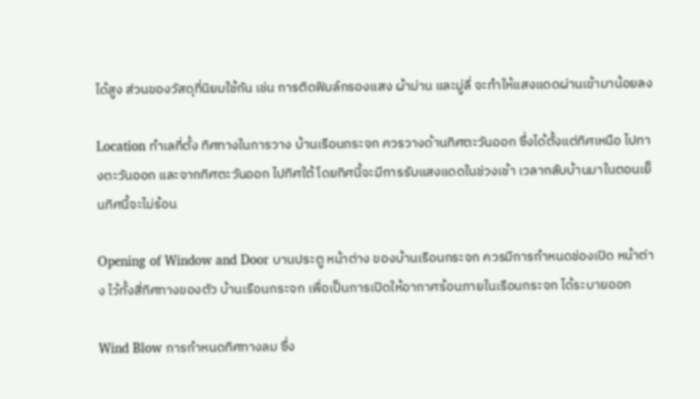ได้สูง ส่วนของวัสดุที่นิยมใช้กัน เช่น การติดฟิมล์กรองแสง ผ้าม่าน และมู่ลี่ จะทำให้แสงแดดผ่านเข้ามาน้อยลง

Location ทำเลที่ตั้ง ทิศทางในการวาง บ้านเรือนกระจก ควรวางด้านทิศตะวันออก ซึ่งได้ตั้งแต่ทิศเหนือ ไปทางตะวันออก และจากทิศตะวันออก ไปทิศใต้ โดยทิศนี้จะมีการรับแสงแดดในช่วงเช้า เวลากลับบ้านมาในตอนเย็นทิศนี้จะไม่ร้อน

Opening of Window and Door บานประตู หน้าต่าง ของบ้านเรือนกระจก ควรมีการกำหนดช่องเปิด หน้าต่าง ไว้ทั้งสี่ทิศทางของตัว บ้านเรือนกระจก เพื่อเป็นการเปิดให้อากาศร้อนภายในเรือนกระจก ได้ระบายออก

Wind Blow การกำหนดทิศทางลม ซึ่ง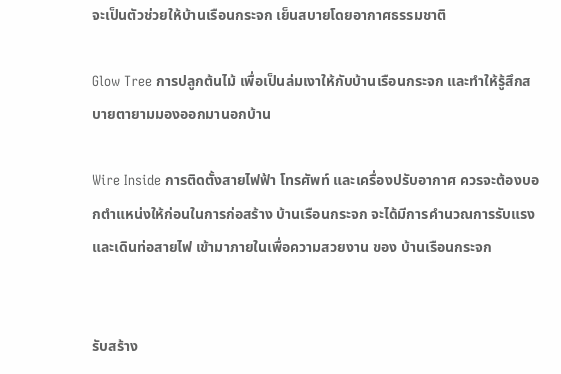จะเป็นตัวช่วยให้บ้านเรือนกระจก เย็นสบายโดยอากาศธรรมชาติ

Glow Tree การปลูกต้นไม้ เพื่อเป็นล่มเงาให้กับบ้านเรือนกระจก และทำให้รู้สึกสบายตายามมองออกมานอกบ้าน

Wire Inside การติดตั้งสายไฟฟ้า โทรศัพท์ และเครื่องปรับอากาศ ควรจะต้องบอกตำแหน่งให้ก่อนในการก่อสร้าง บ้านเรือนกระจก จะได้มีการคำนวณการรับแรง และเดินท่อสายไฟ เข้ามาภายในเพื่อความสวยงาน ของ บ้านเรือนกระจก


รับสร้าง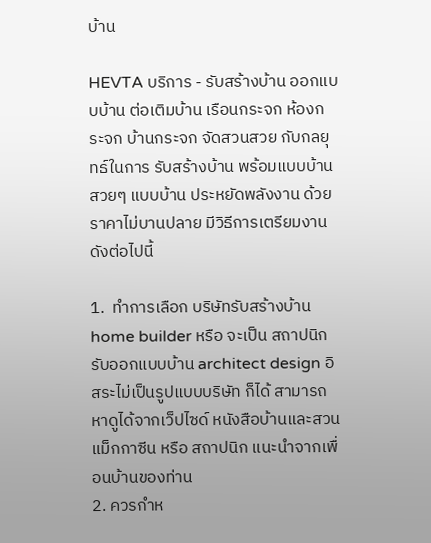บ้าน

HEVTA บริการ - รับสร้างบ้าน ออกแบบบ้าน ต่อเติมบ้าน เรือนกระจก ห้องกระจก บ้านกระจก จัดสวนสวย กับกลยุทธ์ในการ รับสร้างบ้าน พร้อมแบบบ้านสวยๆ แบบบ้าน ประหยัดพลังงาน ด้วยราคาไม่บานปลาย มีวิธีการเตรียมงาน ดังต่อไปนี้

1.  ทำการเลือก บริษัทรับสร้างบ้าน home builder หรือ จะเป็น สถาปนิกรับออกแบบบ้าน architect design อิสระไม่เป็นรูปแบบบริษัท ก็ได้ สามารถหาดูได้จากเว็ปไซด์ หนังสือบ้านและสวน แม็กกาซีน หรือ สถาปนิก แนะนำจากเพื่อนบ้านของท่าน
2. ควรกำห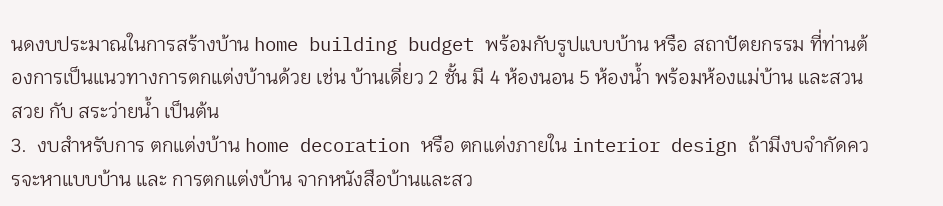นดงบประมาณในการสร้างบ้าน home building budget พร้อมกับรูปแบบบ้าน หรือ สถาปัตยกรรม ที่ท่านต้องการเป็นแนวทางการตกแต่งบ้านด้วย เช่น บ้านเดี่ยว 2 ชั้น มี 4 ห้องนอน 5 ห้องน้ำ พร้อมห้องแม่บ้าน และสวนสวย กับ สระว่ายน้ำ เป็นต้น
3.  งบสำหรับการ ตกแต่งบ้าน home decoration หรือ ตกแต่งภายใน interior design ถ้ามีงบจำกัดควรจะหาแบบบ้าน และ การตกแต่งบ้าน จากหนังสือบ้านและสว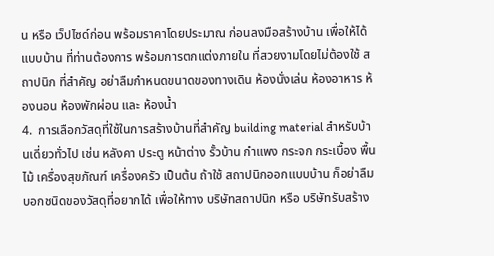น หรือ เว็ปไซด์ก่อน พร้อมราคาโดยประมาณ ก่อนลงมือสร้างบ้าน เพื่อให้ได้แบบบ้าน ที่ท่านต้องการ พร้อมการตกแต่งภายใน ที่สวยงามโดยไม่ต้องใช้ สถาปนิก ที่สำคัญ อย่าลืมกำหนดขนาดของทางเดิน ห้องนั่งเล่น ห้องอาหาร ห้องนอน ห้องพักผ่อน และ ห้องน้ำ
4.  การเลือกวัสดุที่ใช้ในการสร้างบ้านที่สำคัญ building material สำหรับบ้านเดี่ยวทั่วไป เช่น หลังคา ประตู หน้าต่าง รั้วบ้าน กำแพง กระจก กระเบื้อง พื้นไม้ เครื่องสุขภัณฑ์ เครื่องครัว เป็นต้น ถ้าใช้ สถาปนิกออกแบบบ้าน ก็อย่าลืมบอกชนิดของวัสดุที่อยากได้ เพื่อให้ทาง บริษัทสถาปนิก หรือ บริษัทรับสร้าง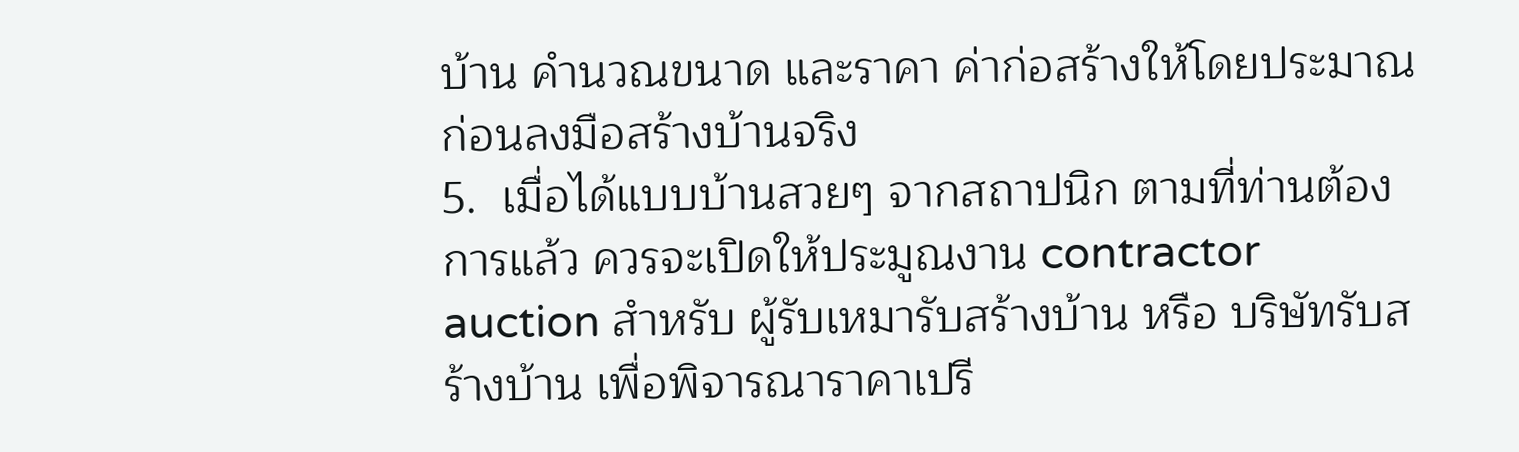บ้าน คำนวณขนาด และราคา ค่าก่อสร้างให้โดยประมาณก่อนลงมือสร้างบ้านจริง
5.  เมื่อได้แบบบ้านสวยๆ จากสถาปนิก ตามที่ท่านต้องการแล้ว ควรจะเปิดให้ประมูณงาน contractor auction สำหรับ ผู้รับเหมารับสร้างบ้าน หรือ บริษัทรับสร้างบ้าน เพื่อพิจารณาราคาเปรี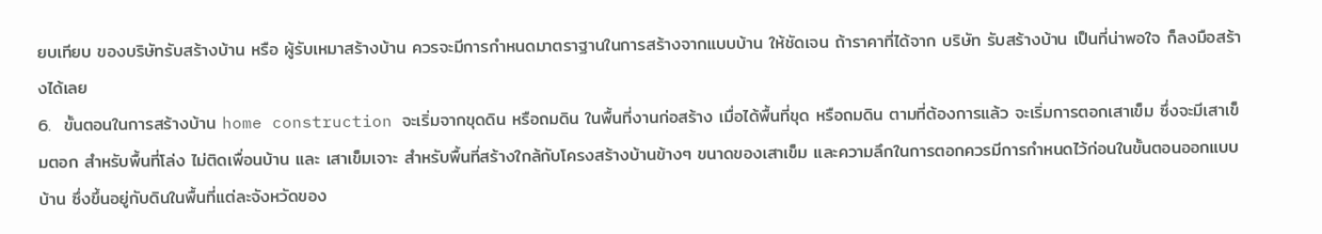ยบเทียบ ของบริษัทรับสร้างบ้าน หรือ ผู้รับเหมาสร้างบ้าน ควรจะมีการกำหนดมาตราฐานในการสร้างจากแบบบ้าน ให้ชัดเจน ถ้าราคาที่ได้จาก บริษัท รับสร้างบ้าน เป็นที่น่าพอใจ ก็ลงมือสร้างได้เลย
6.  ขั้นตอนในการสร้างบ้าน home construction จะเริ่มจากขุดดิน หรือถมดิน ในพื้นที่งานก่อสร้าง เมื่อได้พื้นที่ขุด หรือถมดิน ตามที่ต้องการแล้ว จะเริ่มการตอกเสาเข็ม ซึ่งจะมีเสาเข็มตอก สำหรับพื้นที่โล่ง ไม่ติดเพื่อนบ้าน และ เสาเข็มเจาะ สำหรับพื้นที่สร้างใกล้กับโครงสร้างบ้านข้างๆ ขนาดของเสาเข็ม และความลึกในการตอกควรมีการกำหนดไว้ก่อนในขั้นตอนออกแบบบ้าน ซึ่งขึ้นอยู่กับดินในพื้นที่แต่ละจังหวัดของ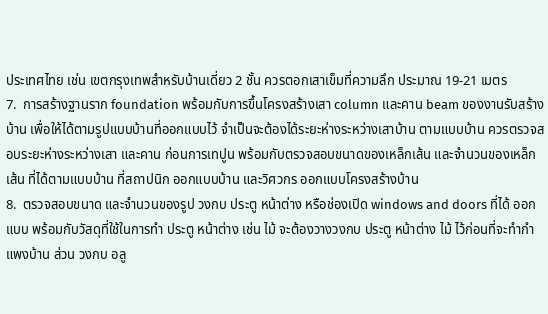ประเทศไทย เช่น เขตกรุงเทพสำหรับบ้านเดี่ยว 2 ชั้น ควรตอกเสาเข็มที่ความลึก ประมาณ 19-21 เมตร
7.  การสร้างฐานราก foundation พร้อมกับการขึ้นโครงสร้างเสา column และคาน beam ของงานรับสร้างบ้าน เพื่อให้ได้ตามรูปแบบบ้านที่ออกแบบไว้ จำเป็นจะต้องได้ระยะห่างระหว่างเสาบ้าน ตามแบบบ้าน ควรตรวจสอบระยะห่างระหว่างเสา และคาน ก่อนการเทปูน พร้อมกับตรวจสอบขนาดของเหล็กเส้น และจำนวนของเหล็กเส้น ที่ได้ตามแบบบ้าน ที่สถาปนิก ออกแบบบ้าน และวิศวกร ออกแบบโครงสร้างบ้าน
8.  ตรวจสอบขนาด และจำนวนของรูป วงกบ ประตู หน้าต่าง หรือช่องเปิด windows and doors ที่ได้ ออกแบบ พร้อมกับวัสดุที่ใช้ในการทำ ประตู หน้าต่าง เช่น ไม้ จะต้องวางวงกบ ประตู หน้าต่าง ไม้ ไว้ก่อนที่จะทำกำแพงบ้าน ส่วน วงกบ อลู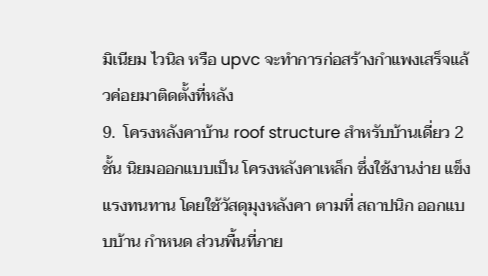มิเนียม ไวนิล หรือ upvc จะทำการก่อสร้างกำแพงเสร็จแล้วค่อยมาติดตั้งที่หลัง
9.  โครงหลังคาบ้าน roof structure สำหรับบ้านเดี่ยว 2 ชั้น นิยมออกแบบเป็น โครงหลังคาเหล็ก ซึ่งใช้งานง่าย แข็งแรงทนทาน โดยใช้วัสดุมุงหลังคา ตามที่ สถาปนิก ออกแบบบ้าน กำหนด ส่วนพื้นที่ภาย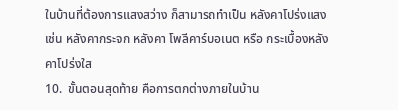ในบ้านที่ต้องการแสงสว่าง ก็สามารถทำเป็น หลังคาโปร่งแสง เช่น หลังคากระจก หลังคา โพลีคาร์บอเนต หรือ กระเบื้องหลังคาโปร่งใส
10.  ขั้นตอนสุดท้าย คือการตกต่างภายในบ้าน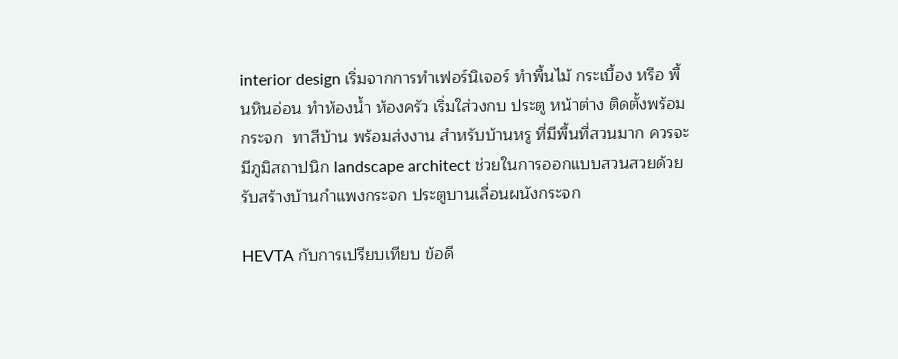interior design เริ่มจากการทำเฟอร์นิเจอร์ ทำพื้นไม้ กระเบื้อง หรือ พื้นหินอ่อน ทำห้องน้ำ ห้องครัว เริ่มใส่วงกบ ประตู หน้าต่าง ติดตั้งพร้อมกระจก  ทาสีบ้าน พร้อมส่งงาน สำหรับบ้านหรู ที่มีพื้นที่สวนมาก ควรจะมีภูมิสถาปนิก landscape architect ช่วยในการออกแบบสวนสวยด้วย
รับสร้างบ้านกำแพงกระจก ประตูบานเลื่อนผนังกระจก

HEVTA กับการเปรียบเทียบ ข้อดี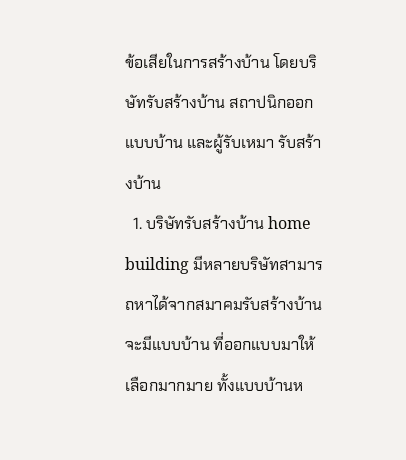ข้อเสียในการสร้างบ้าน โดยบริษัทรับสร้างบ้าน สถาปนิกออกแบบบ้าน และผู้รับเหมา รับสร้างบ้าน
  1. บริษัทรับสร้างบ้าน home building มีหลายบริษัทสามารถหาได้จากสมาคมรับสร้างบ้าน จะมีแบบบ้าน ที่ออกแบบมาให้เลือกมากมาย ทั้งแบบบ้านห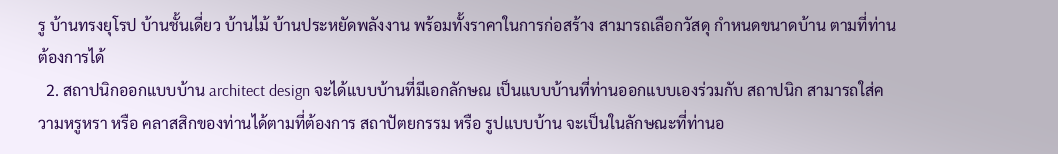รู บ้านทรงยุโรป บ้านชั้นเดี่ยว บ้านไม้ บ้านประหยัดพลังงาน พร้อมทั้งราคาในการก่อสร้าง สามารถเลือกวัสดุ กำหนดขนาดบ้าน ตามที่ท่านต้องการได้
  2. สถาปนิกออกแบบบ้าน architect design จะได้แบบบ้านที่มีเอกลักษณ เป็นแบบบ้านที่ท่านออกแบบเองร่วมกับ สถาปนิก สามารถใส่ความหรูหรา หรือ คลาสสิกของท่านได้ตามที่ต้องการ สถาปัตยกรรม หรือ รูปแบบบ้าน จะเป็นในลักษณะที่ท่านอ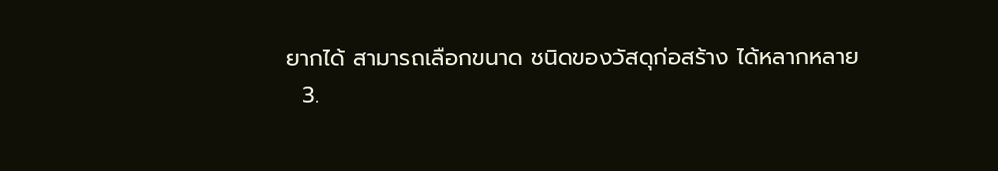ยากได้ สามารถเลือกขนาด ชนิดของวัสดุก่อสร้าง ได้หลากหลาย
  3.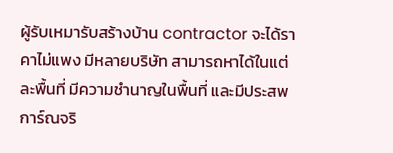ผู้รับเหมารับสร้างบ้าน contractor จะได้ราคาไม่แพง มีหลายบริษัท สามารถหาได้ในแต่ละพื้นที่ มีความชำนาญในพื้นที่ และมีประสพการ์ณจริ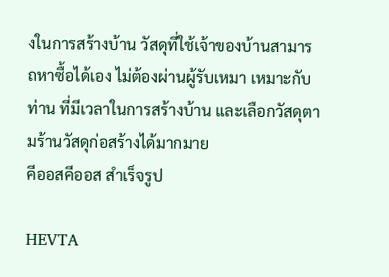งในการสร้างบ้าน วัสดุที่ใช้เจ้าของบ้านสามารถหาซื้อได้เอง ไม่ต้องผ่านผู้รับเหมา เหมาะกับท่าน ที่มีเวลาในการสร้างบ้าน และเลือกวัสดุตามร้านวัสดุก่อสร้างได้มากมาย
คีออสคีออส สำเร็จรูป

HEVTA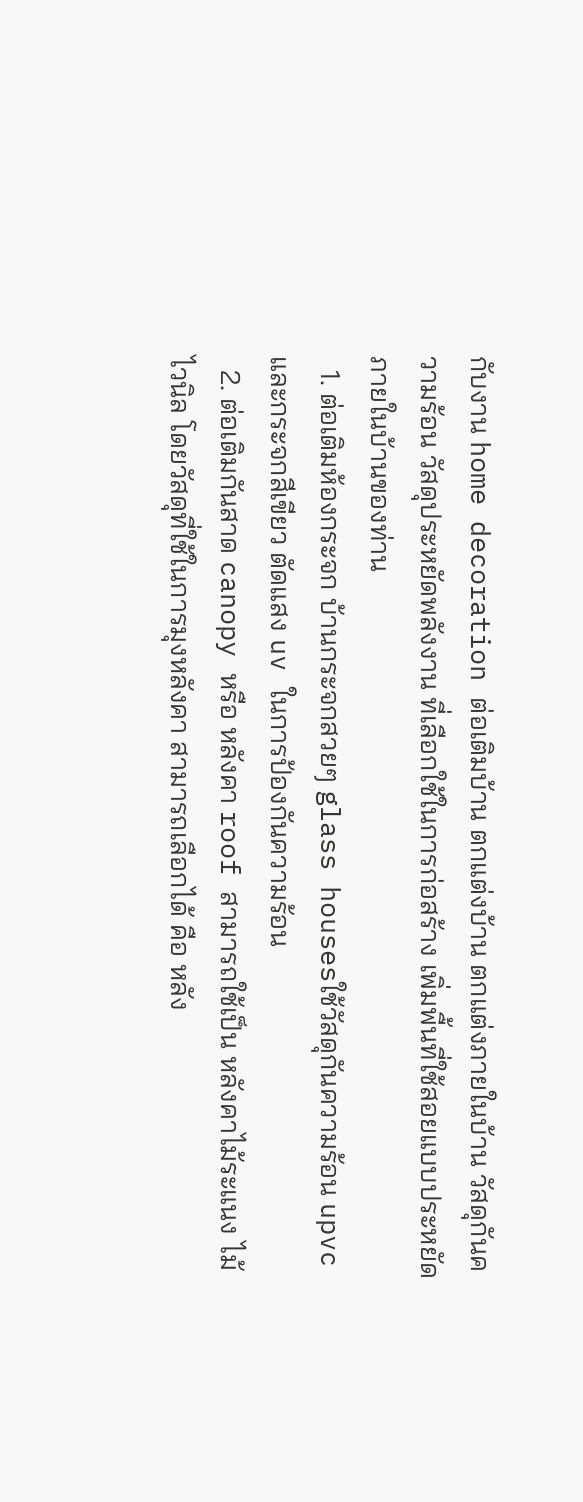กับงาน home decoration ต่อเติมบ้าน ตกแต่งบ้าน ตกแต่งภายในบ้าน วัสดุกันความร้อน วัสดุประหยัดพลังงาน ที่เลือกใช้ในการก่อสร้าง เพิ่มพื้นที่ใช้สอยแบบประหยัดภายในบ้านของท่าน
  1. ต่อเติมห้องกระจก บ้านกระจกสวยๆ glass housesใช้วัสดุกันความร้อน upvc และกระจกสีเขียว ตัดแสง uv ในการป้องกันความร้อน
  2. ต่อเติมกันสาด canopy หรือ หลังคา roof สามารถใช้เป็น หลังคาไม้ระแนง ไม้ไวนิล โดยวัสดุที่ใช้ในการมุงหลังคา สามารถเลือกได้ คือ หลัง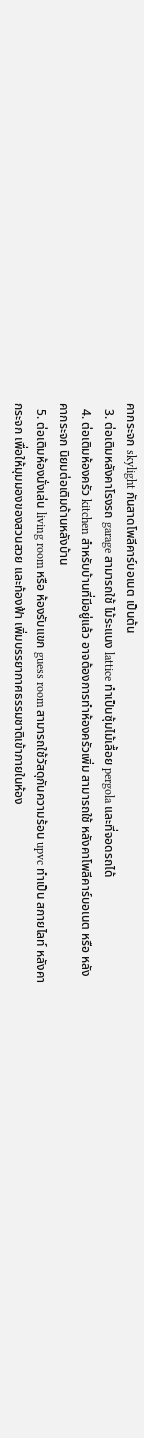คากระจก skylight กันสาดโพลีคาร์บอเนต เป็นต้น
  3. ต่อเติมหลังคาโรงรถ garage สามารถใช้ ไม้ระแนง lattice ทำเป็นซุ้มไม้เลื้อย pergola และที่จอดรถได้
  4. ต่อเติมห้องครัว kitchen สำหรับบ้านที่มีอยู่แล้ว อาจต้องการทำห้องครัวเพิ่ม สามารถใช้ หลังคาโพลีคาร์บอเนต หรือ หลังคากระจก นิยมต่อเติมด้านหลังบ้าน
  5. ต่อเติมห้องนั่งเล่น living room หรือ ห้องรับแขก guess room สามารถใช้วัสดุกันความร้อน upvc ทำเป็น สกายไลท์ หลังคากระจก เพื่อให้มุมมองของสวนสวย และท้องฟ้า เพิ่มบรรยากาศธรรมชาติเข้าภายในห้อง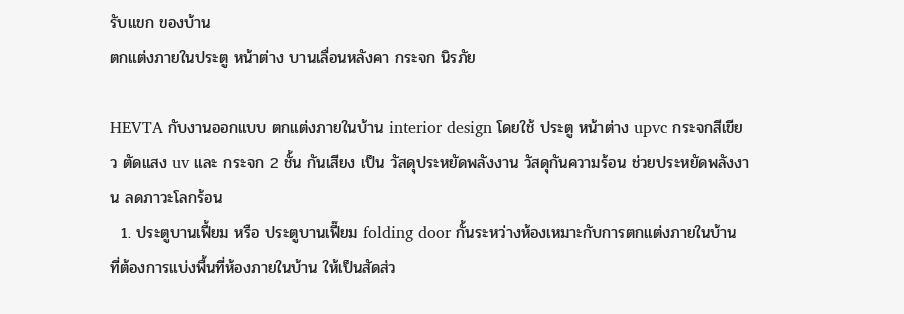รับแขก ของบ้าน
ตกแต่งภายในประตู หน้าต่าง บานเลื่อนหลังคา กระจก นิรภัย

HEVTA กับงานออกแบบ ตกแต่งภายในบ้าน interior design โดยใช้ ประตู หน้าต่าง upvc กระจกสีเขียว ตัดแสง uv และ กระจก 2 ชั้น กันเสียง เป็น วัสดุประหยัดพลังงาน วัสดุกันความร้อน ช่วยประหยัดพลังงาน ลดภาวะโลกร้อน
  1. ประตูบานเฟี้ยม หรือ ประตูบานเฟี๊ยม folding door กั้นระหว่างห้องเหมาะกับการตกแต่งภายในบ้าน ที่ต้องการแบ่งพื้นที่ห้องภายในบ้าน ให้เป็นสัดส่ว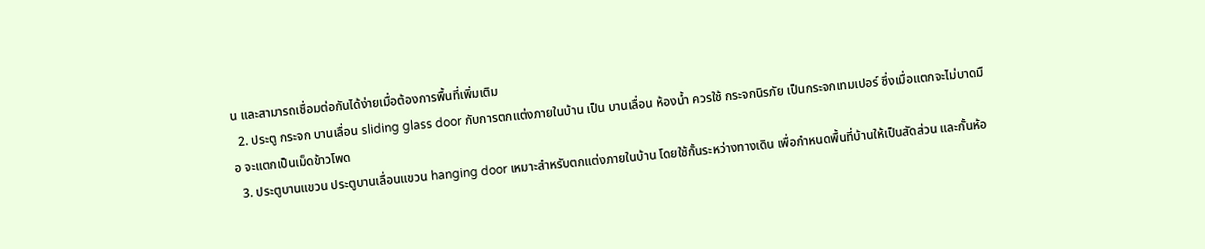น และสามารถเชื่อมต่อกันได้ง่ายเมื่อต้องการพื้นที่เพิ่มเติม
  2. ประตู กระจก บานเลื่อน sliding glass door กับการตกแต่งภายในบ้าน เป็น บานเลื่อน ห้องน้ำ ควรใช้ กระจกนิรภัย เป็นกระจกเทมเปอร์ ซึ่งเมื่อแตกจะไม่บาดมือ จะแตกเป็นเม็ดข้าวโพด
  3. ประตูบานแขวน ประตูบานเลื่อนแขวน hanging door เหมาะสำหรับตกแต่งภายในบ้าน โดยใช้กั้นระหว่างทางเดิน เพื่อกำหนดพื้นที่บ้านให้เป็นสัดส่วน และกั้นห้อ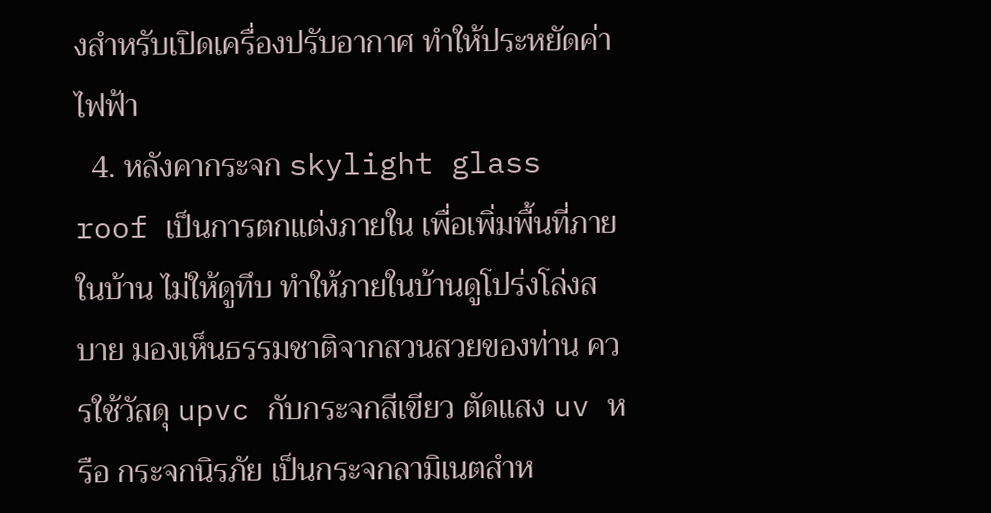งสำหรับเปิดเครื่องปรับอากาศ ทำให้ประหยัดค่าไฟฟ้า
  4. หลังคากระจก skylight glass roof เป็นการตกแต่งภายใน เพื่อเพิ่มพื้นที่ภายในบ้าน ไม่ให้ดูทึบ ทำให้ภายในบ้านดูโปร่งโล่งสบาย มองเห็นธรรมชาติจากสวนสวยของท่าน ควรใช้วัสดุ upvc กับกระจกสีเขียว ตัดแสง uv หรือ กระจกนิรภัย เป็นกระจกลามิเนตสำห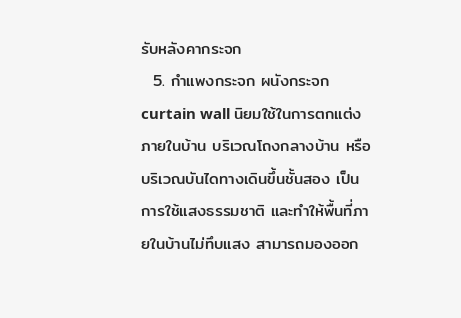รับหลังคากระจก
  5. กำแพงกระจก ผนังกระจก curtain wall นิยมใช้ในการตกแต่งภายในบ้าน บริเวณโถงกลางบ้าน หรือ บริเวณบันไดทางเดินขึ้นชั้นสอง เป็นการใช้แสงธรรมชาติ และทำให้พื้นที่ภายในบ้านไม่ทึบแสง สามารถมองออก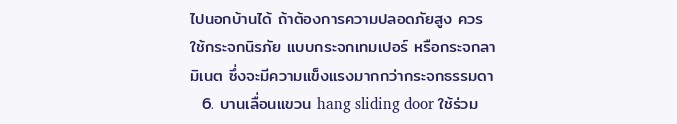ไปนอกบ้านได้ ถ้าต้องการความปลอดภัยสูง ควรใช้กระจกนิรภัย แบบกระจกเทมเปอร์ หรือกระจกลามิเนต ซึ่งจะมีความแข็งแรงมากกว่ากระจกธรรมดา
  6. บานเลื่อนแขวน hang sliding door ใช้ร่วม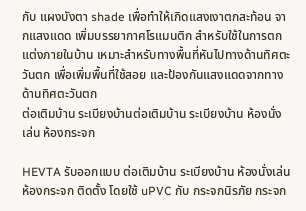กับ แผงบังตา shade เพื่อทำให้เกิดแสงเงาตกสะท้อน จากแสงแดด เพิ่มบรรยากาศโรแมนติก สำหรับใช้ในการตกแต่งภายในบ้าน เหมาะสำหรับทางพื้นที่หันไปทางด้านทิศตะวันตก เพื่อเพิ่มพื้นที่ใช้สอย และป้องกันแสงแดดจากทางด้านทิศตะวันตก
ต่อเติมบ้าน ระเบียงบ้านต่อเติมบ้าน ระเบียงบ้าน ห้องนั่งเล่น ห้องกระจก

HEVTA รับออกแบบ ต่อเติมบ้าน ระเบียงบ้าน ห้องนั่งเล่น ห้องกระจก ติดตั้ง โดยใช้ uPVC กับ กระจกนิรภัย กระจก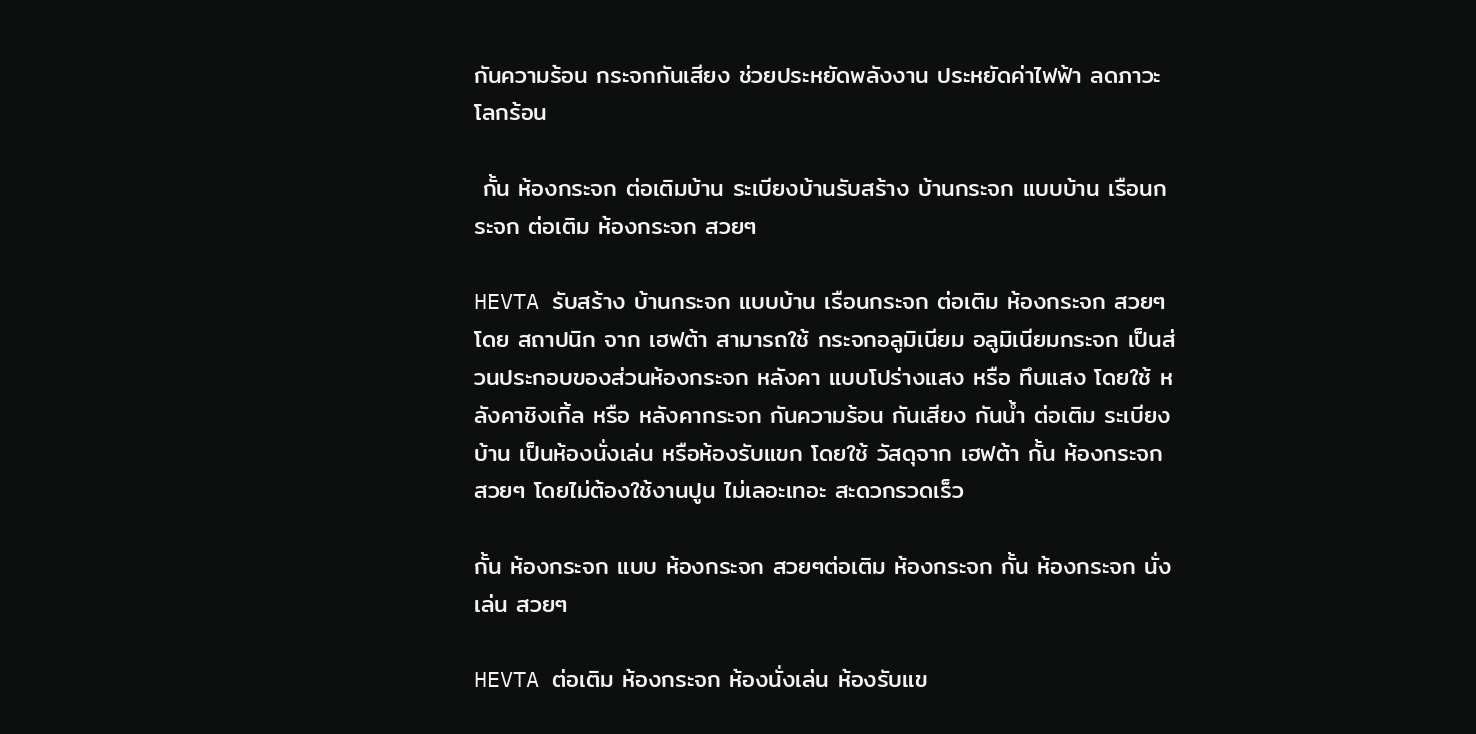กันความร้อน กระจกกันเสียง ช่วยประหยัดพลังงาน ประหยัดค่าไฟฟ้า ลดภาวะโลกร้อน

 กั้น ห้องกระจก ต่อเติมบ้าน ระเบียงบ้านรับสร้าง บ้านกระจก แบบบ้าน เรือนกระจก ต่อเติม ห้องกระจก สวยๆ

HEVTA รับสร้าง บ้านกระจก แบบบ้าน เรือนกระจก ต่อเติม ห้องกระจก สวยๆ โดย สถาปนิก จาก เฮฟต้า สามารถใช้ กระจกอลูมิเนียม อลูมิเนียมกระจก เป็นส่วนประกอบของส่วนห้องกระจก หลังคา แบบโปร่างแสง หรือ ทึบแสง โดยใช้ หลังคาชิงเกิ้ล หรือ หลังคากระจก กันความร้อน กันเสียง กันนํ้า ต่อเติม ระเบียงบ้าน เป็นห้องนั่งเล่น หรือห้องรับแขก โดยใช้ วัสดุจาก เฮฟต้า กั้น ห้องกระจก สวยๆ โดยไม่ต้องใช้งานปูน ไม่เลอะเทอะ สะดวกรวดเร็ว

กั้น ห้องกระจก แบบ ห้องกระจก สวยๆต่อเติม ห้องกระจก กั้น ห้องกระจก นั่งเล่น สวยๆ

HEVTA ต่อเติม ห้องกระจก ห้องนั่งเล่น ห้องรับแข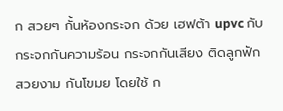ก สวยๆ กั้นห้องกระจก ด้วย เฮฟต้า upvc กับ กระจกกันความร้อน กระจกกันเสียง ติดลูกฟัก สวยงาม กันโขมย โดยใช้ ก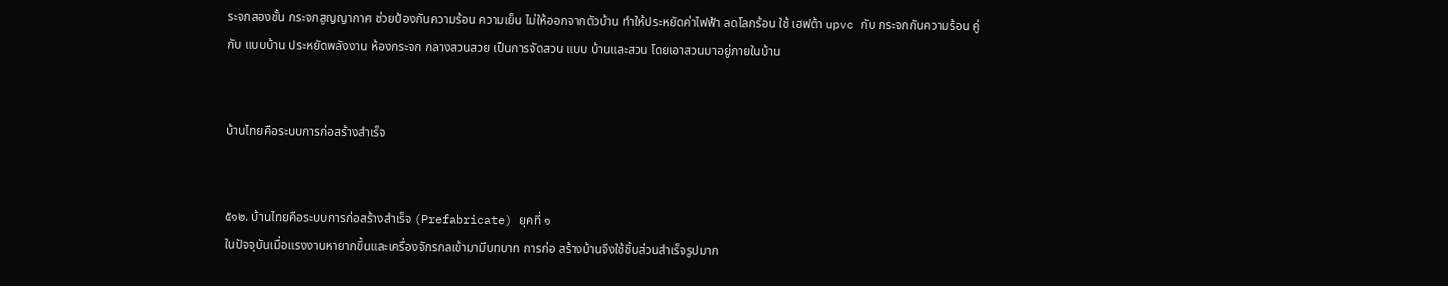ระจกสองชั้น กระจกสูญญากาศ ช่วยป้องกันความร้อน ความเย็น ไม่ให้ออกจากตัวบ้าน ทำให้ประหยัดค่าไฟฟ้า ลดโลกร้อน ใช้ เฮฟต้า upvc กับ กระจกกันความร้อน คู่กับ แบบบ้าน ประหยัดพลังงาน ห้องกระจก กลางสวนสวย เป็นการจัดสวน แบบ บ้านและสวน โดยเอาสวนมาอยู่ภายในบ้าน


บ้านไทยคือระบบการก่อสร้างสำเร็จ


๕๑๒. บ้านไทยคือระบบการก่อสร้างสำเร็จ (Prefabricate) ยุคที่ ๑
ในปัจจุบันเมื่อแรงงานหายากขึ้นและเครื่องจักรกลเข้ามามีบทบาท การก่อ สร้างบ้านจึงใช้ชิ้นส่วนสำเร็จรูปมาก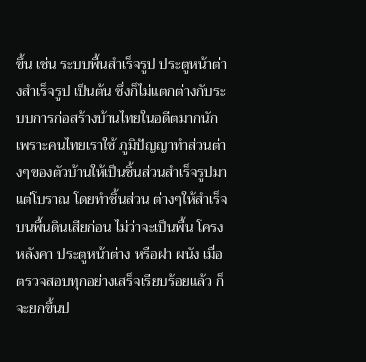ขึ้น เช่น ระบบพื้นสำเร็จรูป ประตูหน้าต่างสำเร็จรูป เป็นต้น ซึ่งก็ไม่แตกต่างกับระบบการก่อสร้างบ้านไทยในอดีตมากนัก เพราะคนไทยเราใช้ ภูมิปัญญาทำส่วนต่างๆของตัวบ้านให้เป็นชิ้นส่วนสำเร็จรูปมาแต่โบราณ โดยทำชิ้นส่วน ต่างๆให้สำเร็จบนพื้นดินเสียก่อน ไม่ว่าจะเป็นพื้น โครงหลังคา ประตูหน้าต่าง หรือฝา ผนัง เมื่อตรวจสอบทุกอย่างเสร็จเรียบร้อยแล้ว ก็จะยกขึ้นป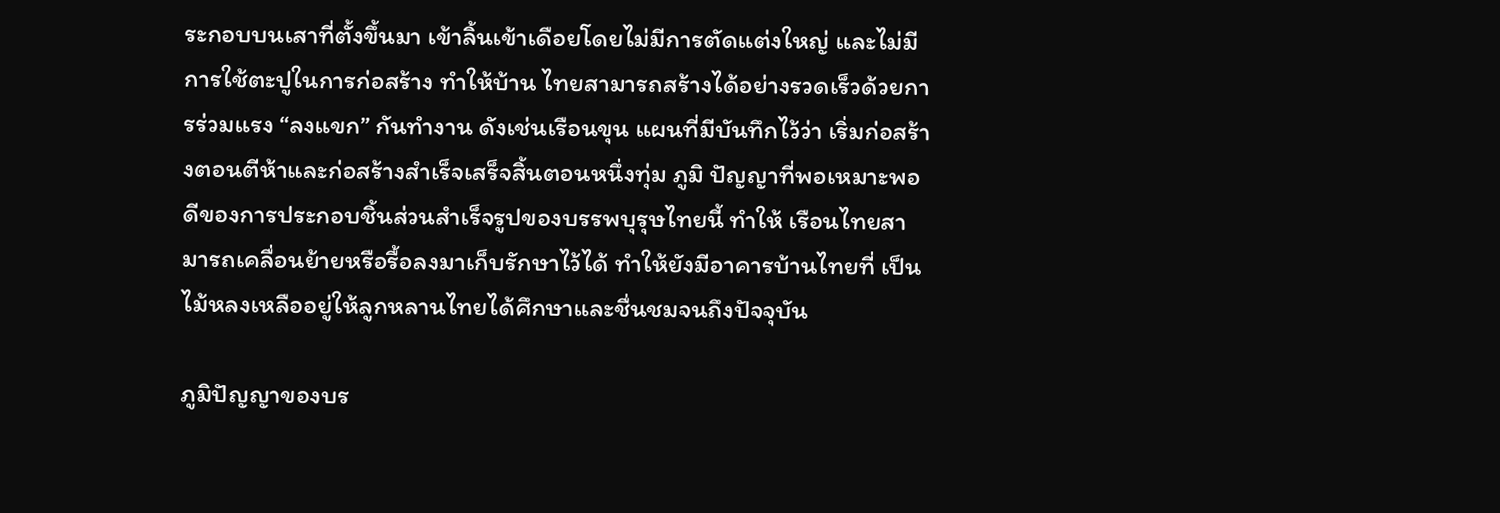ระกอบบนเสาที่ตั้งขึ้นมา เข้าลิ้นเข้าเดือยโดยไม่มีการตัดแต่งใหญ่ และไม่มีการใช้ตะปูในการก่อสร้าง ทำให้บ้าน ไทยสามารถสร้างได้อย่างรวดเร็วด้วยการร่วมแรง “ลงแขก” กันทำงาน ดังเช่นเรือนขุน แผนที่มีบันทึกไว้ว่า เริ่มก่อสร้างตอนตีห้าและก่อสร้างสำเร็จเสร็จสิ้นตอนหนึ่งทุ่ม ภูมิ ปัญญาที่พอเหมาะพอดีของการประกอบชิ้นส่วนสำเร็จรูปของบรรพบุรุษไทยนี้ ทำให้ เรือนไทยสามารถเคลื่อนย้ายหรือรื้อลงมาเก็บรักษาไว้ได้ ทำให้ยังมีอาคารบ้านไทยที่ เป็นไม้หลงเหลืออยู่ให้ลูกหลานไทยได้ศึกษาและชื่นชมจนถึงปัจจุบัน

ภูมิปัญญาของบร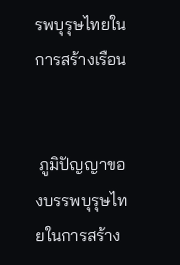รพบุรุษไทยในการสร้างเรือน


 ภูมิปัญญาของบรรพบุรุษไทยในการสร้าง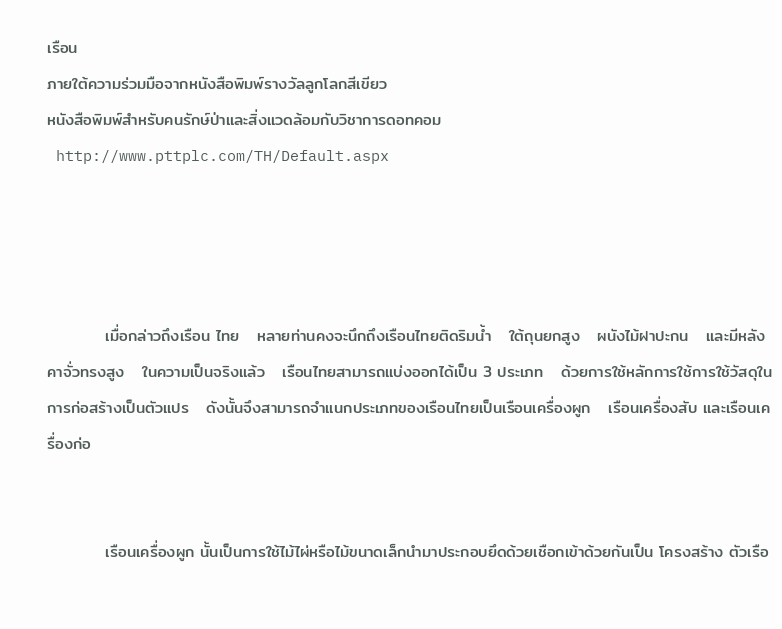เรือน
ภายใต้ความร่วมมือจากหนังสือพิมพ์รางวัลลูกโลกสีเขียว
หนังสือพิมพ์สำหรับคนรักษ์ป่าและสิ่งแวดล้อมกับวิชาการดอทคอม
 http://www.pttplc.com/TH/Default.aspx




          เมื่อกล่าวถึงเรือน ไทย   หลายท่านคงจะนึกถึงเรือนไทยติดริมน้ำ   ใต้ถุนยกสูง   ผนังไม้ฝาปะกน   และมีหลังคาจั่วทรงสูง   ในความเป็นจริงแล้ว   เรือนไทยสามารถแบ่งออกได้เป็น 3 ประเภท   ด้วยการใช้หลักการใช้การใช้วัสดุในการก่อสร้างเป็นตัวแปร   ดังนั้นจึงสามารถจำแนกประเภทของเรือนไทยเป็นเรือนเครื่องผูก   เรือนเครื่องสับ และเรือนเครื่องก่อ


          เรือนเครื่องผูก นั้นเป็นการใช้ไม้ไผ่หรือไม้ขนาดเล็กนำมาประกอบยึดด้วยเชือกเข้าด้วยกันเป็น โครงสร้าง ตัวเรือ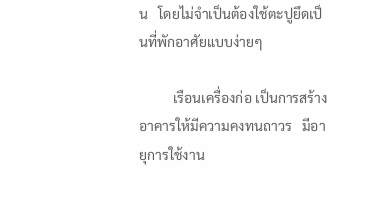น   โดยไม่จำเป็นต้องใช้ตะปูยึดเป็นที่พักอาศัยแบบง่ายๆ

          เรือนเครื่องก่อ เป็นการสร้างอาคารให้มีความคงทนถาวร   มีอายุการใช้งาน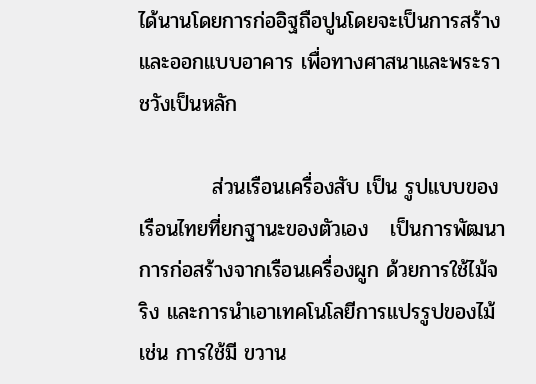ได้นานโดยการก่ออิฐถือปูนโดยจะเป็นการสร้างและออกแบบอาคาร เพื่อทางศาสนาและพระราชวังเป็นหลัก

          ส่วนเรือนเครื่องสับ เป็น รูปแบบของเรือนไทยที่ยกฐานะของตัวเอง   เป็นการพัฒนาการก่อสร้างจากเรือนเครื่องผูก ด้วยการใช้ไม้จริง และการนำเอาเทคโนโลยีการแปรรูปของไม้ เช่น การใช้มี ขวาน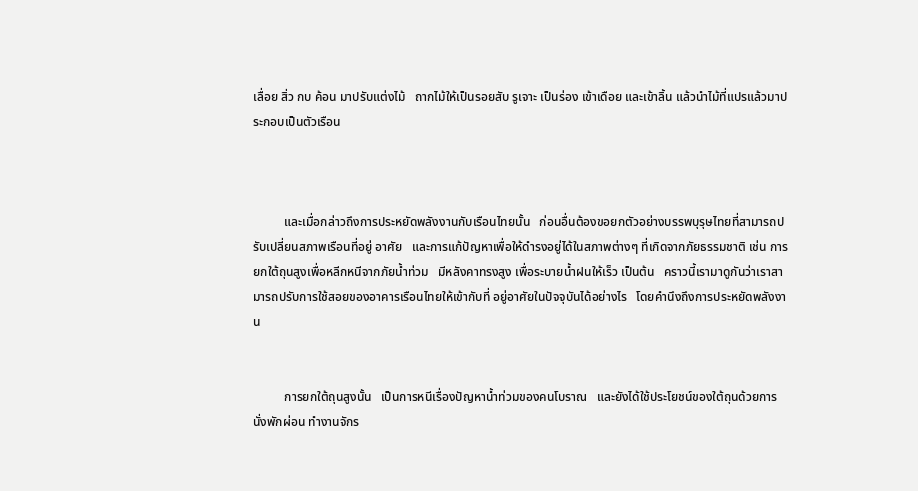เลื่อย สิ่ว กบ ค้อน มาปรับแต่งไม้   ถากไม้ให้เป็นรอยสับ รูเจาะ เป็นร่อง เข้าเดือย และเข้าลิ้น แล้วนำไม้ที่แปรแล้วมาประกอบเป็นตัวเรือน



          และเมื่อกล่าวถึงการประหยัดพลังงานกับเรือนไทยนั้น   ก่อนอื่นต้องขอยกตัวอย่างบรรพบุรุษไทยที่สามารถปรับเปลี่ยนสภาพเรือนที่อยู่ อาศัย   และการแก้ปัญหาเพื่อให้ดำรงอยู่ได้ในสภาพต่างๆ ที่เกิดจากภัยธรรมชาติ เช่น การยกใต้ถุนสูงเพื่อหลีกหนีจากภัยน้ำท่วม   มีหลังคาทรงสูง เพื่อระบายน้ำฝนให้เร็ว เป็นต้น   คราวนี้เรามาดูกันว่าเราสามารถปรับการใช้สอยของอาคารเรือนไทยให้เข้ากับที่ อยู่อาศัยในปัจจุบันได้อย่างไร   โดยคำนึงถึงการประหยัดพลังงาน


          การยกใต้ถุนสูงนั้น   เป็นการหนีเรื่องปัญหาน้ำท่วมของคนโบราณ   และยังได้ใช้ประโยชน์ของใต้ถุนด้วยการนั่งพักผ่อน ทำงานจักร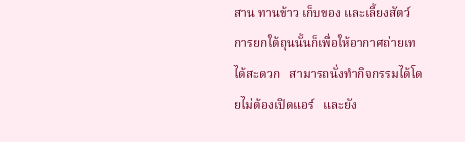สาน ทานข้าว เก็บของ และเลี้ยงสัตว์   การยกใต้ถุนนั้นก็เพื่อให้อากาศถ่ายเทได้สะดวก   สามารถนั่งทำกิจกรรมได้โดยไม่ต้องเปิดแอร์   และยัง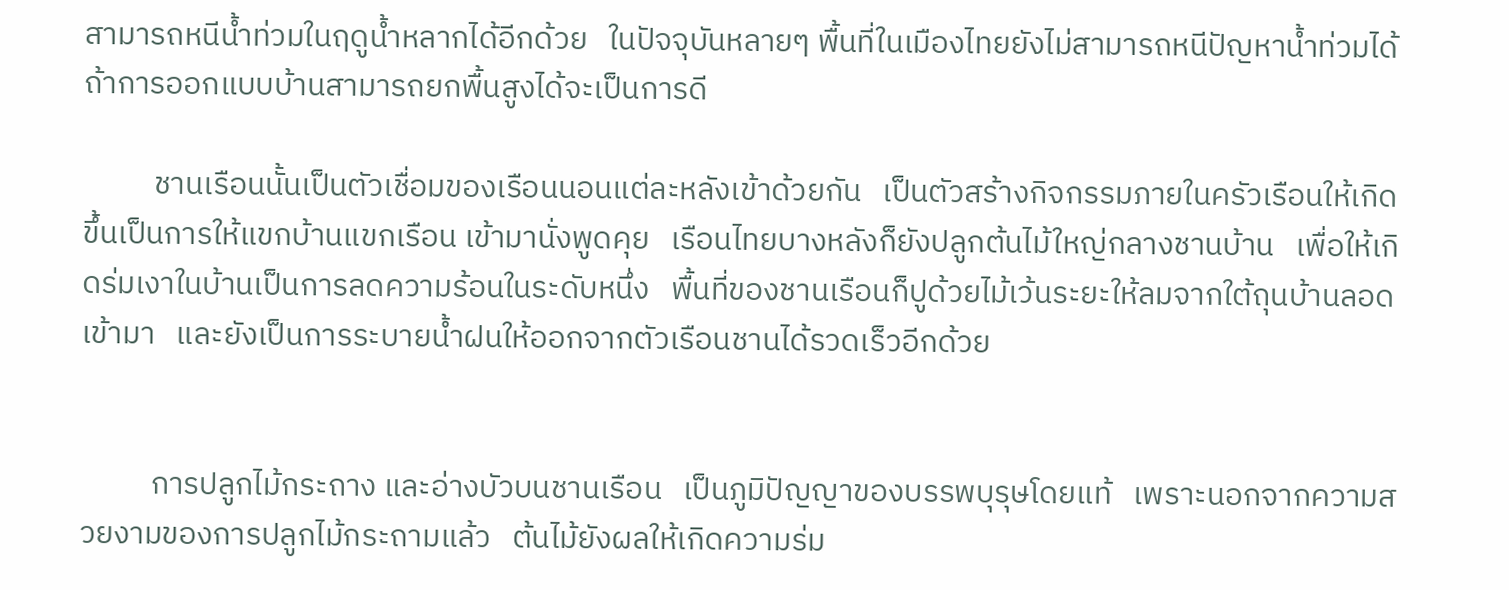สามารถหนีน้ำท่วมในฤดูน้ำหลากได้อีกด้วย   ในปัจจุบันหลายๆ พื้นที่ในเมืองไทยยังไม่สามารถหนีปัญหาน้ำท่วมได้   ถ้าการออกแบบบ้านสามารถยกพื้นสูงได้จะเป็นการดี

          ชานเรือนนั้นเป็นตัวเชื่อมของเรือนนอนแต่ละหลังเข้าด้วยกัน   เป็นตัวสร้างกิจกรรมภายในครัวเรือนให้เกิดขึ้นเป็นการให้แขกบ้านแขกเรือน เข้ามานั่งพูดคุย   เรือนไทยบางหลังก็ยังปลูกต้นไม้ใหญ่กลางชานบ้าน   เพื่อให้เกิดร่มเงาในบ้านเป็นการลดความร้อนในระดับหนึ่ง   พื้นที่ของชานเรือนก็ปูด้วยไม้เว้นระยะให้ลมจากใต้ถุนบ้านลอดเข้ามา   และยังเป็นการระบายน้ำฝนให้ออกจากตัวเรือนชานได้รวดเร็วอีกด้วย


          การปลูกไม้กระถาง และอ่างบัวบนชานเรือน   เป็นภูมิปัญญาของบรรพบุรุษโดยแท้   เพราะนอกจากความสวยงามของการปลูกไม้กระถามแล้ว   ต้นไม้ยังผลให้เกิดความร่ม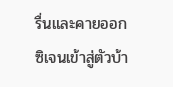รื่นและคายออกซิเจนเข้าสู่ตัวบ้า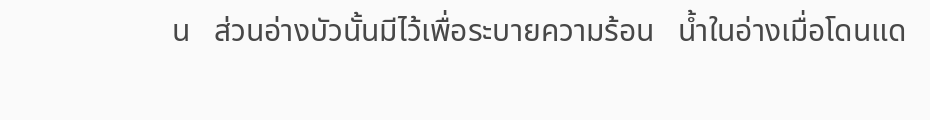น   ส่วนอ่างบัวนั้นมีไว้เพื่อระบายความร้อน   น้ำในอ่างเมื่อโดนแด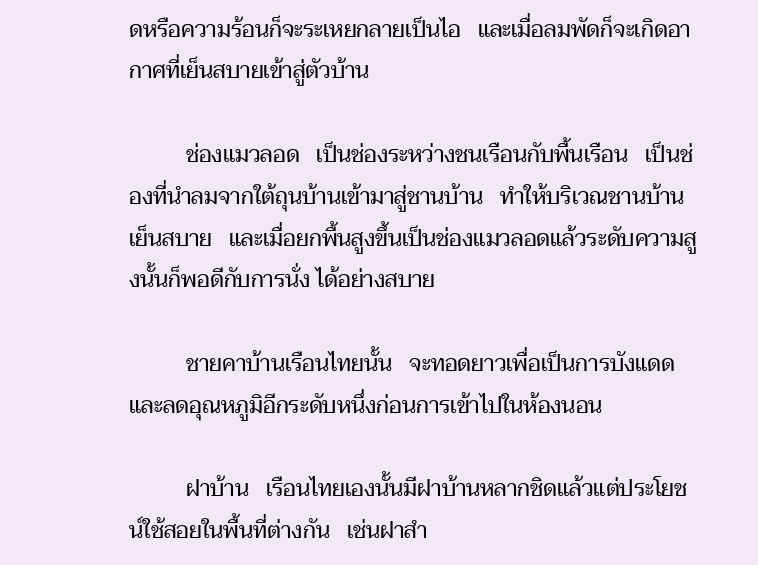ดหรือความร้อนก็จะระเหยกลายเป็นไอ   และเมื่อลมพัดก็จะเกิดอากาศที่เย็นสบายเข้าสู่ตัวบ้าน

          ช่องแมวลอด   เป็นช่องระหว่างชนเรือนกับพื้นเรือน   เป็นช่องที่นำลมจากใต้ถุนบ้านเข้ามาสู่ชานบ้าน   ทำให้บริเวณชานบ้านเย็นสบาย   และเมื่อยกพื้นสูงขึ้นเป็นช่องแมวลอดแล้วระดับความสูงนั้นก็พอดีกับการนั่ง ได้อย่างสบาย

          ชายคาบ้านเรือนไทยนั้น   จะทอดยาวเพื่อเป็นการบังแดดและลดอุณหภูมิอีกระดับหนึ่งก่อนการเข้าไปในห้องนอน

          ฝาบ้าน   เรือนไทยเองนั้นมีฝาบ้านหลากชิดแล้วแต่ประโยชน์ใช้สอยในพื้นที่ต่างกัน   เช่นฝาสำ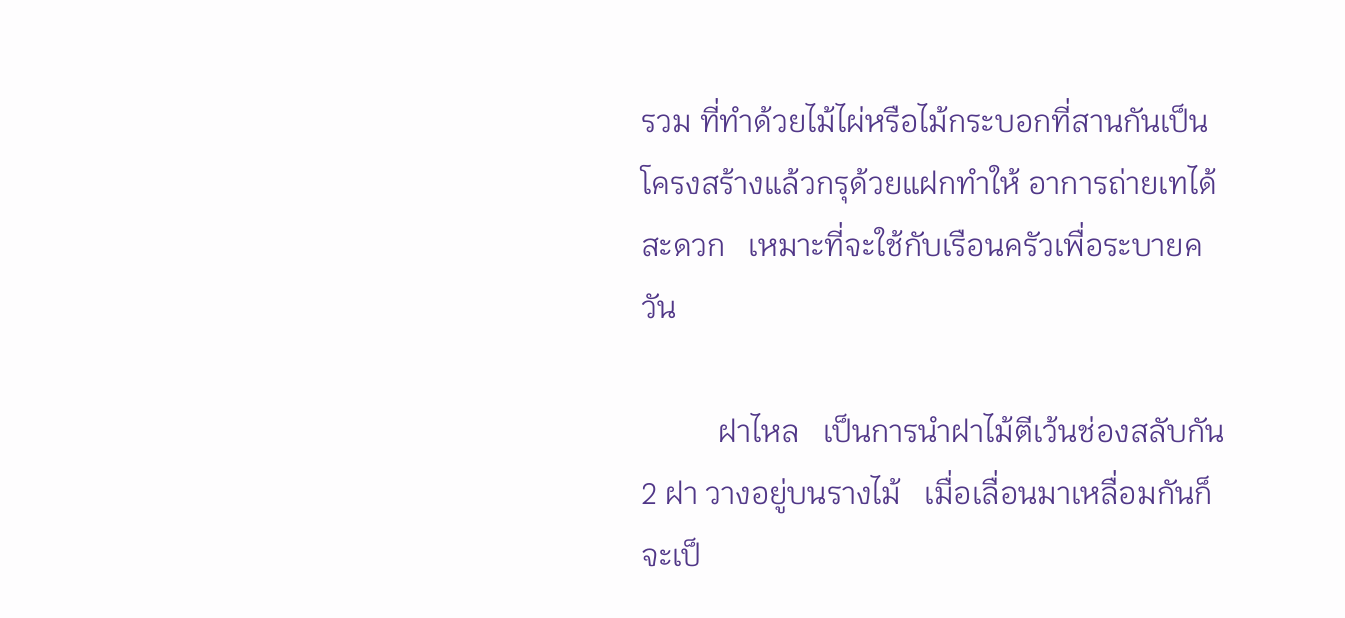รวม ที่ทำด้วยไม้ไผ่หรือไม้กระบอกที่สานกันเป็นโครงสร้างแล้วกรุด้วยแฝกทำให้ อาการถ่ายเทได้สะดวก   เหมาะที่จะใช้กับเรือนครัวเพื่อระบายควัน

          ฝาไหล   เป็นการนำฝาไม้ตีเว้นช่องสลับกัน 2 ฝา วางอยู่บนรางไม้   เมื่อเลื่อนมาเหลื่อมกันก็จะเป็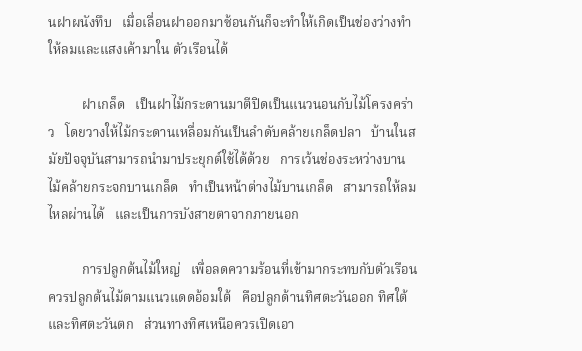นฝาผนังทึบ   เมื่อเลื่อนฝาออกมาซ้อนกันก็จะทำให้เกิดเป็นช่องว่างทำให้ลมและแสงเค้ามาใน ตัวเรือนได้

          ฝาเกล็ด   เป็นฝาไม้กระดานมาตีปิดเป็นแนวนอนกับไม้โครงคร่าว   โดยวางให้ไม้กระดานเหลื่อมกันเป็นลำดับคล้ายเกล็ดปลา   บ้านในสมัยปัจจุบันสามารถนำมาประยุกต์ใช้ได้ด้วย   การเว้นช่องระหว่างบานไม้คล้ายกระจกบานเกล็ด   ทำเป็นหน้าต่างไม้บานเกล็ด   สามารถให้ลมไหลผ่านได้   และเป็นการบังสายตาจากภายนอก

          การปลูกต้นไม้ใหญ่   เพื่อลดความร้อนที่เข้ามากระทบกับตัวเรือน   ควรปลูกต้นไม้ตามแนวแดดอ้อมใต้   คือปลูกด้านทิศตะวันออก ทิศใต้ และทิศตะวันตก   ส่วนทางทิศเหนือควรเปิดเอา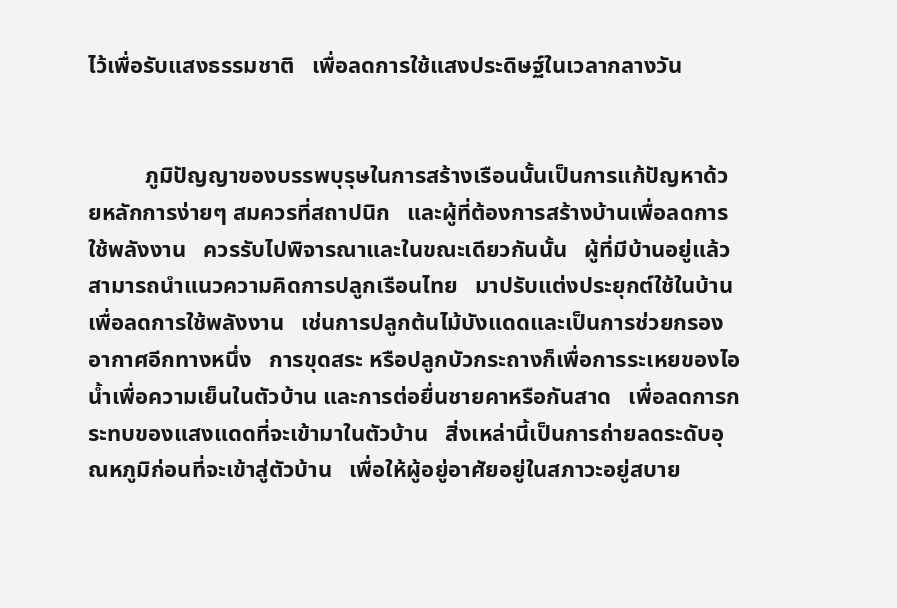ไว้เพื่อรับแสงธรรมชาติ   เพื่อลดการใช้แสงประดิษฐ์ในเวลากลางวัน


          ภูมิปัญญาของบรรพบุรุษในการสร้างเรือนนั้นเป็นการแก้ปัญหาด้วยหลักการง่ายๆ สมควรที่สถาปนิก   และผู้ที่ต้องการสร้างบ้านเพื่อลดการใช้พลังงาน   ควรรับไปพิจารณาและในขณะเดียวกันนั้น   ผู้ที่มีบ้านอยู่แล้ว   สามารถนำแนวความคิดการปลูกเรือนไทย   มาปรับแต่งประยุกต์ใช้ในบ้าน   เพื่อลดการใช้พลังงาน   เช่นการปลูกต้นไม้บังแดดและเป็นการช่วยกรองอากาศอีกทางหนึ่ง   การขุดสระ หรือปลูกบัวกระถางก็เพื่อการระเหยของไอน้ำเพื่อความเย็นในตัวบ้าน และการต่อยื่นชายคาหรือกันสาด   เพื่อลดการกระทบของแสงแดดที่จะเข้ามาในตัวบ้าน   สิ่งเหล่านี้เป็นการถ่ายลดระดับอุณหภูมิก่อนที่จะเข้าสู่ตัวบ้าน   เพื่อให้ผู้อยู่อาศัยอยู่ในสภาวะอยู่สบาย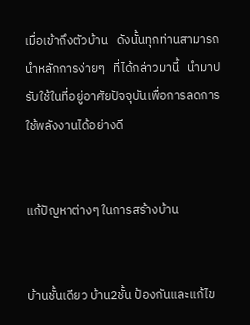เมื่อเข้าถึงตัวบ้าน   ดังนั้นทุกท่านสามารถนำหลักการง่ายๆ   ที่ได้กล่าวมานี้   นำมาปรับใช้ในที่อยู่อาศัยปัจจุบันเพื่อการลดการใช้พลังงานได้อย่างดี


แก้ปัญหาต่างๆ ในการสร้างบ้าน


บ้านชั้นเดียว บ้าน2ชั้น ป้องกันและแก้ไข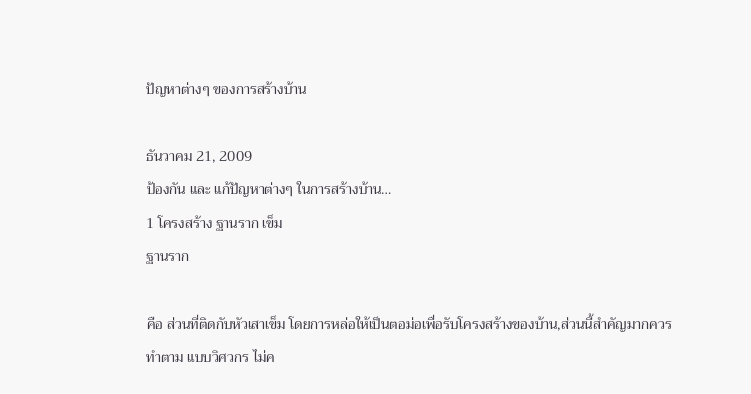ปัญหาต่างๆ ของการสร้างบ้าน

ธันวาคม 21, 2009
ป้องกัน และ แก้ปัญหาต่างๆ ในการสร้างบ้าน…
1 โครงสร้าง ฐานราก เข็ม
ฐานราก

คือ ส่วนที่ติดกับหัวเสาเข็ม โดยการหล่อให้เป็นตอม่อเพื่อรับโครงสร้างของบ้าน,ส่วนนี้สำคัญมากควรทำตาม แบบวิศวกร ไม่ค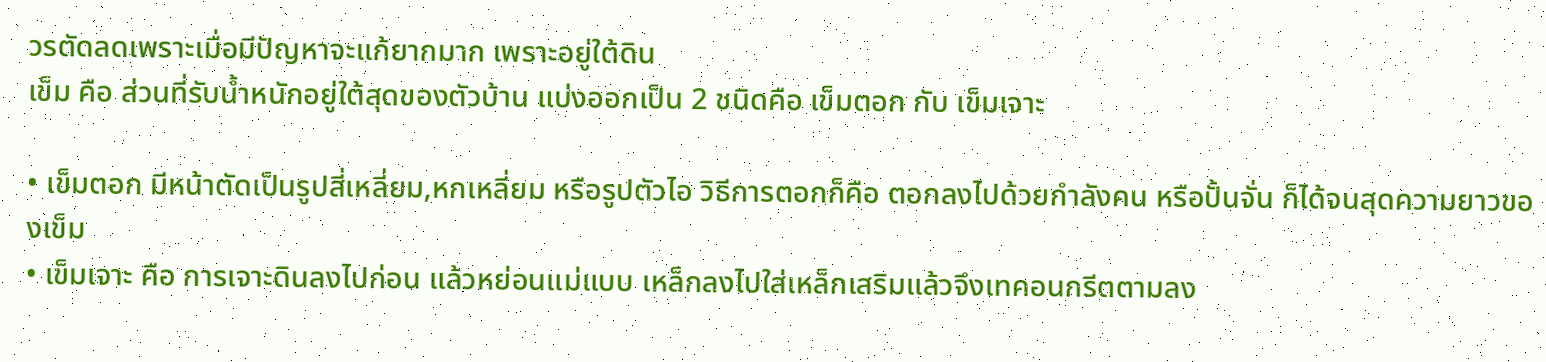วรตัดลดเพราะเมื่อมีปัญหาจะแก้ยากมาก เพราะอยู่ใต้ดิน
เข็ม คือ ส่วนที่รับน้ำหนักอยู่ใต้สุดของตัวบ้าน แบ่งออกเป็น 2 ชนิดคือ เข็มตอก กับ เข็มเจาะ

• เข็มตอก มีหน้าตัดเป็นรูปสี่เหลี่ยม,หกเหลี่ยม หรือรูปตัวไอ วิธีการตอกก็คือ ตอกลงไปด้วยกำลังคน หรือปั้นจั่น ก็ได้จนสุดความยาวของเข็ม
• เข็มเจาะ คือ การเจาะดินลงไปก่อน แล้วหย่อนแม่แบบ เหล็กลงไปใส่เหล็กเสริมแล้วจึงเทคอนกรีตตามลง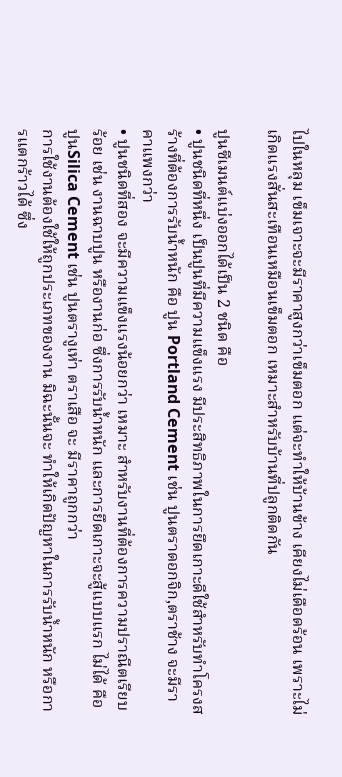ไปในหลุม เข็มเจาะจะมีราคาสูงกว่าเข็มตอก แต่จะทำให้บ้านข้าง เคียงไม่เดือดร้อน เพราะไม่เกิดแรงสั่นสะเทือนเหมือนเข็มตอก เหมาะสำหรับบ้านที่ปลูกติดกัน

ปูนซีเมนต์แบ่งออกได้เป็น 2 ชนิด คือ
• ปูนชนิดที่หนึ่ง เป็นปูนที่มีความแข็งแรง มีประสิทธิภาพในการยึดเกาะดีใช้สำหรับทำโครงสร้างที่ต้องการรับน้ำหนัก คือ ปูน Portland Cement เช่น ปูนตราดอกจิก,ตราช้าง จะมีราคาแพงกว่า
• ปูนชนิดที่สอง จะมีความแข็งแรงน้อยกว่า เหมาะ สำหรับงานที่ต้องการความปราณีตเรียบร้อย เช่น งานฉาบปูน หรืองานก่อ ซึ่งการรับน้ำหนัก และการยึดเกาะจะสู้แบบแรก ไม่ได้ คือ ปูนSilica Cement เช่น ปูนตรางูเห่า ตราเสือ จะ มีราคาถูกกว่า
การใช้งานต้องใช้ให้ถูกประเภทของงาน มิฉะนั้นจะ ทำให้เกิดปัญหาในการรับน้ำหนัก หรือการแตกร้าวได้ ซึ่ง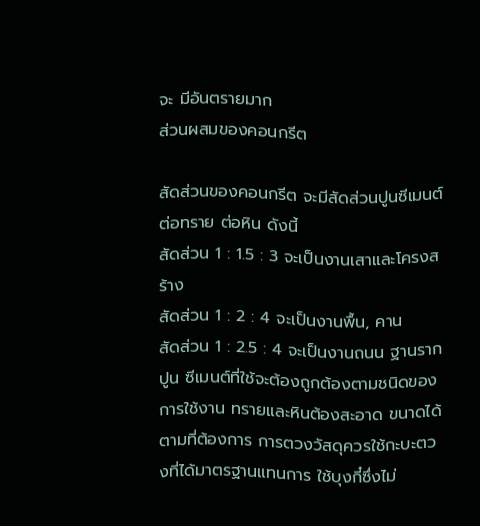จะ มีอันตรายมาก
ส่วนผสมของคอนกรีต

สัดส่วนของคอนกรีต จะมีสัดส่วนปูนซีเมนต์ต่อทราย ต่อหิน ดังนี้
สัดส่วน 1 : 1.5 : 3 จะเป็นงานเสาและโครงสร้าง
สัดส่วน 1 : 2 : 4 จะเป็นงานพื้น, คาน
สัดส่วน 1 : 2.5 : 4 จะเป็นงานถนน ฐานราก
ปูน ซีเมนต์ที่ใช้จะต้องถูกต้องตามชนิดของการใช้งาน ทรายและหินต้องสะอาด ขนาดได้ตามที่ต้องการ การตวงวัสดุควรใช้กะบะตวงที่ได้มาตรฐานแทนการ ใช้บุงกี๋ซึ่งไม่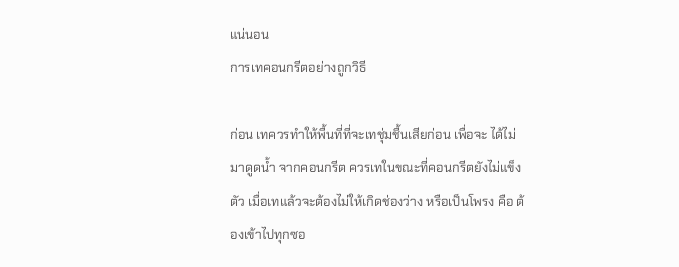แน่นอน
การเทคอนกรีตอย่างถูกวิธี

ก่อน เทควรทำให้พื้นที่ที่จะเทชุ่มชื้นเสียก่อน เพื่อจะ ได้ไม่มาดูดน้ำ จากคอนกรีต ควรเทในขณะที่คอนกรีตยังไม่แข็งตัว เมื่อเทแล้วจะต้องไม่ให้เกิดช่องว่าง หรือเป็นโพรง คือ ต้องเข้าไปทุกซอ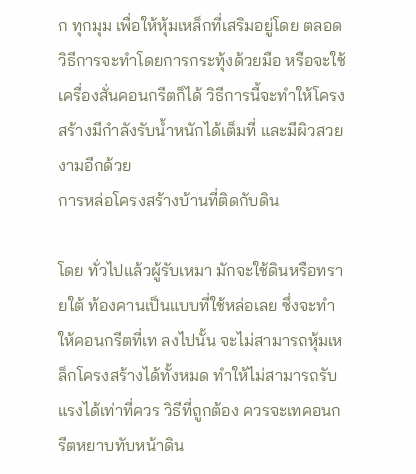ก ทุกมุม เพื่อให้หุ้มเหล็กที่เสริมอยู่โดย ตลอด วิธีการจะทำโดยการกระทุ้งด้วยมือ หรือจะใช้เครื่องสั่นคอนกรีตก็ได้ วิธีการนี้จะทำให้โครงสร้างมีกำลังรับน้ำหนักได้เต็มที่ และมีผิวสวยงามอีกด้วย
การหล่อโครงสร้างบ้านที่ติดกับดิน

โดย ทั่วไปแล้วผู้รับเหมา มักจะใช้ดินหรือทรายใต้ ท้องคานเป็นแบบที่ใช้หล่อเลย ซึ่งจะทำให้คอนกรีตที่เท ลงไปนั้น จะไม่สามารถหุ้มเหล็กโครงสร้างได้ทั้งหมด ทำให้ไม่สามารถรับแรงได้เท่าที่ควร วิธีที่ถูกต้อง ควรจะเทคอนกรีตหยาบทับหน้าดิน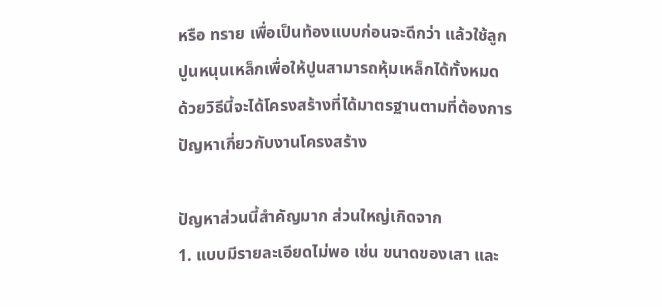หรือ ทราย เพื่อเป็นท้องแบบก่อนจะดีกว่า แล้วใช้ลูกปูนหนุนเหล็กเพื่อให้ปูนสามารถหุ้มเหล็กได้ทั้งหมด ด้วยวิธีนี้จะได้โครงสร้างที่ได้มาตรฐานตามที่ต้องการ
ปัญหาเกี่ยวกับงานโครงสร้าง

ปัญหาส่วนนี้สำคัญมาก ส่วนใหญ่เกิดจาก
1. แบบมีรายละเอียดไม่พอ เช่น ขนาดของเสา และ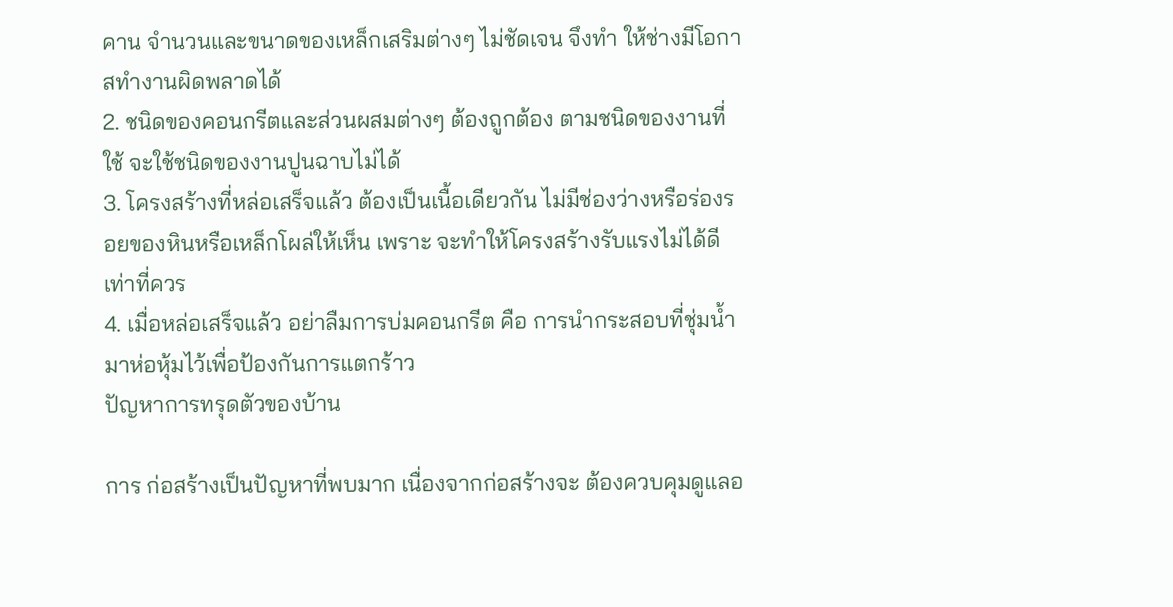คาน จำนวนและขนาดของเหล็กเสริมต่างๆ ไม่ชัดเจน จึงทำ ให้ช่างมีโอกาสทำงานผิดพลาดได้
2. ชนิดของคอนกรีตและส่วนผสมต่างๆ ต้องถูกต้อง ตามชนิดของงานที่ใช้ จะใช้ชนิดของงานปูนฉาบไม่ได้
3. โครงสร้างที่หล่อเสร็จแล้ว ต้องเป็นเนื้อเดียวกัน ไม่มีช่องว่างหรือร่องรอยของหินหรือเหล็กโผล่ให้เห็น เพราะ จะทำให้โครงสร้างรับแรงไม่ได้ดีเท่าที่ควร
4. เมื่อหล่อเสร็จแล้ว อย่าลืมการบ่มคอนกรีต คือ การนำกระสอบที่ชุ่มน้ำมาห่อหุ้มไว้เพื่อป้องกันการแตกร้าว
ปัญหาการทรุดตัวของบ้าน

การ ก่อสร้างเป็นปัญหาที่พบมาก เนื่องจากก่อสร้างจะ ต้องควบคุมดูแลอ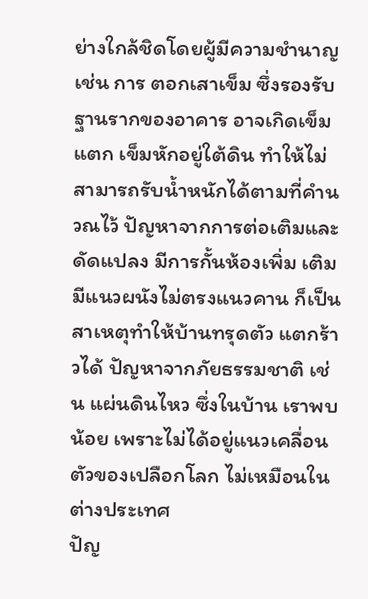ย่างใกล้ชิดโดยผู้มีความชำนาญ เช่น การ ตอกเสาเข็ม ซึ่งรองรับฐานรากของอาคาร อาจเกิดเข็มแตก เข็มหักอยู่ใต้ดิน ทำให้ไม่สามารถรับน้ำหนักได้ตามที่คำนวณไว้ ปัญหาจากการต่อเติมและดัดแปลง มีการกั้นห้องเพิ่ม เติม มีแนวผนังไม่ตรงแนวคาน ก็เป็นสาเหตุทำให้บ้านทรุดตัว แตกร้าวได้ ปัญหาจากภัยธรรมชาติ เช่น แผ่นดินไหว ซึ่งในบ้าน เราพบน้อย เพราะไม่ได้อยู่แนวเคลื่อนตัวของเปลือกโลก ไม่เหมือนในต่างประเทศ
ปัญ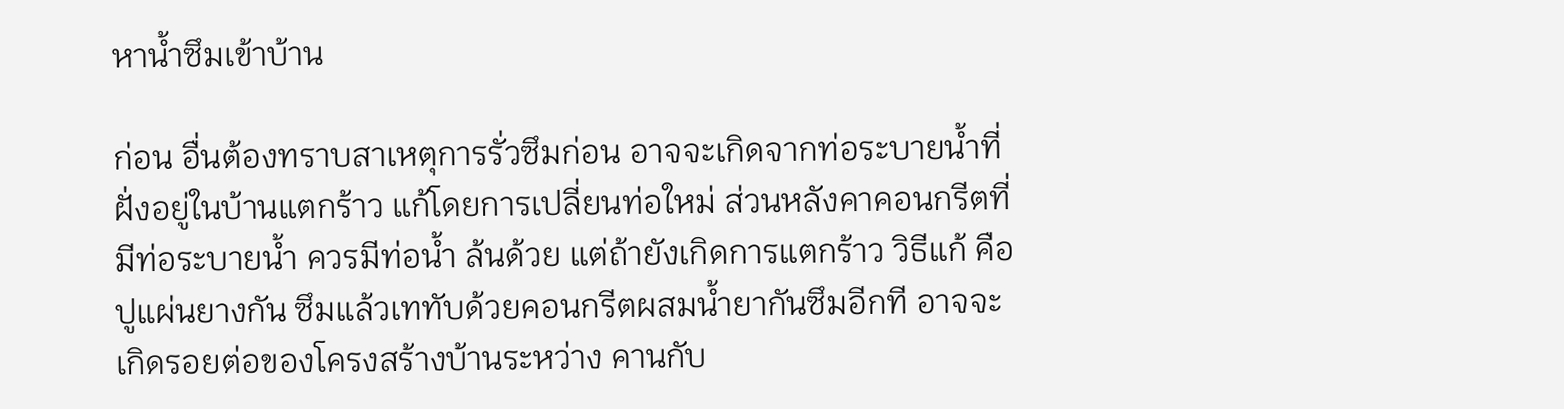หาน้ำซึมเข้าบ้าน

ก่อน อื่นต้องทราบสาเหตุการรั่วซึมก่อน อาจจะเกิดจากท่อระบายน้ำที่ฝั่งอยู่ในบ้านแตกร้าว แก้โดยการเปลี่ยนท่อใหม่ ส่วนหลังคาคอนกรีตที่มีท่อระบายน้ำ ควรมีท่อน้ำ ล้นด้วย แต่ถ้ายังเกิดการแตกร้าว วิธีแก้ คือ ปูแผ่นยางกัน ซึมแล้วเททับด้วยคอนกรีตผสมน้ำยากันซึมอีกที อาจจะเกิดรอยต่อของโครงสร้างบ้านระหว่าง คานกับ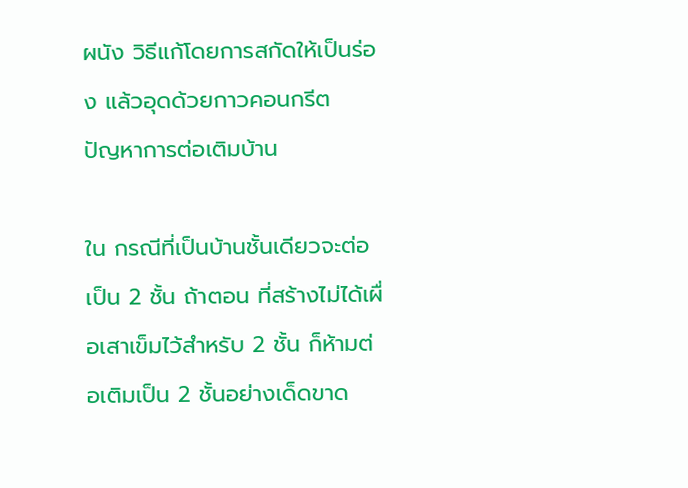ผนัง วิธีแก้โดยการสกัดให้เป็นร่อง แล้วอุดด้วยกาวคอนกรีต
ปัญหาการต่อเติมบ้าน

ใน กรณีที่เป็นบ้านชั้นเดียวจะต่อเป็น 2 ชั้น ถ้าตอน ที่สร้างไม่ได้เผื่อเสาเข็มไว้สำหรับ 2 ชั้น ก็ห้ามต่อเติมเป็น 2 ชั้นอย่างเด็ดขาด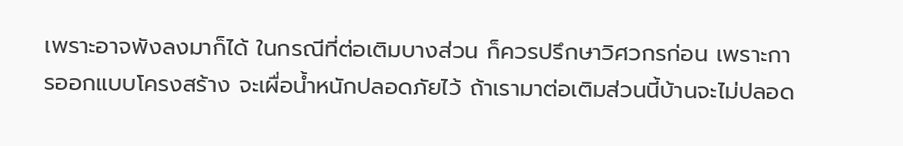เพราะอาจพังลงมาก็ได้ ในกรณีที่ต่อเติมบางส่วน ก็ควรปรึกษาวิศวกรก่อน เพราะการออกแบบโครงสร้าง จะเผื่อน้ำหนักปลอดภัยไว้ ถ้าเรามาต่อเติมส่วนนี้บ้านจะไม่ปลอด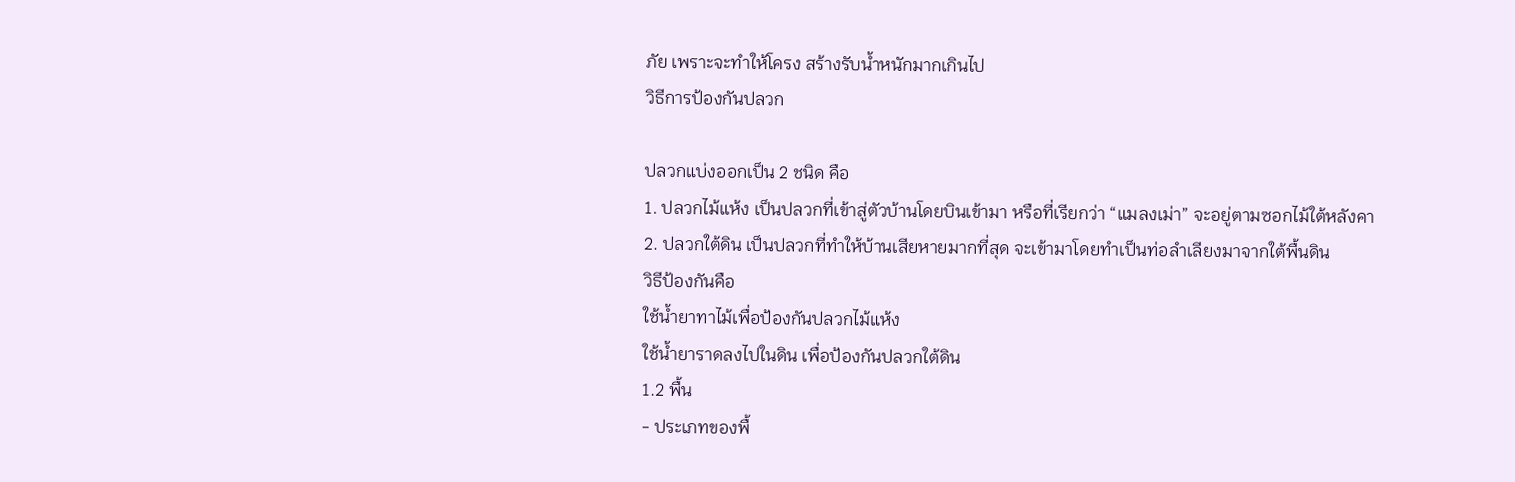ภัย เพราะจะทำให้โครง สร้างรับน้ำหนักมากเกินไป
วิธีการป้องกันปลวก

ปลวกแบ่งออกเป็น 2 ชนิด คือ
1. ปลวกไม้แห้ง เป็นปลวกที่เข้าสู่ตัวบ้านโดยบินเข้ามา หรือที่เรียกว่า “แมลงเม่า” จะอยู่ตามซอกไม้ใต้หลังคา
2. ปลวกใต้ดิน เป็นปลวกที่ทำให้บ้านเสียหายมากที่สุด จะเข้ามาโดยทำเป็นท่อลำเลียงมาจากใต้พื้นดิน
วิธีป้องกันคือ
ใช้น้ำยาทาไม้เพื่อป้องกันปลวกไม้แห้ง
ใช้น้ำยาราดลงไปในดิน เพื่อป้องกันปลวกใต้ดิน
1.2 พื้น
- ประเภทของพื้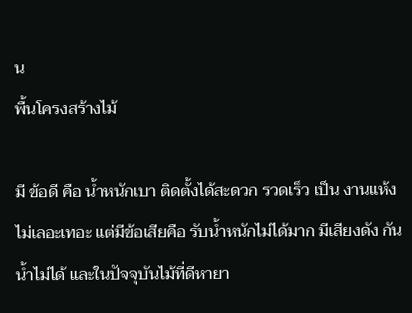น
พื้นโครงสร้างไม้

มี ข้อดี คือ น้ำหนักเบา ติดตั้งได้สะดวก รวดเร็ว เป็น งานแห้ง ไม่เลอะเทอะ แต่มีข้อเสียคือ รับน้ำหนักไม่ได้มาก มีเสียงดัง กัน น้ำไม่ได้ และในปัจจุบันไม้ที่ดีหายา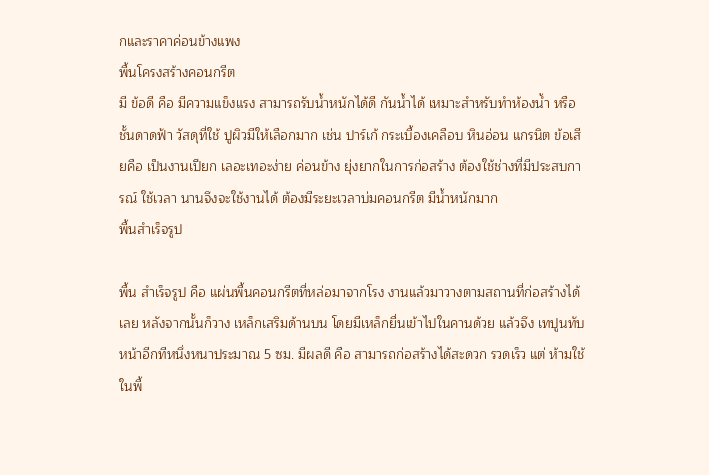กและราคาค่อนข้างแพง
พื้นโครงสร้างคอนกรีต
มี ข้อดี คือ มีความแข็งแรง สามารถรับน้ำหนักได้ดี กันน้ำได้ เหมาะสำหรับทำห้องน้ำ หรือชั้นดาดฟ้า วัสดุที่ใช้ ปูผิวมีให้เลือกมาก เช่น ปาร์เก้ กระเบื้องเคลือบ หินอ่อน แกรนิต ข้อเสียคือ เป็นงานเปียก เลอะเทอะง่าย ค่อนข้าง ยุ่งยากในการก่อสร้าง ต้องใช้ช่างที่มีประสบการณ์ ใช้เวลา นานจึงจะใช้งานได้ ต้องมีระยะเวลาบ่มคอนกรีต มีน้ำหนักมาก
พื้นสำเร็จรูป

พื้น สำเร็จรูป คือ แผ่นพื้นคอนกรีตที่หล่อมาจากโรง งานแล้วมาวางตามสถานที่ก่อสร้างได้เลย หลังจากนั้นก็วาง เหล็กเสริมด้านบน โดยมีเหล็กยื่นเข้าไปในคานด้วย แล้วจึง เทปูนทับหน้าอีกทีหนึ่งหนาประมาณ 5 ซม. มีผลดี คือ สามารถก่อสร้างได้สะดวก รวดเร็ว แต่ ห้ามใช้ในพื้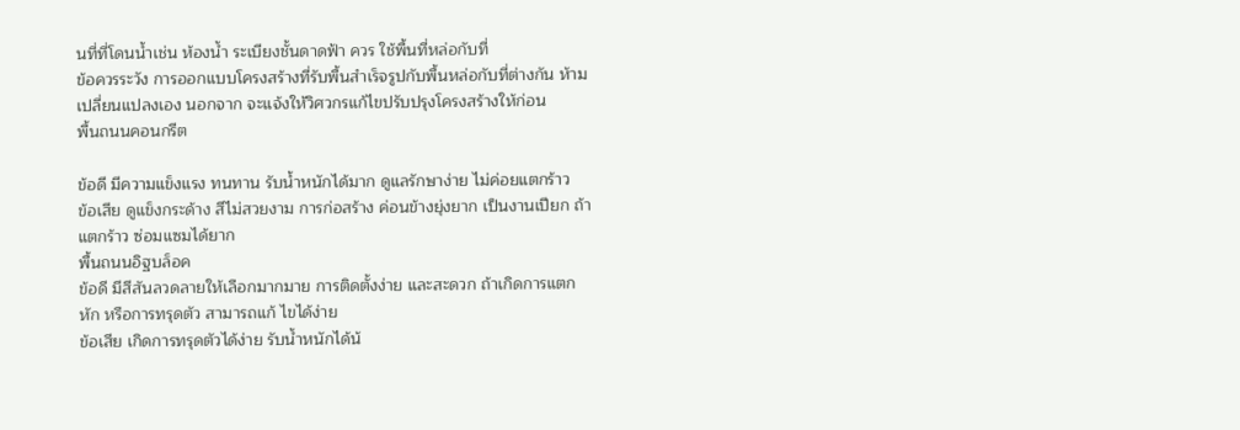นที่ที่โดนน้ำเช่น ห้องน้ำ ระเบียงชั้นดาดฟ้า ควร ใช้พื้นที่หล่อกับที่
ข้อควรระวัง การออกแบบโครงสร้างที่รับพื้นสำเร็จรูปกับพื้นหล่อกับที่ต่างกัน ห้ามเปลี่ยนแปลงเอง นอกจาก จะแจ้งให้วิศวกรแก้ไขปรับปรุงโครงสร้างให้ก่อน
พื้นถนนคอนกรีต

ข้อดี มีความแข็งแรง ทนทาน รับน้ำหนักได้มาก ดูแลรักษาง่าย ไม่ค่อยแตกร้าว
ข้อเสีย ดูแข็งกระด้าง สีไม่สวยงาม การก่อสร้าง ค่อนข้างยุ่งยาก เป็นงานเปียก ถ้าแตกร้าว ซ่อมแซมได้ยาก
พื้นถนนอิฐบล็อค
ข้อดี มีสีสันลวดลายให้เลือกมากมาย การติดตั้งง่าย และสะดวก ถ้าเกิดการแตกหัก หรือการทรุดตัว สามารถแก้ ไขได้ง่าย
ข้อเสีย เกิดการทรุดตัวได้ง่าย รับน้ำหนักได้น้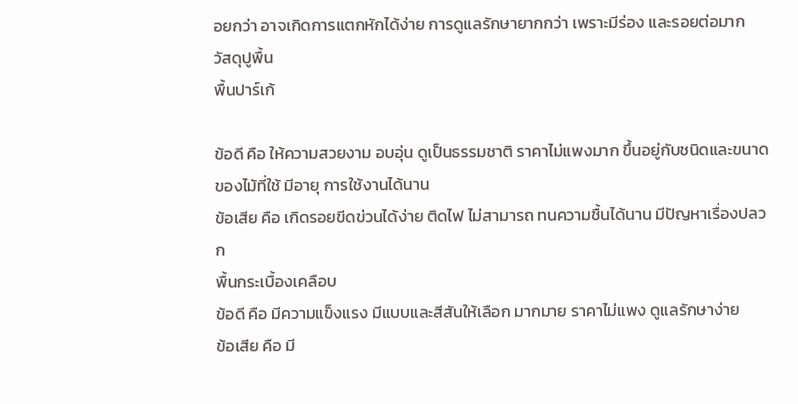อยกว่า อาจเกิดการแตกหักได้ง่าย การดูแลรักษายากกว่า เพราะมีร่อง และรอยต่อมาก
วัสดุปูพื้น
พื้นปาร์เก้

ข้อดี คือ ให้ความสวยงาม อบอุ่น ดูเป็นธรรมชาติ ราคาไม่แพงมาก ขึ้นอยู่กับชนิดและขนาดของไม้ที่ใช้ มีอายุ การใช้งานได้นาน
ข้อเสีย คือ เกิดรอยขีดข่วนได้ง่าย ติดไฟ ไม่สามารถ ทนความชื้นได้นาน มีปัญหาเรื่องปลวก
พื้นกระเบื้องเคลือบ
ข้อดี คือ มีความแข็งแรง มีแบบและสีสันให้เลือก มากมาย ราคาไม่แพง ดูแลรักษาง่าย
ข้อเสีย คือ มี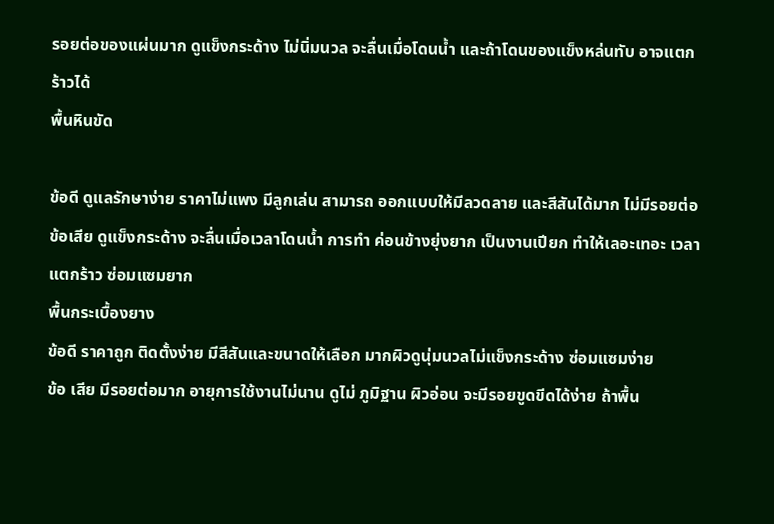รอยต่อของแผ่นมาก ดูแข็งกระด้าง ไม่นิ่มนวล จะลื่นเมื่อโดนน้ำ และถ้าโดนของแข็งหล่นทับ อาจแตกร้าวได้
พื้นหินขัด

ข้อดี ดูแลรักษาง่าย ราคาไม่แพง มีลูกเล่น สามารถ ออกแบบให้มีลวดลาย และสีสันได้มาก ไม่มีรอยต่อ
ข้อเสีย ดูแข็งกระด้าง จะลื่นเมื่อเวลาโดนน้ำ การทำ ค่อนข้างยุ่งยาก เป็นงานเปียก ทำให้เลอะเทอะ เวลาแตกร้าว ซ่อมแซมยาก
พื้นกระเบื้องยาง
ข้อดี ราคาถูก ติดตั้งง่าย มีสีสันและขนาดให้เลือก มากผิวดูนุ่มนวลไม่แข็งกระด้าง ซ่อมแซมง่าย
ข้อ เสีย มีรอยต่อมาก อายุการใช้งานไม่นาน ดูไม่ ภูมิฐาน ผิวอ่อน จะมีรอยขูดขีดได้ง่าย ถ้าพื้น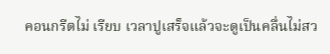คอนกรีตไม่ เรียบ เวลาปูเสร็จแล้วจะดูเป็นคลื่นไม่สว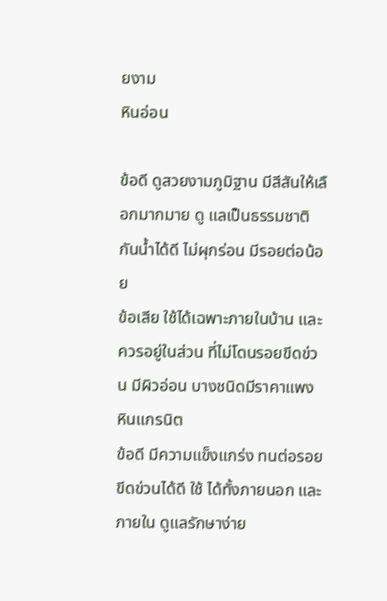ยงาม
หินอ่อน

ข้อดี ดูสวยงามภูมิฐาน มีสีสันให้เลือกมากมาย ดู แลเป็นธรรมชาติ กันน้ำได้ดี ไม่ผุกร่อน มีรอยต่อน้อย
ข้อเสีย ใช้ได้เฉพาะภายในบ้าน และควรอยู่ในส่วน ที่ไม่โดนรอยขีดข่วน มีผิวอ่อน บางชนิดมีราคาแพง
หินแกรนิต
ข้อดี มีความแข็งแกร่ง ทนต่อรอยขีดข่วนได้ดี ใช้ ได้ทั้งภายนอก และภายใน ดูแลรักษาง่าย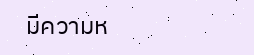มีความห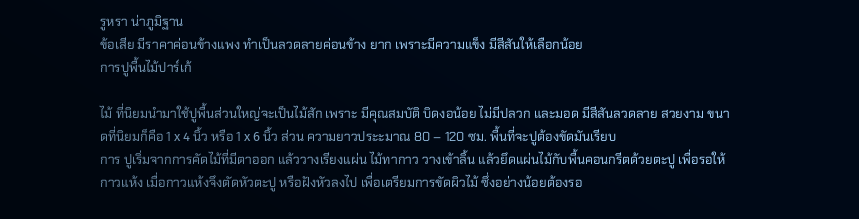รูหรา น่าภูมิฐาน
ข้อเสีย มีราคาค่อนข้างแพง ทำเป็นลวดลายค่อนข้าง ยาก เพราะมีความแข็ง มีสีสันให้เลือกน้อย
การปูพื้นไม้ปาร์เก้

ไม้ ที่นิยมนำมาใช้ปูพื้นส่วนใหญ่จะเป็นไม้สัก เพราะ มีคุณสมบัติ บิดงอน้อย ไม่มีปลวก และมอด มีสีสันลวดลาย สวยงาม ขนาดที่นิยมก็คือ 1 x 4 นิ้ว หรือ 1 x 6 นิ้ว ส่วน ความยาวประะมาณ 80 – 120 ซม. พื้นที่จะปูต้องขัดมันเรียบ
การ ปูเริ่มจากการคัดไม้ที่มีตาออก แล้ววางเรียงแผ่น ไม้ทากาว วางเข้าลิ้น แล้วยึดแผ่นไม้กับพื้นคอนกรีตด้วยตะปู เพื่อรอให้กาวแห้ง เมื่อกาวแห้งจึงตัดหัวตะปู หรือฝังหัวลงไป เพื่อเตรียมการขัดผิวไม้ ซึ่งอย่างน้อยต้องรอ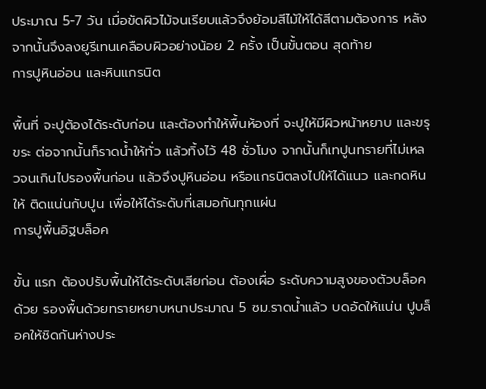ประมาณ 5-7 วัน เมื่อขัดผิวไม้จนเรียบแล้วจึงย้อมสีไม้ให้ได้สีตามต้องการ หลัง จากนั้นจึงลงยูรีเทนเคลือบผิวอย่างน้อย 2 ครั้ง เป็นขั้นตอน สุดท้าย
การปูหินอ่อน และหินแกรนิต

พื้นที่ จะปูต้องได้ระดับก่อน และต้องทำให้พื้นห้องที่ จะปูให้มีผิวหน้าหยาบ และขรุขระ ต่อจากนั้นก็ราดน้ำให้ทั่ว แล้วทิ้งไว้ 48 ชั่วโมง จากนั้นก็เทปูนทรายที่ไม่เหลวจนเกินไปรองพื้นก่อน แล้วจึงปูหินอ่อน หรือแกรนิตลงไปให้ได้แนว และกดหินให้ ติดแน่นกับปูน เพื่อให้ได้ระดับที่เสมอกันทุกแผ่น
การปูพื้นอิฐบล็อค

ขั้น แรก ต้องปรับพื้นให้ได้ระดับเสียก่อน ต้องเผื่อ ระดับความสูงของตัวบล็อคด้วย รองพื้นด้วยทรายหยาบหนาประมาณ 5 ซม.ราดน้ำแล้ว บดอัดให้แน่น ปูบล็อคให้ชิดกันห่างประ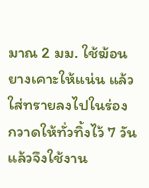มาณ 2 มม. ใช้ฆ้อนยางเคาะให้แน่น แล้วใส่ทรายลงไปในร่อง กวาดให้ทั่วทิ้งไว้ 7 วันแล้วจึงใช้งาน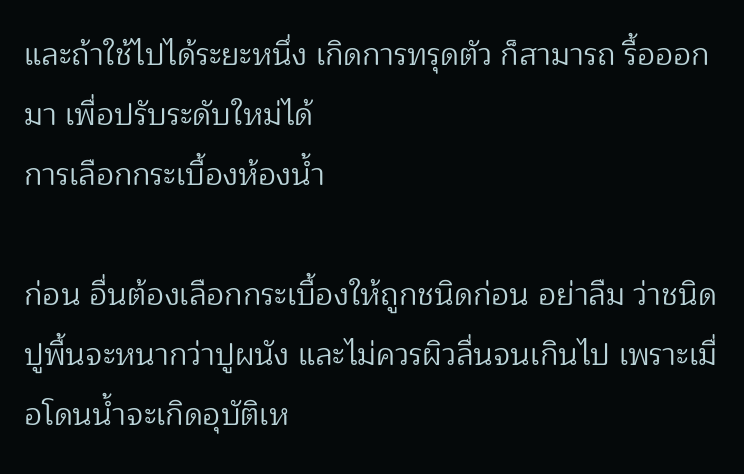และถ้าใช้ไปได้ระยะหนึ่ง เกิดการทรุดตัว ก็สามารถ รื้อออกมา เพื่อปรับระดับใหม่ได้
การเลือกกระเบื้องห้องน้ำ

ก่อน อื่นต้องเลือกกระเบื้องให้ถูกชนิดก่อน อย่าลืม ว่าชนิดปูพื้นจะหนากว่าปูผนัง และไม่ควรผิวลื่นจนเกินไป เพราะเมื่อโดนน้ำจะเกิดอุบัติเห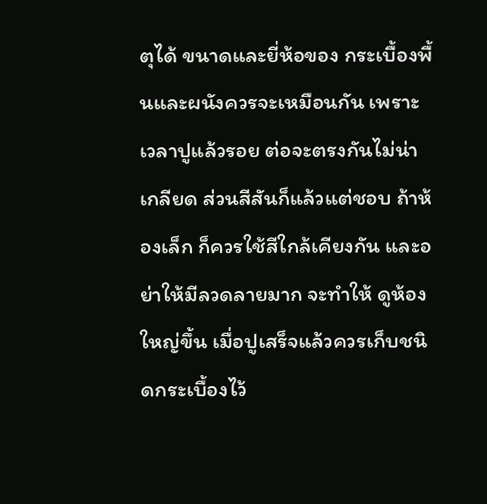ตุได้ ขนาดและยี่ห้อของ กระเบื้องพื้นและผนังควรจะเหมือนกัน เพราะเวลาปูแล้วรอย ต่อจะตรงกันไม่น่าเกลียด ส่วนสีสันก็แล้วแต่ชอบ ถ้าห้องเล็ก ก็ควรใช้สีใกล้เคียงกัน และอย่าให้มีลวดลายมาก จะทำให้ ดูห้องใหญ่ขึ้น เมื่อปูเสร็จแล้วควรเก็บชนิดกระเบื้องไว้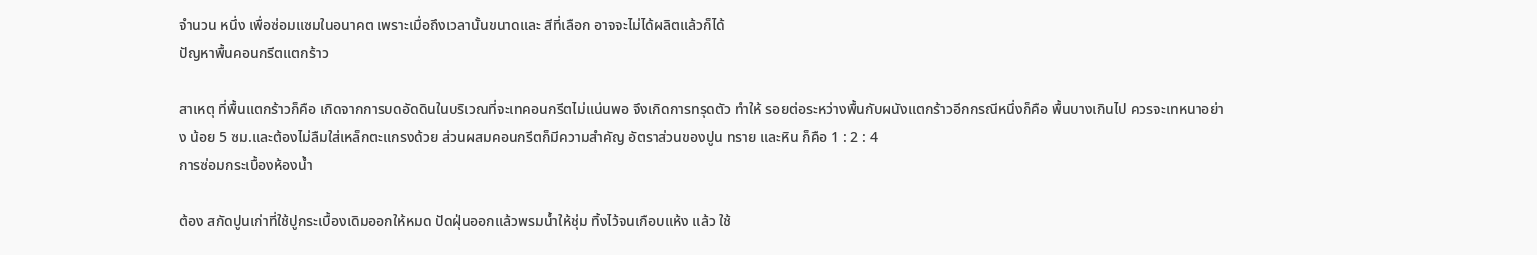จำนวน หนึ่ง เพื่อซ่อมแซมในอนาคต เพราะเมื่อถึงเวลานั้นขนาดและ สีที่เลือก อาจจะไม่ได้ผลิตแล้วก็ได้
ปัญหาพื้นคอนกรีตแตกร้าว

สาเหตุ ที่พื้นแตกร้าวก็คือ เกิดจากการบดอัดดินในบริเวณที่จะเทคอนกรีตไม่แน่นพอ จึงเกิดการทรุดตัว ทำให้ รอยต่อระหว่างพื้นกับผนังแตกร้าวอีกกรณีหนึ่งก็คือ พื้นบางเกินไป ควรจะเทหนาอย่าง น้อย 5 ซม.และต้องไม่ลืมใส่เหล็กตะแกรงด้วย ส่วนผสมคอนกรีตก็มีความสำคัญ อัตราส่วนของปูน ทราย และหิน ก็คือ 1 : 2 : 4
การซ่อมกระเบื้องห้องน้ำ

ต้อง สกัดปูนเก่าที่ใช้ปูกระเบื้องเดิมออกให้หมด ปัดฝุ่นออกแล้วพรมน้ำให้ชุ่ม ทิ้งไว้จนเกือบแห้ง แล้ว ใช้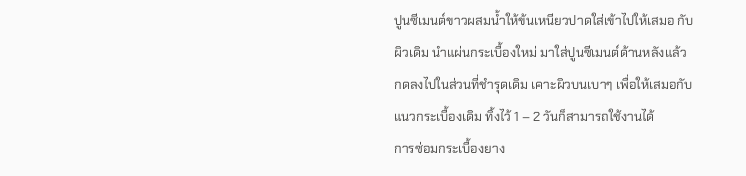ปูนซีเมนต์ขาวผสมน้ำให้ข้นเหนียวปาดใส่เข้าไปให้เสมอ กับผิวเดิม นำแผ่นกระเบื้องใหม่ มาใส่ปูนซีเมนต์ด้านหลังแล้วกดลงไปในส่วนที่ชำรุดเดิม เคาะผิวบนเบาๆ เพื่อให้เสมอกับ แนวกระเบื้องเดิม ทิ้งไว้ 1 – 2 วันก็สามารถใช้งานได้
การซ่อมกระเบื้องยาง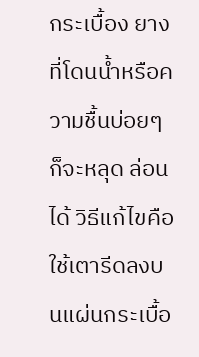กระเบื้อง ยางที่โดนน้ำหรือความชื้นบ่อยๆ ก็จะหลุด ล่อนได้ วิธีแก้ไขคือ ใช้เตารีดลงบนแผ่นกระเบื้อ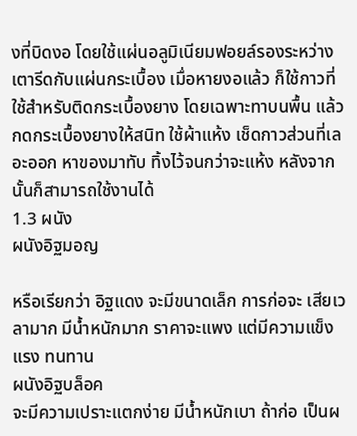งที่บิดงอ โดยใช้แผ่นอลูมิเนียมฟอยล์รองระหว่างเตารีดกับแผ่นกระเบื้อง เมื่อหายงอแล้ว ก็ใช้กาวที่ใช้สำหรับติดกระเบื้องยาง โดยเฉพาะทาบนพื้น แล้วกดกระเบื้องยางให้สนิท ใช้ผ้าแห้ง เช็ดกาวส่วนที่เลอะออก หาของมาทับ ทิ้งไว้จนกว่าจะแห้ง หลังจากนั้นก็สามารถใช้งานได้
1.3 ผนัง
ผนังอิฐมอญ

หรือเรียกว่า อิฐแดง จะมีขนาดเล็ก การก่อจะ เสียเวลามาก มีน้ำหนักมาก ราคาจะแพง แต่มีความแข็งแรง ทนทาน
ผนังอิฐบล็อค
จะมีความเปราะแตกง่าย มีน้ำหนักเบา ถ้าก่อ เป็นผ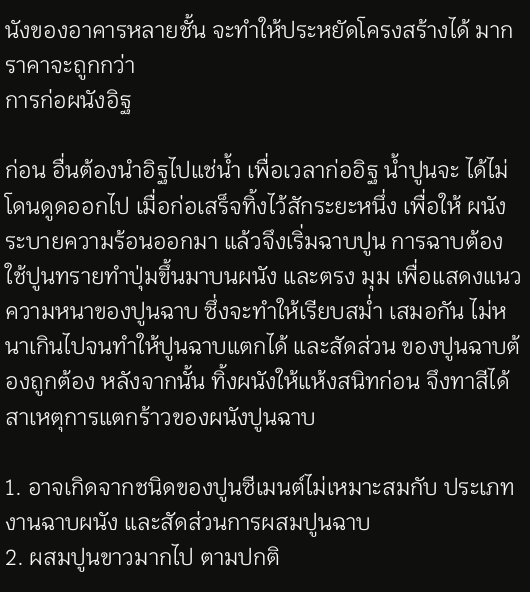นังของอาคารหลายชั้น จะทำให้ประหยัดโครงสร้างได้ มาก ราคาจะถูกกว่า
การก่อผนังอิฐ

ก่อน อื่นต้องนำอิฐไปแช่น้ำ เพื่อเวลาก่ออิฐ น้ำปูนจะ ได้ไม่โดนดูดออกไป เมื่อก่อเสร็จทิ้งไว้สักระยะหนึ่ง เพื่อให้ ผนังระบายความร้อนออกมา แล้วจึงเริ่มฉาบปูน การฉาบต้องใช้ปูนทรายทำปุ่มขึ้นมาบนผนัง และตรง มุม เพื่อแสดงแนวความหนาของปูนฉาบ ซึ่งจะทำให้เรียบสม่ำ เสมอกัน ไม่หนาเกินไปจนทำให้ปูนฉาบแตกได้ และสัดส่วน ของปูนฉาบต้องถูกต้อง หลังจากนั้น ทิ้งผนังให้แห้งสนิทก่อน จึงทาสีได้
สาเหตุการแตกร้าวของผนังปูนฉาบ

1. อาจเกิดจากชนิดของปูนซีเมนต์ไม่เหมาะสมกับ ประเภทงานฉาบผนัง และสัดส่วนการผสมปูนฉาบ
2. ผสมปูนขาวมากไป ตามปกติ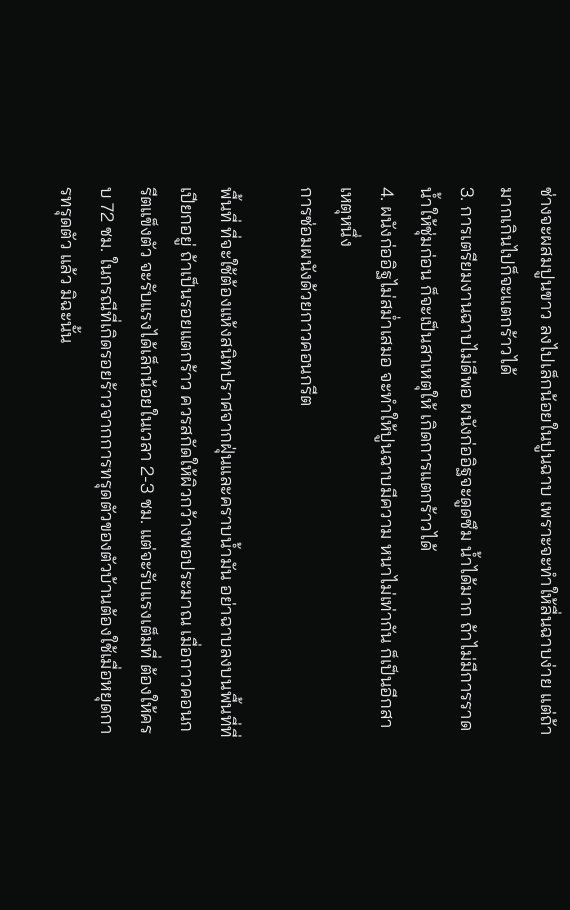ช่างจะผสมปูนขาว ลงไปเล็กน้อยในปูนฉาบ เพราะจะทำให้ลื่นฉาบง่าย แต่ถ้า มากเกินไปก็จะแตกร้าวได้
3. การเตรียมงานฉาบไม่ดีพอ ผนังก่ออิฐจะดูดซึม น้ำได้มาก ถ้าไม่มีการราดน้ำให้ชุ่มก่อน ก็จะเป็นสาเหตุให้ เกิดการแตกร้าวได้
4. ผนังก่ออิฐไม่สม่ำเสมอ จะทำให้ปูนฉาบมีความ หนาไม่เท่ากัน ก็เป็นอีกสาเหตุหนึ่ง
การซ่อมผนังด้วยกาวคอนกรีต

พื้นที่ ที่จะใช้ต้องแห้งสนิทปราศจากฝุ่นและคราบน้ำมัน อย่าฉาบลงบนพื้นที่ที่เปียกอยู่ ถ้าเป็นรอยแตกร้าว ควรสกัดให้ผิวกว้างพอประมาณ เมื่อกาวคอนกรีตแข็งตัว จะรับแรงได้เล็กน้อยในเวลา 2-3 ชม. แต่จะรับแรงเต็มที่ ต้องให้ครบ 72 ชม. ในกรณีที่เกิดรอยร้าวจากการทรุดตัวของตัวบ้านต้องใช้เมื่อหยุดการทรุดตัว แล้ว มิฉะนั้น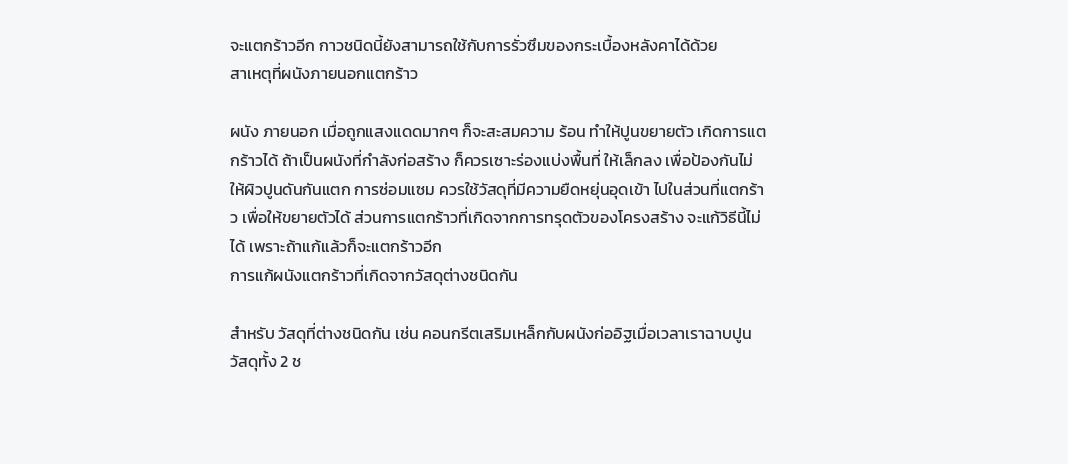จะแตกร้าวอีก กาวชนิดนี้ยังสามารถใช้กับการรั่วซึมของกระเบื้องหลังคาได้ด้วย
สาเหตุที่ผนังภายนอกแตกร้าว

ผนัง ภายนอก เมื่อถูกแสงแดดมากๆ ก็จะสะสมความ ร้อน ทำให้ปูนขยายตัว เกิดการแตกร้าวได้ ถ้าเป็นผนังที่กำลังก่อสร้าง ก็ควรเซาะร่องแบ่งพื้นที่ ให้เล็กลง เพื่อป้องกันไม่ให้ผิวปูนดันกันแตก การซ่อมแซม ควรใช้วัสดุที่มีความยืดหยุ่นอุดเข้า ไปในส่วนที่แตกร้าว เพื่อให้ขยายตัวได้ ส่วนการแตกร้าวที่เกิดจากการทรุดตัวของโครงสร้าง จะแก้วิธีนี้ไม่ได้ เพราะถ้าแก้แล้วก็จะแตกร้าวอีก
การแก้ผนังแตกร้าวที่เกิดจากวัสดุต่างชนิดกัน

สำหรับ วัสดุที่ต่างชนิดกัน เช่น คอนกรีตเสริมเหล็กกับผนังก่ออิฐเมื่อเวลาเราฉาบปูน วัสดุทั้ง 2 ช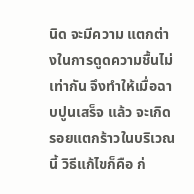นิด จะมีความ แตกต่างในการดูดความชื้นไม่เท่ากัน จึงทำให้เมื่อฉาบปูนเสร็จ แล้ว จะเกิดรอยแตกร้าวในบริเวณนี้ วิธีแก้ไขก็คือ ก่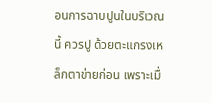อนการฉาบปูนในบริเวณนี้ ควรปู ด้วยตะแกรงเหล็กตาข่ายก่อน เพราะเมื่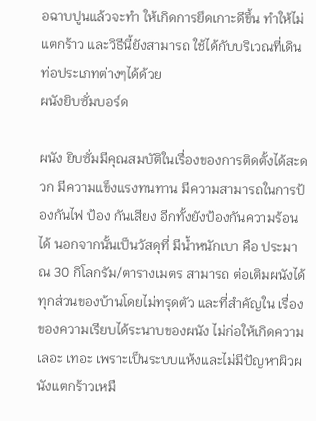อฉาบปูนแล้วจะทำ ให้เกิดการยึดเกาะดีขึ้น ทำให้ไม่แตกร้าว และวิธีนี้ยังสามารถ ใช้ได้กับบริเวณที่เดินท่อประเภทต่างๆได้ด้วย
ผนังยิบซั่มบอร์ด

ผนัง ยิบซั่มมีคุณสมบัติในเรื่องของการติดตั้งได้สะดวก มีความแข็งแรงทนทาน มีความสามารถในการป้องกันไฟ ป้อง กันเสียง อีกทั้งยังป้องกันความร้อนได้ นอกจากนั้นเป็นวัสดุที่ มีน้ำหนักเบา คือ ประมาณ 30 กิโลกรัม/ตารางเมตร สามารถ ต่อเติมผนังได้ทุกส่วนของบ้านโดยไม่ทรุดตัว และที่สำคัญใน เรื่องของความเรียบได้ระนาบของผนัง ไม่ก่อให้เกิดความเลอะ เทอะ เพราะเป็นระบบแห้งและไม่มีปัญหาผิวผนังแตกร้าวเหมื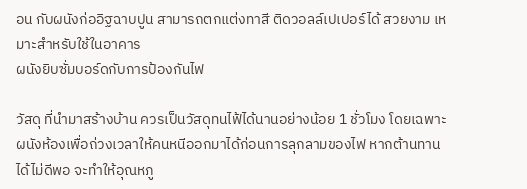อน กับผนังก่ออิฐฉาบปูน สามารถตกแต่งทาสี ติดวอลล์เปเปอร์ได้ สวยงาม เหมาะสำหรับใช้ในอาคาร
ผนังยิบซั่มบอร์ดกับการป้องกันไฟ

วัสดุ ที่นำมาสร้างบ้าน ควรเป็นวัสดุทนไฟ้ได้นานอย่างน้อย 1 ชั่วโมง โดยเฉพาะ ผนังห้องเพื่อถ่วงเวลาให้คนหนีออกมาได้ก่อนการลุกลามของไฟ หากต้านทานได้ไม่ดีพอ จะทำให้อุณหภู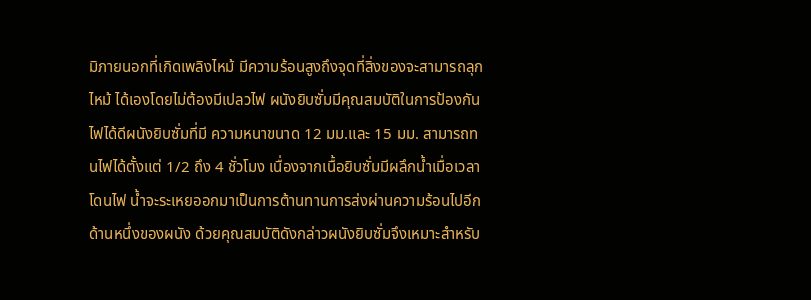มิภายนอกที่เกิดเพลิงไหม้ มีความร้อนสูงถึงจุดที่สิ่งของจะสามารถลุกไหม้ ได้เองโดยไม่ต้องมีเปลวไฟ ผนังยิบซั่มมีคุณสมบัติในการป้องกันไฟได้ดีผนังยิบซั่มที่มี ความหนาขนาด 12 มม.และ 15 มม. สามารถทนไฟได้ตั้งแต่ 1/2 ถึง 4 ชั่วโมง เนื่องจากเนื้อยิบซั่มมีผลึกน้ำเมื่อเวลาโดนไฟ น้ำจะระเหยออกมาเป็นการต้านทานการส่งผ่านความร้อนไปอีกด้านหนึ่งของผนัง ด้วยคุณสมบัติดังกล่าวผนังยิบซั่มจึงเหมาะสำหรับ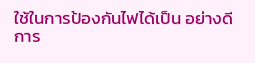ใช้ในการป้องกันไฟได้เป็น อย่างดี
การ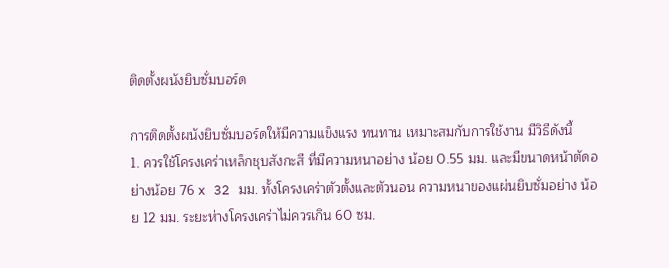ติดตั้งผนังยิบซั่มบอร์ด

การติดตั้งผนังยิบซั่มบอร์ดให้มีความแข็งแรง ทนทาน เหมาะสมกับการใช้งาน มีวิธีดังนี้
1. ควรใช้โครงเคร่าเหล็กชุบสังกะสี ที่มีความหนาอย่าง น้อย 0.55 มม. และมีขนาดหน้าตัดอย่างน้อย 76 x 32 มม. ทั้งโครงเคร่าตัวตั้งและตัวนอน ความหนาของแผ่นยิบซั่มอย่าง น้อย 12 มม. ระยะห่างโครงเคร่าไม่ควรเกิน 60 ซม.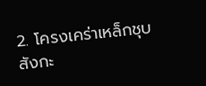2. โครงเคร่าเหล็กชุบสังกะ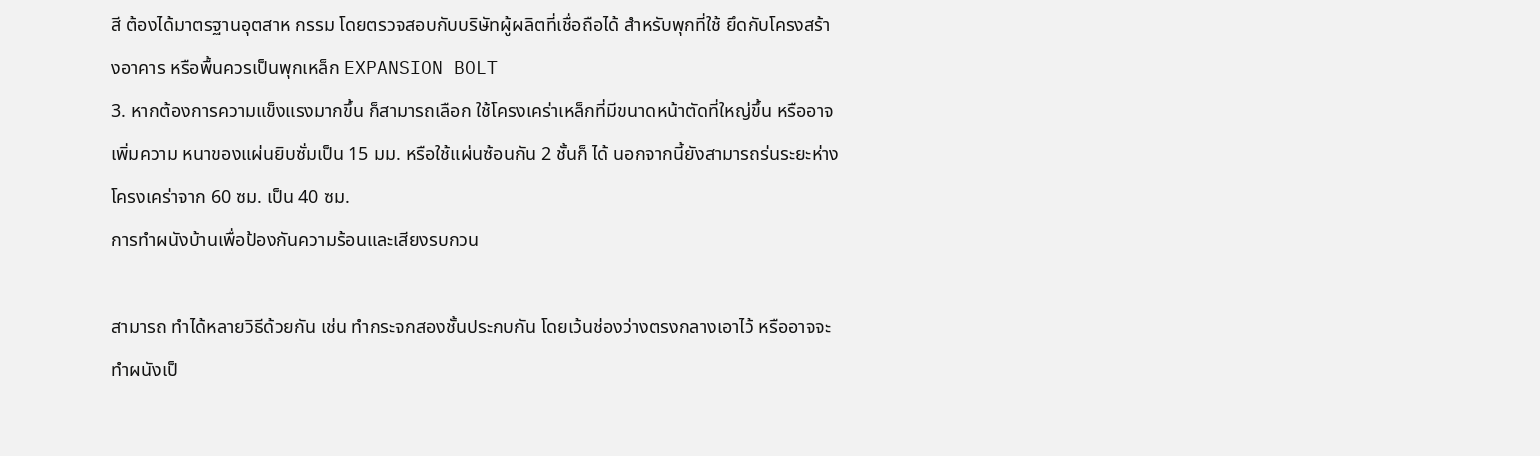สี ต้องได้มาตรฐานอุตสาห กรรม โดยตรวจสอบกับบริษัทผู้ผลิตที่เชื่อถือได้ สำหรับพุกที่ใช้ ยึดกับโครงสร้างอาคาร หรือพื้นควรเป็นพุกเหล็ก EXPANSION BOLT
3. หากต้องการความแข็งแรงมากขึ้น ก็สามารถเลือก ใช้โครงเคร่าเหล็กที่มีขนาดหน้าตัดที่ใหญ่ขึ้น หรืออาจเพิ่มความ หนาของแผ่นยิบซั่มเป็น 15 มม. หรือใช้แผ่นซ้อนกัน 2 ชั้นก็ ได้ นอกจากนี้ยังสามารถร่นระยะห่างโครงเคร่าจาก 60 ซม. เป็น 40 ซม.
การทำผนังบ้านเพื่อป้องกันความร้อนและเสียงรบกวน

สามารถ ทำได้หลายวิธีด้วยกัน เช่น ทำกระจกสองชั้นประกบกัน โดยเว้นช่องว่างตรงกลางเอาไว้ หรืออาจจะทำผนังเป็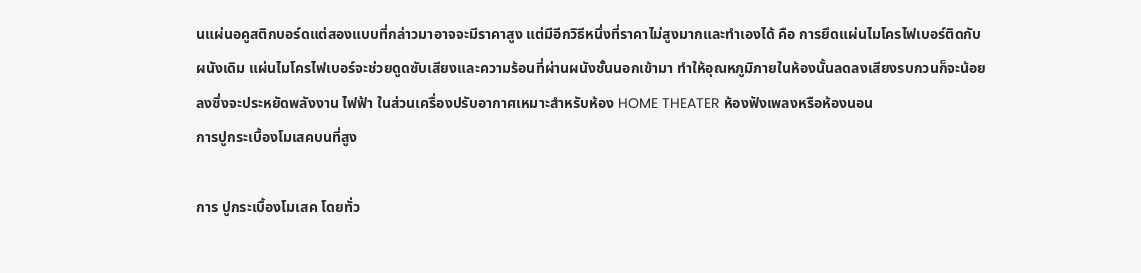นแผ่นอคูสติกบอร์ดแต่สองแบบที่กล่าวมาอาจจะมีราคาสูง แต่มีอีกวิธีหนึ่งที่ราคาไม่สูงมากและทำเองได้ คือ การยึดแผ่นไมโครไฟเบอร์ติดกับผนังเดิม แผ่นไมโครไฟเบอร์จะช่วยดูดซับเสียงและความร้อนที่ผ่านผนังชั้นนอกเข้ามา ทำให้อุณหภูมิภายในห้องนั้นลดลงเสียงรบกวนก็จะน้อยลงซึ่งจะประหยัดพลังงาน ไฟฟ้า ในส่วนเครื่องปรับอากาศเหมาะสำหรับห้อง HOME THEATER ห้องฟังเพลงหรือห้องนอน
การปูกระเบื้องโมเสคบนที่สูง

การ ปูกระเบื้องโมเสค โดยทั่ว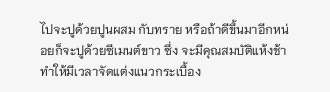ไปจะปูด้วยปูนผสม กับทราย หรือถ้าดีขึ้นมาอีกหน่อยก็จะปูด้วยซีเมนต์ขาว ซึ่ง จะมีคุณสมบัติแห้งช้า ทำให้มีเวลาจัดแต่งแนวกระเบื้อง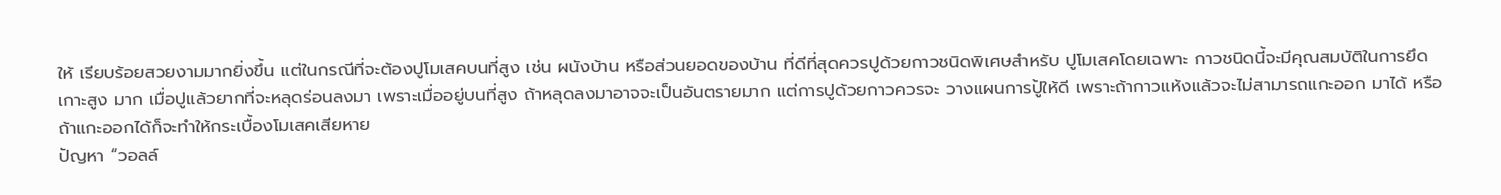ให้ เรียบร้อยสวยงามมากยิ่งขึ้น แต่ในกรณีที่จะต้องปูโมเสคบนที่สูง เช่น ผนังบ้าน หรือส่วนยอดของบ้าน ที่ดีที่สุดควรปูด้วยกาวชนิดพิเศษสำหรับ ปูโมเสคโดยเฉพาะ กาวชนิดนี้จะมีคุณสมบัติในการยึดเกาะสูง มาก เมื่อปูแล้วยากที่จะหลุดร่อนลงมา เพราะเมื่ออยู่บนที่สูง ถ้าหลุดลงมาอาจจะเป็นอันตรายมาก แต่การปูด้วยกาวควรจะ วางแผนการปู้ให้ดี เพราะถ้ากาวแห้งแล้วจะไม่สามารถแกะออก มาได้ หรือถ้าแกะออกได้ก็จะทำให้กระเบื้องโมเสคเสียหาย
ปัญหา “วอลล์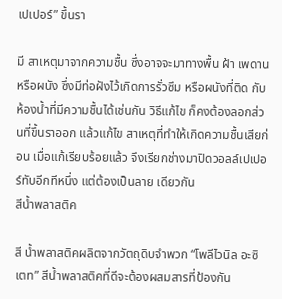เปเปอร์” ขึ้นรา

มี สาเหตุมาจากความชื้น ซึ่งอาจจะมาทางพื้น ฝ้า เพดาน หรือผนัง ซึ่งมีท่อฝังไว้เกิดการรั่วซึม หรือผนังที่ติด กับห้องน้ำที่มีความชื้นได้เช่นกัน วิธีแก้ไข ก็คงต้องลอกส่วนที่ขึ้นราออก แล้วแก้ไข สาเหตุที่ทำให้เกิดความชื้นเสียก่อน เมื่อแก้เรียบร้อยแล้ว จึงเรียกช่างมาปิดวอลล์เปเปอร์ทับอีกทีหนึ่ง แต่ต้องเป็นลาย เดียวกัน
สีน้ำพลาสติค

สี น้ำพลาสติคผลิตจากวัตถุดิบจำพวก “โพลีไวนิล อะซิเตท” สีน้ำพลาสติคที่ดีจะต้องผสมสารที่ป้องกัน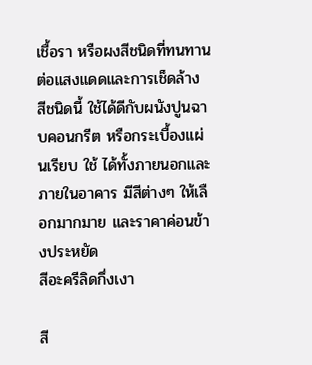เชื้อรา หรือผงสีชนิดที่ทนทานต่อแสงแดดและการเช็ดล้าง สีชนิดนี้ ใช้ได้ดีกับผนังปูนฉาบคอนกรีต หรือกระเบื้องแผ่นเรียบ ใช้ ได้ทั้งภายนอกและภายในอาคาร มีสีต่างๆ ให้เลือกมากมาย และราคาค่อนข้างประหยัด
สีอะครีลิดกึ่งเงา

สี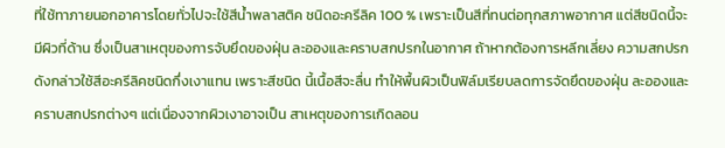ที่ใช้ทาภายนอกอาคารโดยทั่วไปจะใช้สีน้ำพลาสติค ชนิดอะครีลิค 100 % เพราะเป็นสีที่ทนต่อทุกสภาพอากาศ แต่สีชนิดนี้จะมีผิวที่ด้าน ซึ่งเป็นสาเหตุของการจับยึดของฝุ่น ละอองและคราบสกปรกในอากาศ ถ้าหากต้องการหลีกเลี่ยง ความสกปรกดังกล่าวใช้สีอะครีลิคชนิดกึ่งเงาแทน เพราะสีชนิด นี้เนื้อสีจะลื่น ทำให้พื้นผิวเป็นฟิล์มเรียบลดการจัดยึดของฝุ่น ละอองและคราบสกปรกต่างๆ แต่เนื่องจากผิวเงาอาจเป็น สาเหตุของการเกิดลอน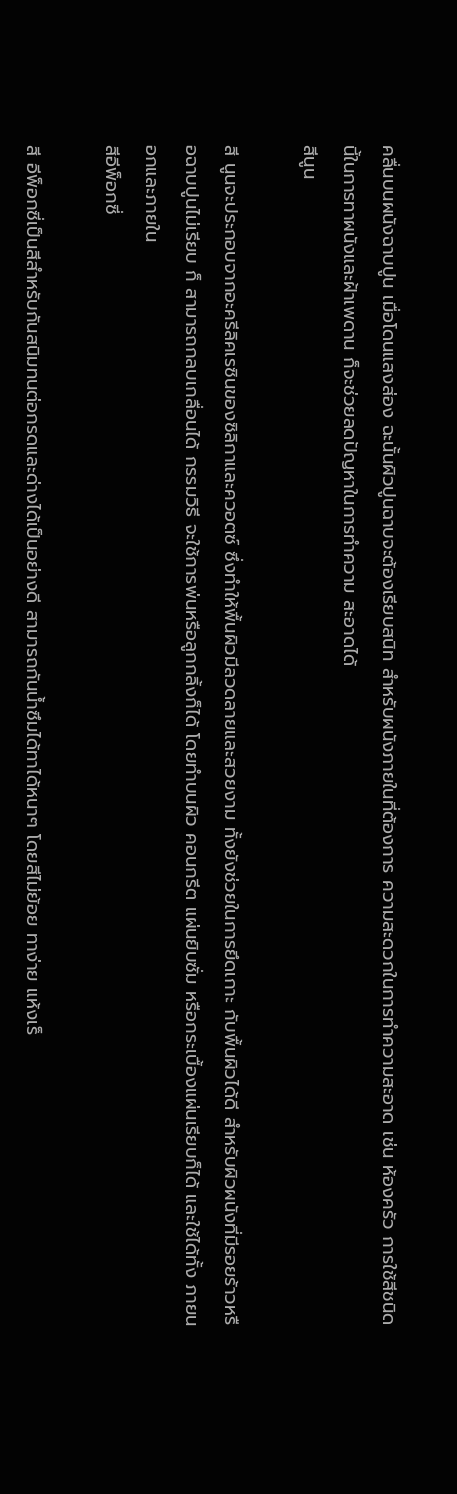คลื่นบนผนังฉาบปูน เมื่อโดนแสงส่อง ฉะนั้นผิวปูนฉาบจะต้องเรียบสนิท สำหรับผนังภายในที่ต้องการ ความสะดวกในการทำความสะอาด เช่น ห้องครัว การใช้สีชนิด นี้ในการทาผนังและฝ้าเพดาน ก็จะช่วยลดปัญหาในการทำความ สะอาดได้
สีนูน

สี นูนจะประกอบจากอะครีลิคเรซินของซิลิกาและควอตซ์ ซึ่งทำให้พื้นผิวมีลวดลายและสวยงาม ทั้งยังช่วยในการยึดเกาะ กับพื้นผิวได้ดี สำหรับผิวผนังที่มีรอยร้าวหรือฉาบปูนไม่เรียบ ก็ สามารถกลบเกลื่อนได้ กรรมวิธี จะใช้การพ่นหรือลูกกลิ้งก็ได้ โดยทำบนผิว คอนกรีต แผ่นยิบซั่ม หรือกระเบื้องแผ่นเรียบก็ได้ และใช้ได้ทั้ง ภายนอกและภายใน
สีอีพ็อกซี่

สี อีพ็อกซี่เป็นสีสำหรับกันสนิมทนต่อกรดและด่างได้เป็นอย่างดี สามารถกันน้ำซึมได้ทาได้หนาๆ โดยสีไม่ย้อย ทาง่าย แห้งเร็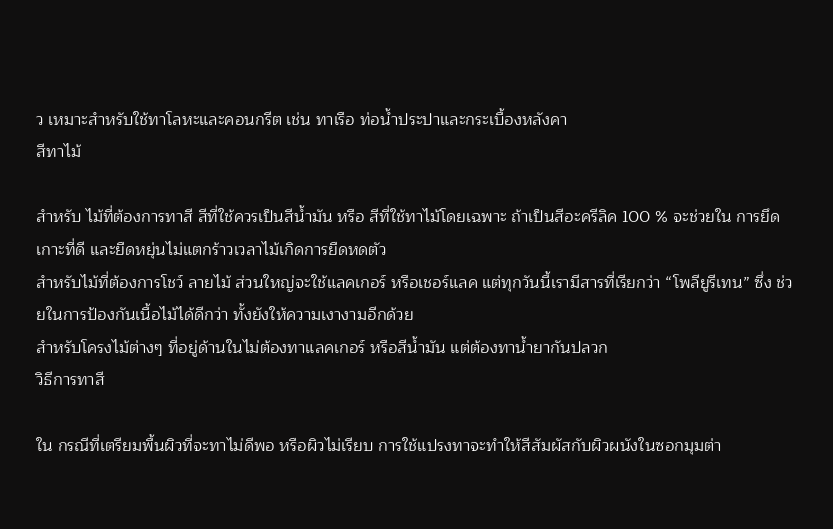ว เหมาะสำหรับใช้ทาโลหะและคอนกรีต เช่น ทาเรือ ท่อน้ำประปาและกระเบื้องหลังคา
สีทาไม้

สำหรับ ไม้ที่ต้องการทาสี สีที่ใช้ควรเป็นสีน้ำมัน หรือ สีที่ใช้ทาไม้โดยเฉพาะ ถ้าเป็นสีอะครีลิค 100 % จะช่วยใน การยึดเกาะที่ดี และยืดหยุ่นไม่แตกร้าวเวลาไม้เกิดการยืดหดตัว
สำหรับไม้ที่ต้องการโชว์ ลายไม้ ส่วนใหญ่จะใช้แลคเกอร์ หรือเชอร์แลค แต่ทุกวันนี้เรามีสารที่เรียกว่า “โพลียูรีเทน” ซึ่ง ช่วยในการป้องกันเนื้อไม้ได้ดีกว่า ทั้งยังให้ความเงางามอีกด้วย
สำหรับโครงไม้ต่างๆ ที่อยู่ด้านในไม่ต้องทาแลคเกอร์ หรือสีน้ำมัน แต่ต้องทาน้ำยากันปลวก
วิธีการทาสี

ใน กรณีที่เตรียมพื้นผิวที่จะทาไม่ดีพอ หรือผิวไม่เรียบ การใช้แปรงทาจะทำให้สีสัมผัสกับผิวผนังในซอกมุมต่า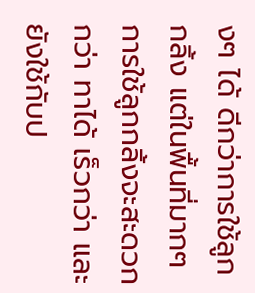งๆ ได้ ดีกว่าการใช้ลูกกลิ้ง แต่ในพื้นที่มากๆ การใช้ลูกกลิ้งจะสะดวกกว่า ทาได้ เร็วกว่า และยังใช้กับป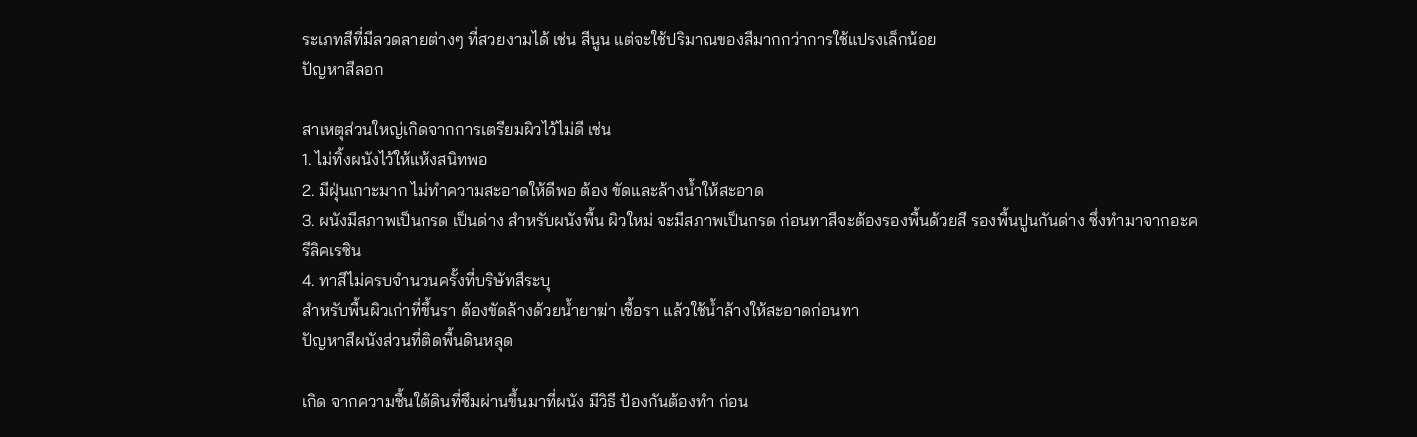ระเภทสีที่มีลวดลายต่างๆ ที่สวยงามได้ เช่น สีนูน แต่จะใช้ปริมาณของสีมากกว่าการใช้แปรงเล็กน้อย
ปัญหาสีลอก

สาเหตุส่วนใหญ่เกิดจากการเตรียมผิวไว้ไม่ดี เช่น
1. ไม่ทิ้งผนังไว้ให้แห้งสนิทพอ
2. มีฝุ่นเกาะมาก ไม่ทำความสะอาดให้ดีพอ ต้อง ขัดและล้างน้ำให้สะอาด
3. ผนังมีสภาพเป็นกรด เป็นด่าง สำหรับผนังพื้น ผิวใหม่ จะมีสภาพเป็นกรด ก่อนทาสีจะต้องรองพื้นด้วยสี รองพื้นปูนกันด่าง ซึ่งทำมาจากอะครีลิคเรซิน
4. ทาสีไม่ครบจำนวนครั้งที่บริษัทสีระบุ
สำหรับพื้นผิวเก่าที่ขึ้นรา ต้องขัดล้างด้วยน้ำยาฆ่า เชื้อรา แล้วใช้น้ำล้างให้สะอาดก่อนทา
ปัญหาสีผนังส่วนที่ติดพื้นดินหลุด

เกิด จากความชื้นใต้ดินที่ซึมผ่านขึ้นมาที่ผนัง มีวิธี ป้องกันต้องทำ ก่อน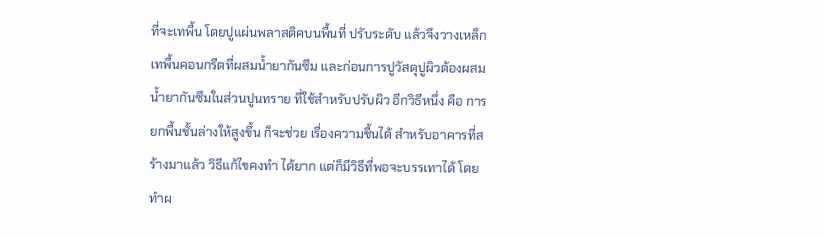ที่จะเทพื้น โดยปูแผ่นพลาสติคบนพื้นที่ ปรับระดับ แล้วจึงวางเหล็ก เทพื้นคอนกรีตที่ผสมน้ำยากันซึม และก่อนการปูวัสดุปูผิวต้องผสมน้ำยากันซึมในส่วนปูนทราย ที่ใช้สำหรับปรับผิว อีกวิธีหนึ่ง คือ การยกพื้นชั้นล่างให้สูงขึ้น ก็จะช่วย เรื่องความชื้นได้ สำหรับอาคารที่สร้างมาแล้ว วิธีแก้ไขคงทำ ได้ยาก แต่ก็มีวิธีที่พอจะบรรเทาได้ โดยทำผ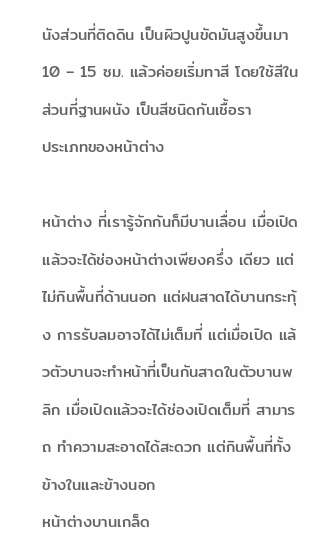นังส่วนที่ติดดิน เป็นผิวปูนขัดมันสูงขึ้นมา 10 – 15 ซม. แล้วค่อยเริ่มทาสี โดยใช้สีในส่วนที่ฐานผนัง เป็นสีชนิดกันเชื้อรา
ประเภทของหน้าต่าง

หน้าต่าง ที่เรารู้จักกันก็มีบานเลื่อน เมื่อเปิดแล้วจะได้ช่องหน้าต่างเพียงครึ่ง เดียว แต่ไม่กินพื้นที่ด้านนอก แต่ฝนสาดได้บานกระทุ้ง การรับลมอาจได้ไม่เต็มที่ แต่เมื่อเปิด แล้วตัวบานจะทำหน้าที่เป็นกันสาดในตัวบานพลิก เมื่อเปิดแล้วจะได้ช่องเปิดเต็มที่ สามารถ ทำความสะอาดได้สะดวก แต่กินพื้นที่ทั้งข้างในและข้างนอก
หน้าต่างบานเกล็ด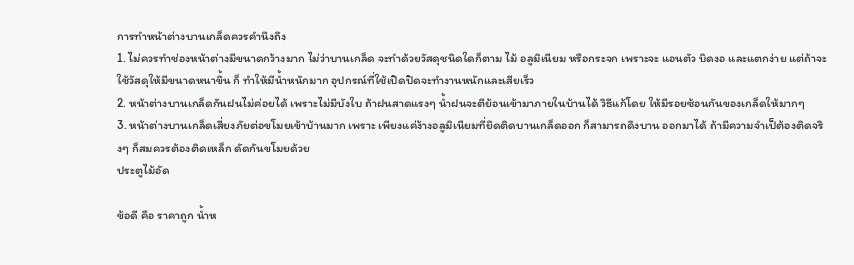การทำหน้าต่างบานเกล็ดควรคำนึงถึง
1. ไม่ควรทำช่องหน้าต่างมีขนาดกว้างมาก ไม่ว่าบานเกล็ด จะทำด้วยวัสดุชนิดใดก็ตาม ไม้ อลูมิเนียม หรือกระจก เพราะจะ แอนตัว บิดงอ และแตกง่าย แต่ถ้าจะใช้วัสดุให้มีขนาดหนาขึ้น ก็ ทำให้มีน้ำหนักมาก อุปกรณ์ที่ใช้เปิดปิดจะทำงานหนักและเสียเร็ว
2. หน้าต่างบานเกล็ดกันฝนไม่ค่อยได้ เพราะไม่มีบังใบ ถ้าฝนสาดแรงๆ น้ำฝนจะตีย้อนเข้ามาภายในบ้านได้ วิธีแก้โดย ให้มีรอยซ้อนกันของเกล็ดให้มากๆ
3. หน้าต่างบานเกล็ดเสี่ยงภัยต่อขโมยเข้าบ้านมาก เพราะ เพียงแค่ง้างอลูมิเนียมที่ยึดติดบานเกล็ดออก ก็สามารถดึงบาน ออกมาได้ ถ้ามีความจำเป็ต้องติดจริงๆ ก็สมควรต้องติดเหล็ก ดัดกันขโมยด้วย
ประตูไม้อัด

ข้อดี คือ ราคาถูก น้ำห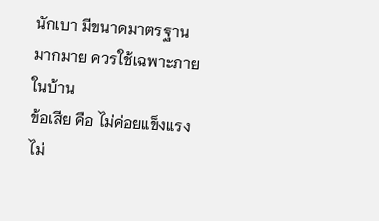นักเบา มีขนาดมาตรฐาน มากมาย ควรใช้เฉพาะภายในบ้าน
ข้อเสีย คือ ไม่ค่อยแข็งแรง ไม่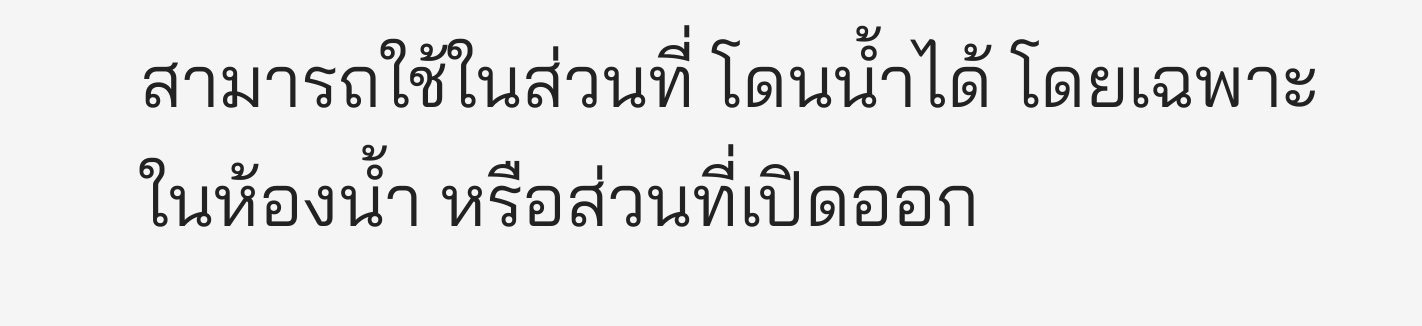สามารถใช้ในส่วนที่ โดนน้ำได้ โดยเฉพาะในห้องน้ำ หรือส่วนที่เปิดออก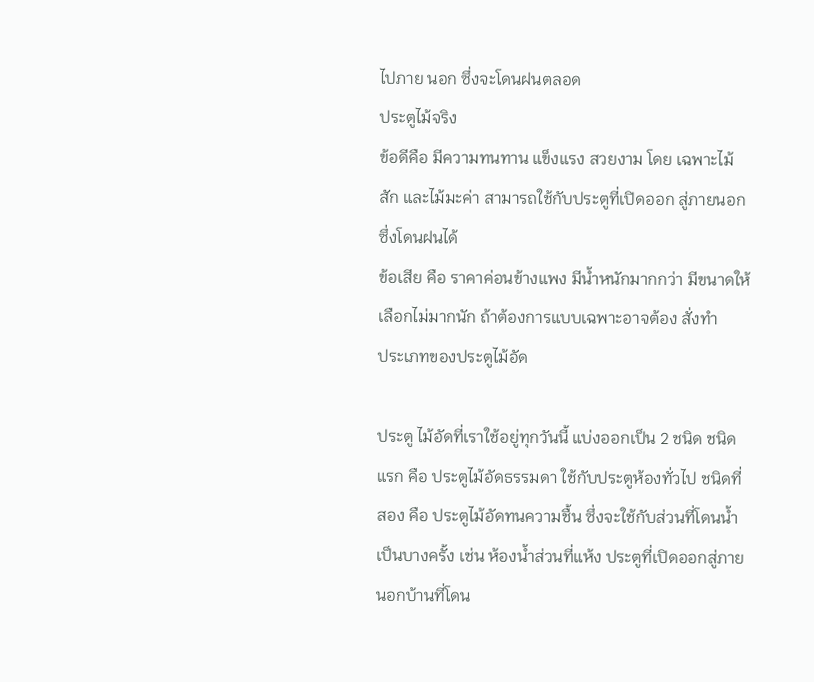ไปภาย นอก ซึ่งจะโดนฝนตลอด
ประตูไม้จริง
ข้อดีคือ มีความทนทาน แข็งแรง สวยงาม โดย เฉพาะไม้สัก และไม้มะค่า สามารถใช้กับประตูที่เปิดออก สู่ภายนอกซึ่งโดนฝนได้
ข้อเสีย คือ ราคาค่อนข้างแพง มีน้ำหนักมากกว่า มีขนาดให้เลือกไม่มากนัก ถ้าต้องการแบบเฉพาะอาจต้อง สั่งทำ
ประเภทของประตูไม้อัด

ประตู ไม้อัดที่เราใช้อยู่ทุกวันนี้ แบ่งออกเป็น 2 ชนิด ชนิดแรก คือ ประตูไม้อัดธรรมดา ใช้กับประตูห้องทั่วไป ชนิดที่สอง คือ ประตูไม้อัดทนความชื้น ซึ่งจะใช้กับส่วนที่โดนน้ำเป็นบางครั้ง เช่น ห้องน้ำส่วนที่แห้ง ประตูที่เปิดออกสู่ภายนอกบ้านที่โดน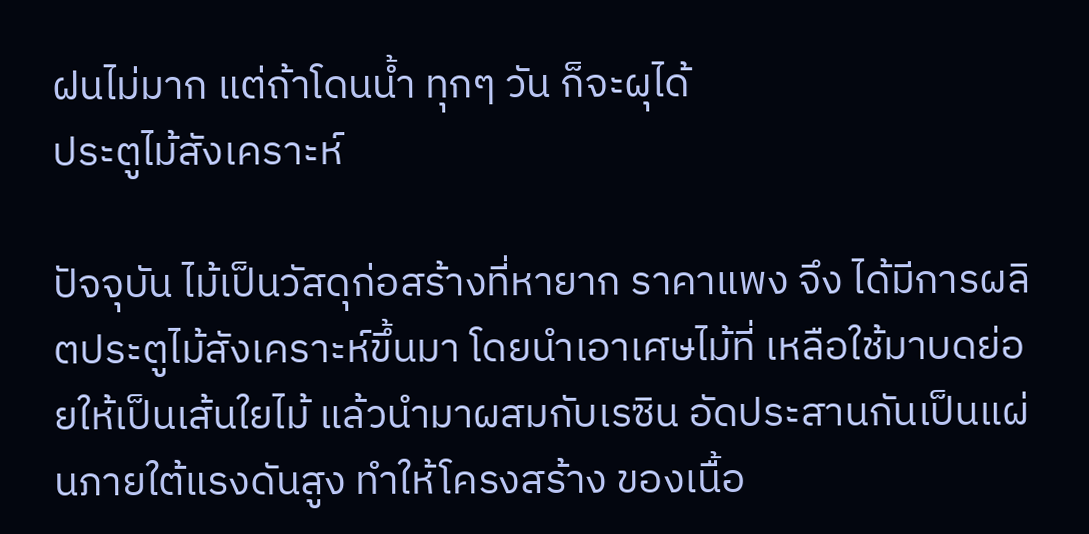ฝนไม่มาก แต่ถ้าโดนน้ำ ทุกๆ วัน ก็จะผุได้
ประตูไม้สังเคราะห์

ปัจจุบัน ไม้เป็นวัสดุก่อสร้างที่หายาก ราคาแพง จึง ได้มีการผลิตประตูไม้สังเคราะห์ขึ้นมา โดยนำเอาเศษไม้ที่ เหลือใช้มาบดย่อยให้เป็นเส้นใยไม้ แล้วนำมาผสมกับเรซิน อัดประสานกันเป็นแผ่นภายใต้แรงดันสูง ทำให้โครงสร้าง ของเนื้อ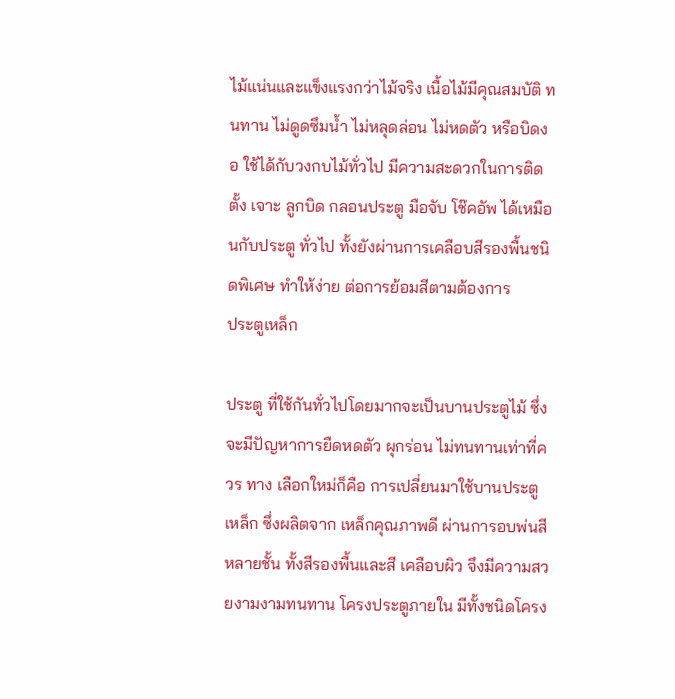ไม้แน่นและแข็งแรงกว่าไม้จริง เนื้อไม้มีคุณสมบัติ ทนทาน ไม่ดูดซึมน้ำ ไม่หลุดล่อน ไม่หดตัว หรือบิดงอ ใช้ได้กับวงกบไม้ทั่วไป มีความสะดวกในการติดตั้ง เจาะ ลูกบิด กลอนประตู มือจับ โช๊คอัพ ได้เหมือนกับประตู ทั่วไป ทั้งยังผ่านการเคลือบสีรองพื้นชนิดพิเศษ ทำให้ง่าย ต่อการย้อมสีตามต้องการ
ประตูเหล็ก

ประตู ที่ใช้กันทั่วไปโดยมากจะเป็นบานประตูไม้ ซึ่ง จะมีปัญหาการยืดหดตัว ผุกร่อน ไม่ทนทานเท่าที่ควร ทาง เลือกใหม่ก็คือ การเปลี่ยนมาใช้บานประตูเหล็ก ซึ่งผลิตจาก เหล็กคุณภาพดี ผ่านการอบพ่นสีหลายชั้น ทั้งสีรองพื้นและสี เคลือบผิว จึงมีความสวยงามงามทนทาน โครงประตูภายใน มีทั้งชนิดโครง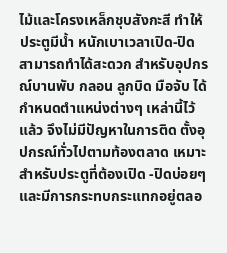ไม้และโครงเหล็กชุบสังกะสี ทำให้ประตูมีน้ำ หนักเบาเวลาเปิด-ปิด สามารถทำได้สะดวก สำหรับอุปกรณ์บานพับ กลอน ลูกบิด มือจับ ได้ กำหนดตำแหน่งต่างๆ เหล่านี้ไว้แล้ว จึงไม่มีปัญหาในการติด ตั้งอุปกรณ์ทั่วไปตามท้องตลาด เหมาะสำหรับประตูที่ต้องเปิด -ปิดบ่อยๆ และมีการกระทบกระแทกอยู่ตลอ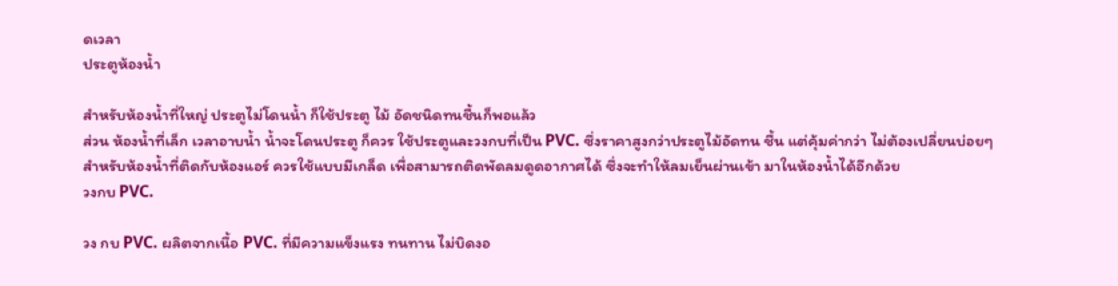ดเวลา
ประตูห้องน้ำ

สำหรับห้องน้ำที่ใหญ่ ประตูไม่โดนน้ำ ก็ใช้ประตู ไม้ อัดชนิดทนชื้นก็พอแล้ว
ส่วน ห้องน้ำที่เล็ก เวลาอาบน้ำ น้ำจะโดนประตู ก็ควร ใช้ประตูและวงกบที่เป็น PVC. ซึ่งราคาสูงกว่าประตูไม้อัดทน ชื้น แต่คุ้มค่ากว่า ไม่ต้องเปลี่ยนบ่อยๆ
สำหรับห้องน้ำที่ติดกับห้องแอร์ ควรใช้แบบมีเกล็ด เพื่อสามารถติดพัดลมดูดอากาศได้ ซึ่งจะทำให้ลมเย็นผ่านเข้า มาในห้องน้ำได้อีกด้วย
วงกบ PVC.

วง กบ PVC. ผลิตจากเนื้อ PVC. ที่มีความแข็งแรง ทนทาน ไม่บิดงอ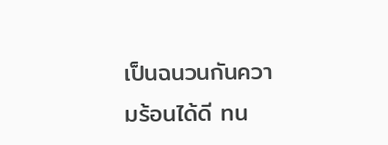เป็นฉนวนกันความร้อนได้ดี ทน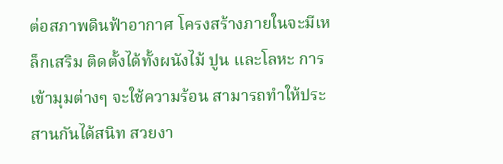ต่อสภาพดินฟ้าอากาศ โครงสร้างภายในจะมีเหล็กเสริม ติดตั้งได้ทั้งผนังไม้ ปูน และโลหะ การเข้ามุมต่างๆ จะใช้ความร้อน สามารถทำให้ประสานกันได้สนิท สวยงา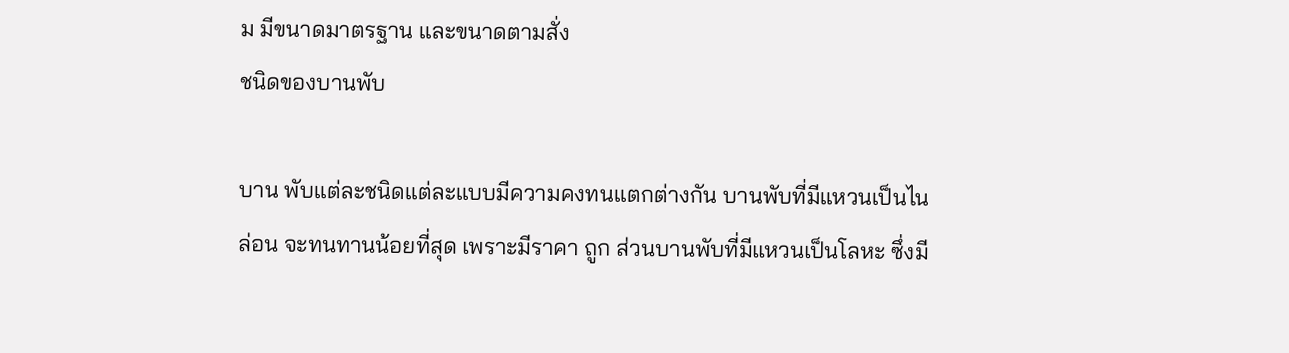ม มีขนาดมาตรฐาน และขนาดตามสั่ง
ชนิดของบานพับ

บาน พับแต่ละชนิดแต่ละแบบมีความคงทนแตกต่างกัน บานพับที่มีแหวนเป็นไนล่อน จะทนทานน้อยที่สุด เพราะมีราคา ถูก ส่วนบานพับที่มีแหวนเป็นโลหะ ซึ่งมี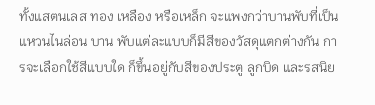ทั้งแสตนเลส ทอง เหลือง หรือเหล็ก จะแพงกว่าบานพับที่เป็นแหวนไนล่อน บาน พับแต่ละแบบก็มีสีของวัสดุแตกต่างกัน การจะเลือกใช้สีแบบใด ก็ขึ้นอยู่กับสีของประตู ลูกบิด และรสนิย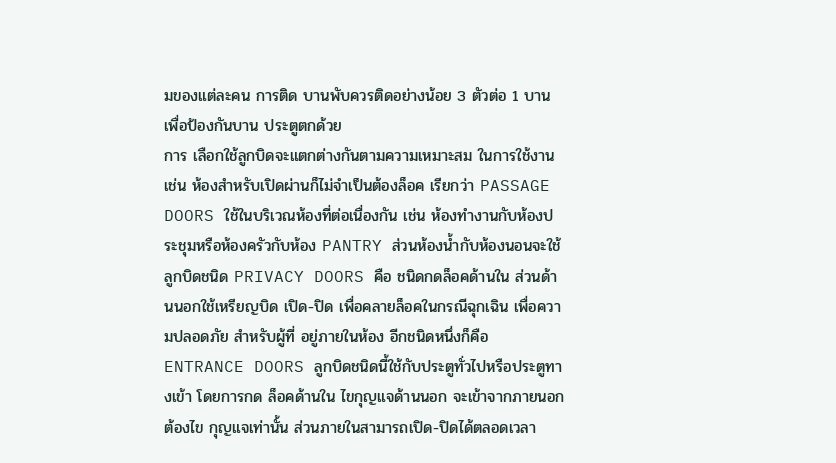มของแต่ละคน การติด บานพับควรติดอย่างน้อย 3 ตัวต่อ 1 บาน เพื่อป้องกันบาน ประตูตกด้วย
การ เลือกใช้ลูกบิดจะแตกต่างกันตามความเหมาะสม ในการใช้งาน เช่น ห้องสำหรับเปิดผ่านก็ไม่จำเป็นต้องล็อค เรียกว่า PASSAGE DOORS ใช้ในบริเวณห้องที่ต่อเนื่องกัน เช่น ห้องทำงานกับห้องประชุมหรือห้องครัวกับห้อง PANTRY ส่วนห้องน้ำกับห้องนอนจะใช้ลูกบิดชนิด PRIVACY DOORS คือ ชนิดกดล็อคด้านใน ส่วนด้านนอกใช้เหรียญบิด เปิด-ปิด เพื่อคลายล็อคในกรณีฉุกเฉิน เพื่อความปลอดภัย สำหรับผู้ที่ อยู่ภายในห้อง อีกชนิดหนึ่งก็คือ ENTRANCE DOORS ลูกบิดชนิดนี้ใช้กับประตูทั่วไปหรือประตูทางเข้า โดยการกด ล็อคด้านใน ไขกุญแจด้านนอก จะเข้าจากภายนอกต้องไข กุญแจเท่านั้น ส่วนภายในสามารถเปิด-ปิดได้ตลอดเวลา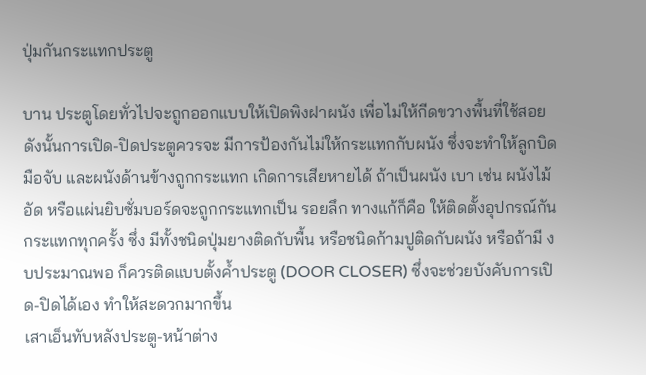ปุ่มกันกระแทกประตู

บาน ประตูโดยทั่วไปจะถูกออกแบบให้เปิดพิงฝาผนัง เพื่อไม่ให้กีดขวางพื้นที่ใช้สอย ดังนั้นการเปิด-ปิดประตูควรจะ มีการป้องกันไม่ให้กระแทกกับผนัง ซึ่งจะทำให้ลูกบิด มือจับ และผนังด้านข้างถูกกระแทก เกิดการเสียหายได้ ถ้าเป็นผนัง เบา เช่น ผนังไม้อัด หรือแผ่นยิบซั่มบอร์ดจะถูกกระแทกเป็น รอยลึก ทางแก้ก็คือ ให้ติดตั้งอุปกรณ์กันกระแทกทุกครั้ง ซึ่ง มีทั้งชนิดปุ่มยางติดกับพื้น หรือชนิดก้ามปูติดกับผนัง หรือถ้ามี งบประมาณพอ ก็ควรติดแบบตั้งค้ำประตู (DOOR CLOSER) ซึ่งจะช่วยบังคับการเปิด-ปิดได้เอง ทำให้สะดวกมากขึ้น
เสาเอ็นทับหลังประตู-หน้าต่าง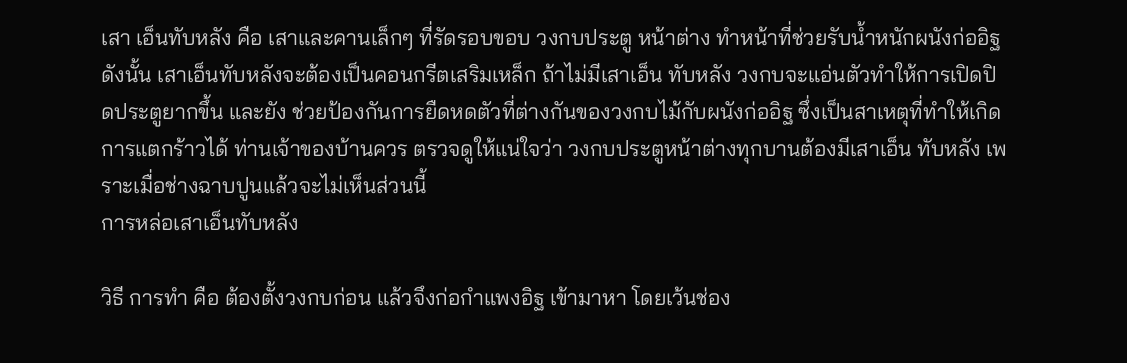เสา เอ็นทับหลัง คือ เสาและคานเล็กๆ ที่รัดรอบขอบ วงกบประตู หน้าต่าง ทำหน้าที่ช่วยรับน้ำหนักผนังก่ออิฐ ดังนั้น เสาเอ็นทับหลังจะต้องเป็นคอนกรีตเสริมเหล็ก ถ้าไม่มีเสาเอ็น ทับหลัง วงกบจะแอ่นตัวทำให้การเปิดปิดประตูยากขึ้น และยัง ช่วยป้องกันการยืดหดตัวที่ต่างกันของวงกบไม้กับผนังก่ออิฐ ซึ่งเป็นสาเหตุที่ทำให้เกิดการแตกร้าวได้ ท่านเจ้าของบ้านควร ตรวจดูให้แน่ใจว่า วงกบประตูหน้าต่างทุกบานต้องมีเสาเอ็น ทับหลัง เพราะเมื่อช่างฉาบปูนแล้วจะไม่เห็นส่วนนี้
การหล่อเสาเอ็นทับหลัง

วิธี การทำ คือ ต้องตั้งวงกบก่อน แล้วจึงก่อกำแพงอิฐ เข้ามาหา โดยเว้นช่อง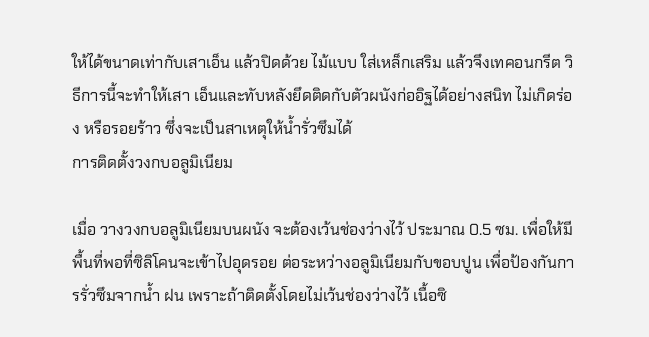ให้ได้ขนาดเท่ากับเสาเอ็น แล้วปิดด้วย ไม้แบบ ใส่เหล็กเสริม แล้วจึงเทคอนกรีต วิธีการนี้จะทำให้เสา เอ็นและทับหลังยึดติดกับตัวผนังก่ออิฐได้อย่างสนิท ไม่เกิดร่อง หรือรอยร้าว ซึ่งจะเป็นสาเหตุให้น้ำรั่วซึมได้
การติดตั้งวงกบอลูมิเนียม

เมื่อ วางวงกบอลูมิเนียมบนผนัง จะต้องเว้นช่องว่างไว้ ประมาณ 0.5 ซม. เพื่อให้มีพื้นที่พอที่ซิลิโคนจะเข้าไปอุดรอย ต่อระหว่างอลูมิเนียมกับขอบปูน เพื่อป้องกันการรั่วซึมจากน้ำ ฝน เพราะถ้าติดตั้งโดยไม่เว้นช่องว่างไว้ เนื้อซิ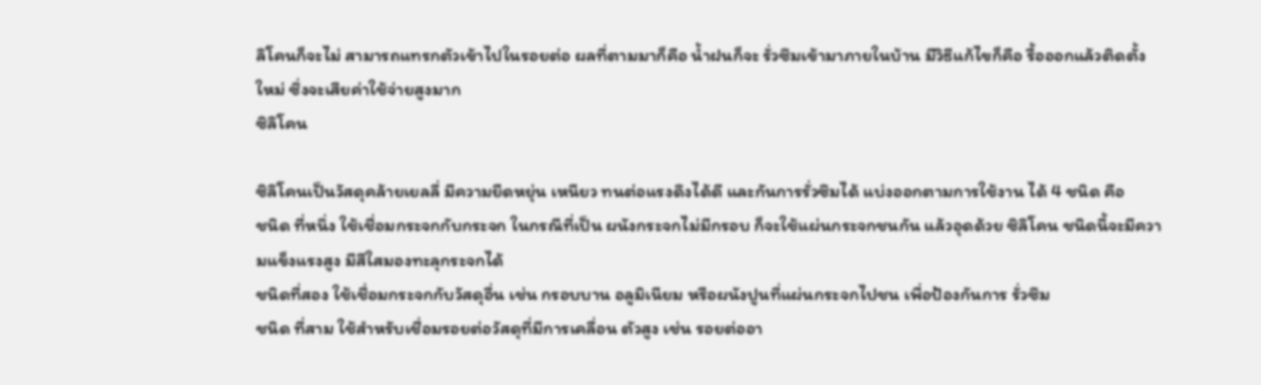ลิโคนก็จะไม่ สามารถแทรกตัวเข้าไปในรอยต่อ ผลที่ตามมาก็คือ น้ำฝนก็จะ รั่วซึมเข้ามาภายในบ้าน มีวิธีแก้ไขก็คือ รื้อออกแล้วติดตั้งใหม่ ซึ่งจะเสียค่าใช้จ่ายสูงมาก
ซิลิโคน

ซิลิโคนเป็นวัสดุคล้ายเยลลี่ มีความยืดหยุ่น เหนียว ทนต่อแรงดึงได้ดี และกันการรั่วซึมได้ แบ่งออกตามการใช้งาน ได้ 4 ชนิด คือ
ชนิด ที่หนึ่ง ใช้เชื่อมกระจกกับกระจก ในกรณีที่เป็น ผนังกระจกไม่มีกรอบ ก็จะใช้แผ่นกระจกชนกัน แล้วอุดด้วย ซิลิโคน ชนิดนี้จะมีความแข็งแรงสูง มีสีใสมองทะลุกระจกได้
ชนิดที่สอง ใช้เชื่อมกระจกกับวัสดุอื่น เช่น กรอบบาน อลูมิเนียม หรือผนังปูนที่แผ่นกระจกไปชน เพื่อป้องกันการ รั่วซึม
ชนิด ที่สาม ใช้สำหรับเชื่อมรอยต่อวัสดุที่มีการเคลื่อน ตัวสูง เช่น รอยต่ออา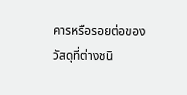คารหรือรอยต่อของวัสดุที่ต่างชนิ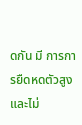ดกัน มี การการยืดหดตัวสูง และไม่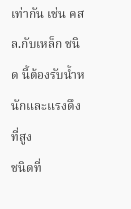เท่ากัน เช่น คสล.กับเหล็ก ชนิด นี้ต้องรับน้ำหนักและแรงดึงที่สูง
ชนิดที่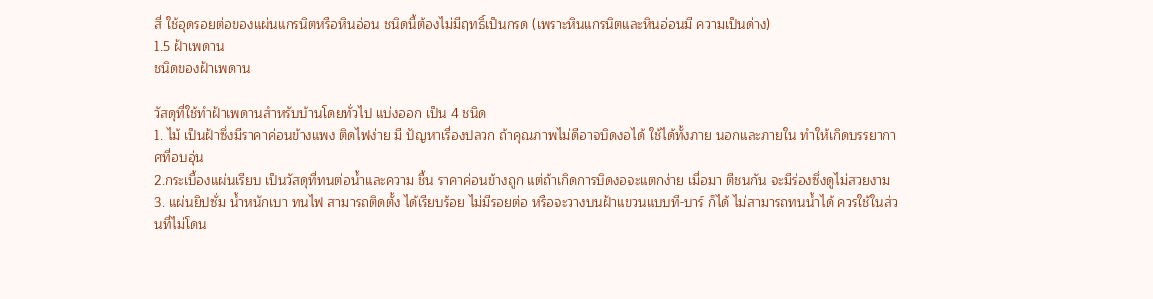สี่ ใช้อุดรอยต่อของแผ่นแกรนิตหรือหินอ่อน ชนิดนี้ต้องไม่มีฤทธิ์เป็นกรด (เพราะหินแกรนิตและหินอ่อนมี ความเป็นด่าง)
1.5 ฝ้าเพดาน
ชนิดของฝ้าเพดาน

วัสดุที่ใช้ทำฝ้าเพดานสำหรับบ้านโดยทั่วไป แบ่งออก เป็น 4 ชนิด
1. ไม้ เป็นฝ้าซึ่งมีราคาค่อนข้างแพง ติดไฟง่าย มี ปัญหาเรื่องปลวก ถ้าคุณภาพไม่ดีอาจบิดงอได้ ใช้ได้ทั้งภาย นอกและภายใน ทำให้เกิดบรรยากาศที่อบอุ่น
2.กระเบื้องแผ่นเรียบ เป็นวัสดุที่ทนต่อน้ำและความ ชื้น ราคาค่อนข้างถูก แต่ถ้าเกิดการบิดงอจะแตกง่าย เมื่อมา ตีชนกัน จะมีร่องซึ่งดูไม่สวยงาม
3. แผ่นยิปซั่ม น้ำหนักเบา ทนไฟ สามารถติดตั้ง ได้เรียบร้อย ไม่มีรอยต่อ หรือจะวางบนฝ้าแขวนแบบที-บาร์ ก็ได้ ไม่สามารถทนน้ำได้ ควรใช้ในส่วนที่ไม่โดน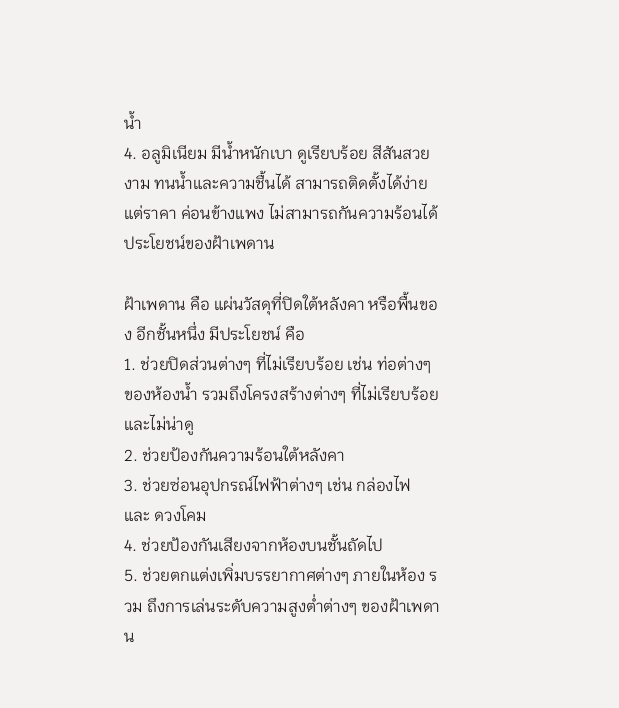น้ำ
4. อลูมิเนียม มีน้ำหนักเบา ดูเรียบร้อย สีสันสวย งาม ทนน้ำและความชื้นได้ สามารถติดตั้งได้ง่าย แต่ราคา ค่อนข้างแพง ไม่สามารถกันความร้อนได้
ประโยชน์ของฝ้าเพดาน

ฝ้าเพดาน คือ แผ่นวัสดุที่ปิดใต้หลังคา หรือพื้นของ อีกชั้นหนึ่ง มีประโยชน์ คือ
1. ช่วยปิดส่วนต่างๆ ที่ไม่เรียบร้อย เช่น ท่อต่างๆ ของห้องน้ำ รวมถึงโครงสร้างต่างๆ ที่ไม่เรียบร้อยและไม่น่าดู
2. ช่วยป้องกันความร้อนใต้หลังคา
3. ช่วยซ่อนอุปกรณ์ไฟฟ้าต่างๆ เช่น กล่องไฟ และ ดวงโคม
4. ช่วยป้องกันเสียงจากห้องบนชั้นถัดไป
5. ช่วยตกแต่งเพิ่มบรรยากาศต่างๆ ภายในห้อง รวม ถึงการเล่นระดับความสูงต่ำต่างๆ ของฝ้าเพดาน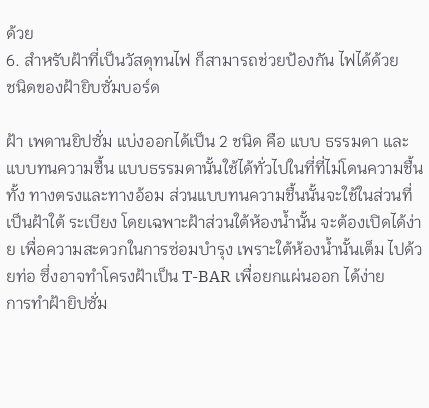ด้วย
6. สำหรับฝ้าที่เป็นวัสดุทนไฟ ก็สามารถช่วยป้องกัน ไฟได้ด้วย
ชนิดของฝ้ายิบซั่มบอร์ด

ฝ้า เพดานยิปซั่ม แบ่งออกได้เป็น 2 ชนิด คือ แบบ ธรรมดา และแบบทนความชื้น แบบธรรมดานั้นใช้ได้ทั่วไปในที่ที่ไม่โดนความชื้นทั้ง ทางตรงและทางอ้อม ส่วนแบบทนความชื้นนั้นจะใช้ในส่วนที่เป็นฝ้าใต้ ระเบียง โดยเฉพาะฝ้าส่วนใต้ห้องน้ำนั้น จะต้องเปิดได้ง่าย เพื่อความสะดวกในการซ่อมบำรุง เพราะใต้ห้องน้ำนั้นเต็ม ไปด้วยท่อ ซึ่งอาจทำโครงฝ้าเป็น T-BAR เพื่อยกแผ่นออก ได้ง่าย
การทำฝ้ายิปซั่ม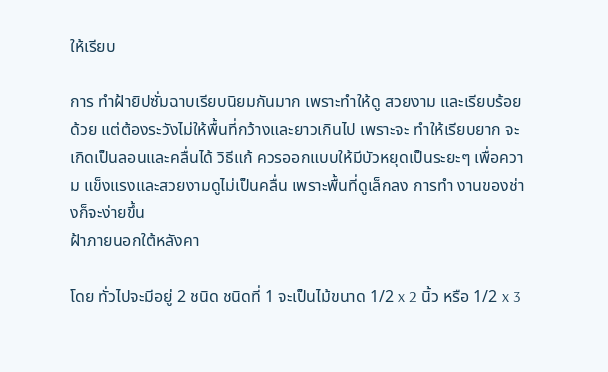ให้เรียบ

การ ทำฝ้ายิปซั่มฉาบเรียบนิยมกันมาก เพราะทำให้ดู สวยงาม และเรียบร้อยด้วย แต่ต้องระวังไม่ให้พื้นที่กว้างและยาวเกินไป เพราะจะ ทำให้เรียบยาก จะเกิดเป็นลอนและคลื่นได้ วิธีแก้ ควรออกแบบให้มีบัวหยุดเป็นระยะๆ เพื่อความ แข็งแรงและสวยงามดูไม่เป็นคลื่น เพราะพื้นที่ดูเล็กลง การทำ งานของช่างก็จะง่ายขึ้น
ฝ้าภายนอกใต้หลังคา

โดย ทั่วไปจะมีอยู่ 2 ชนิด ชนิดที่ 1 จะเป็นไม้ขนาด 1/2 x 2 นิ้ว หรือ 1/2 x 3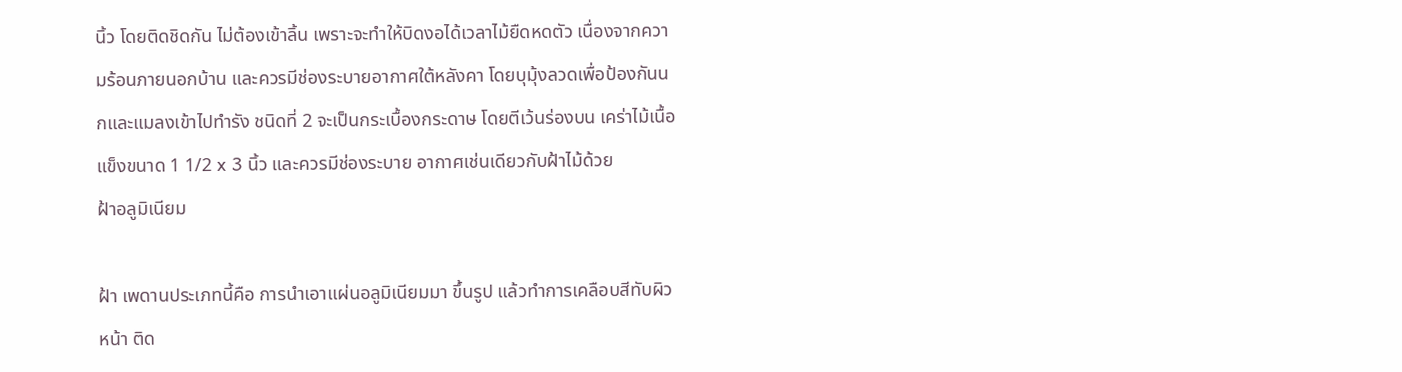นิ้ว โดยติดชิดกัน ไม่ต้องเข้าลิ้น เพราะจะทำให้บิดงอได้เวลาไม้ยืดหดตัว เนื่องจากความร้อนภายนอกบ้าน และควรมีช่องระบายอากาศใต้หลังคา โดยบุมุ้งลวดเพื่อป้องกันนกและแมลงเข้าไปทำรัง ชนิดที่ 2 จะเป็นกระเบื้องกระดาษ โดยตีเว้นร่องบน เคร่าไม้เนื้อแข็งขนาด 1 1/2 x 3 นิ้ว และควรมีช่องระบาย อากาศเช่นเดียวกับฝ้าไม้ด้วย
ฝ้าอลูมิเนียม

ฝ้า เพดานประเภทนี้คือ การนำเอาแผ่นอลูมิเนียมมา ขึ้นรูป แล้วทำการเคลือบสีทับผิวหน้า ติด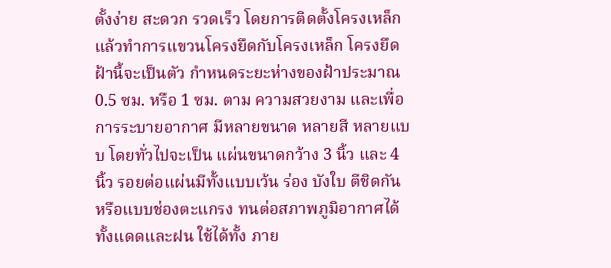ตั้งง่าย สะดวก รวดเร็ว โดยการติดตั้งโครงเหล็ก แล้วทำการแขวนโครงยึดกับโครงเหล็ก โครงยึดฝ้านี้จะเป็นตัว กำหนดระยะห่างของฝ้าประมาณ 0.5 ซม. หรือ 1 ซม. ตาม ความสวยงาม และเพื่อการระบายอากาศ มีหลายขนาด หลายสี หลายแบบ โดยทั่วไปจะเป็น แผ่นขนาดกว้าง 3 นิ้ว และ 4 นิ้ว รอยต่อแผ่นมีทั้งแบบเว้น ร่อง บังใบ ตีชิดกัน หรือแบบช่องตะแกรง ทนต่อสภาพภูมิอากาศได้ทั้งแดดและฝน ใช้ได้ทั้ง ภาย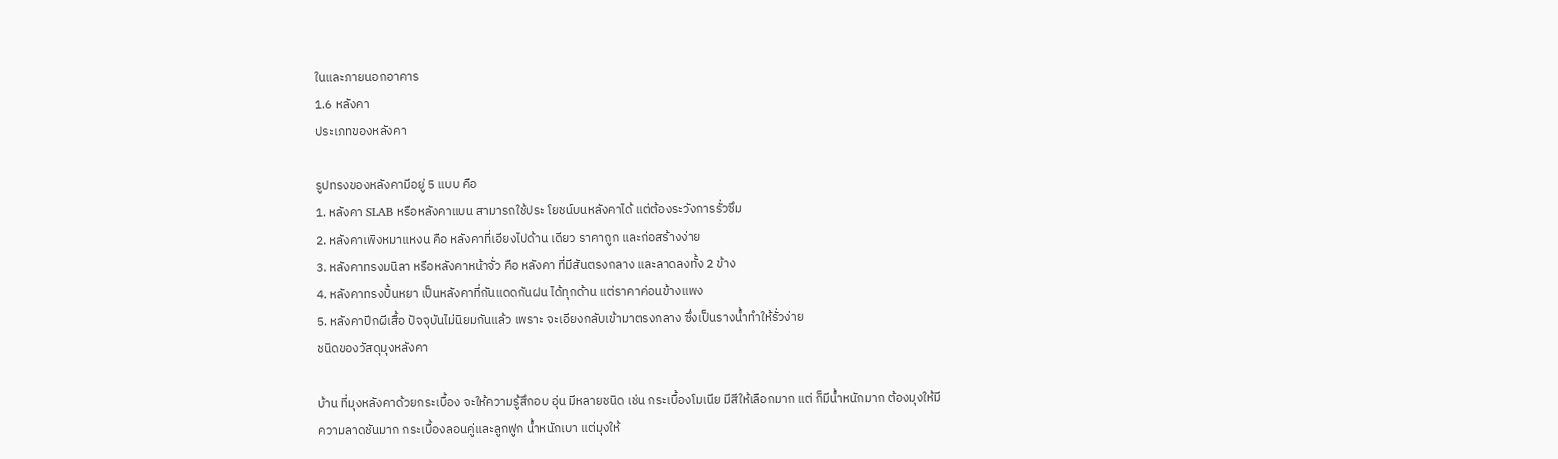ในและภายนอกอาคาร
1.6 หลังคา
ประเภทของหลังคา

รูปทรงของหลังคามีอยู่ 5 แบบ คือ
1. หลังคา SLAB หรือหลังคาแบน สามารถใช้ประ โยชน์บนหลังคาได้ แต่ต้องระวังการรั่วซึม
2. หลังคาเพิงหมาแหงน คือ หลังคาที่เอียงไปด้าน เดียว ราคาถูก และก่อสร้างง่าย
3. หลังคาทรงมนิลา หรือหลังคาหน้าจั่ว คือ หลังคา ที่มีสันตรงกลาง และลาดลงทั้ง 2 ข้าง
4. หลังคาทรงปั้นหยา เป็นหลังคาที่กันแดดกันฝน ได้ทุกด้าน แต่ราคาค่อนข้างแพง
5. หลังคาปีกผีเสื้อ ปัจจุบันไม่นิยมกันแล้ว เพราะ จะเอียงกลับเข้ามาตรงกลาง ซึ่งเป็นรางน้ำทำให้รั่วง่าย
ชนิดของวัสดุมุงหลังคา

บ้าน ที่มุงหลังคาด้วยกระเบื้อง จะให้ความรู้สึกอบ อุ่น มีหลายชนิด เช่น กระเบื้องโมเนีย มีสีให้เลือกมาก แต่ ก็มีน้ำหนักมาก ต้องมุงให้มีความลาดชันมาก กระเบื้องลอนคู่และลูกฟูก น้ำหนักเบา แต่มุงให้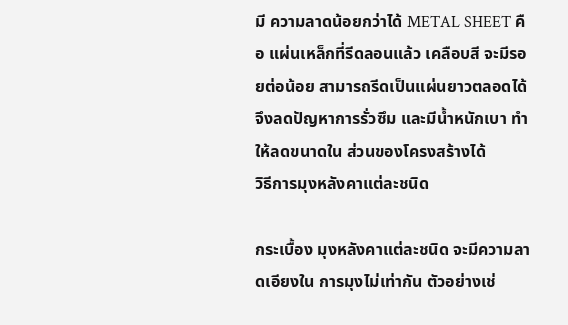มี ความลาดน้อยกว่าได้ METAL SHEET คือ แผ่นเหล็กที่รีดลอนแล้ว เคลือบสี จะมีรอยต่อน้อย สามารถรีดเป็นแผ่นยาวตลอดได้ จึงลดปัญหาการรั่วซึม และมีน้ำหนักเบา ทำให้ลดขนาดใน ส่วนของโครงสร้างได้
วิธีการมุงหลังคาแต่ละชนิด

กระเบื้อง มุงหลังคาแต่ละชนิด จะมีความลาดเอียงใน การมุงไม่เท่ากัน ตัวอย่างเช่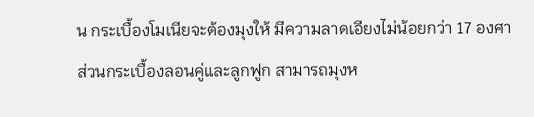น กระเบื้องโมเนียจะต้องมุงให้ มีความลาดเอียงไม่น้อยกว่า 17 องศา
ส่วนกระเบื้องลอนคู่และลูกฟูก สามารถมุงห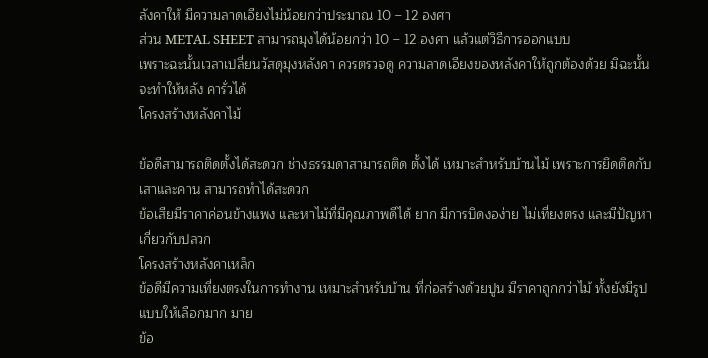ลังคาให้ มีความลาดเอียงไม่น้อยกว่าประมาณ 10 – 12 องศา
ส่วน METAL SHEET สามารถมุงได้น้อยกว่า 10 – 12 องศา แล้วแต่วิธีการออกแบบ
เพราะฉะนั้นเวลาเปลี่ยนวัสดุมุงหลังคา ควรตรวจดู ความลาดเอียงของหลังคาให้ถูกต้องด้วย มิฉะนั้นจะทำให้หลัง คารั่วได้
โครงสร้างหลังคาไม้

ข้อดีสามารถติดตั้งได้สะดวก ช่างธรรมดาสามารถติด ตั้งได้ เหมาะสำหรับบ้านไม้ เพราะการยึดติดกับเสาและคาน สามารถทำได้สะดวก
ข้อเสียมีราคาค่อนข้างแพง และหาไม้ที่มีคุณภาพดีได้ ยาก มีการบิดงอง่าย ไม่เที่ยงตรง และมีปัญหาเกี่ยวกับปลวก
โครงสร้างหลังคาเหล็ก
ข้อดีมีความเที่ยงตรงในการทำงาน เหมาะสำหรับบ้าน ที่ก่อสร้างด้วยปูน มีราคาถูกกว่าไม้ ทั้งยังมีรูปแบบให้เลือกมาก มาย
ข้อ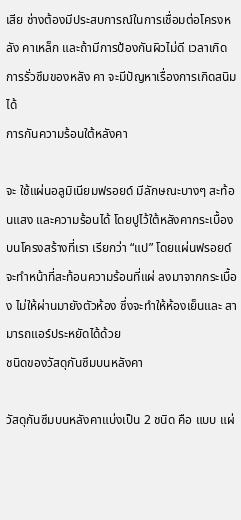เสีย ช่างต้องมีประสบการณ์ในการเชื่อมต่อโครงหลัง คาเหล็ก และถ้ามีการป้องกันผิวไม่ดี เวลาเกิดการรั่วซึมของหลัง คา จะมีปัญหาเรื่องการเกิดสนิมได้
การกันความร้อนใต้หลังคา

จะ ใช้แผ่นอลูมิเนียมฟรอยด์ มีลักษณะบางๆ สะท้อนแสง และความร้อนได้ โดยปูไว้ใต้หลังคากระเบื้อง บนโครงสร้างที่เรา เรียกว่า “แป” โดยแผ่นฟรอยด์จะทำหน้าที่สะท้อนความร้อนที่แผ่ ลงมาจากกระเบื้อง ไม่ให้ผ่านมายังตัวห้อง ซึ่งจะทำให้ห้องเย็นและ สามารถแอร์ประหยัดได้ด้วย
ชนิดของวัสดุกันซึมบนหลังคา

วัสดุกันซึมบนหลังคาแบ่งเป็น 2 ชนิด คือ แบบ แผ่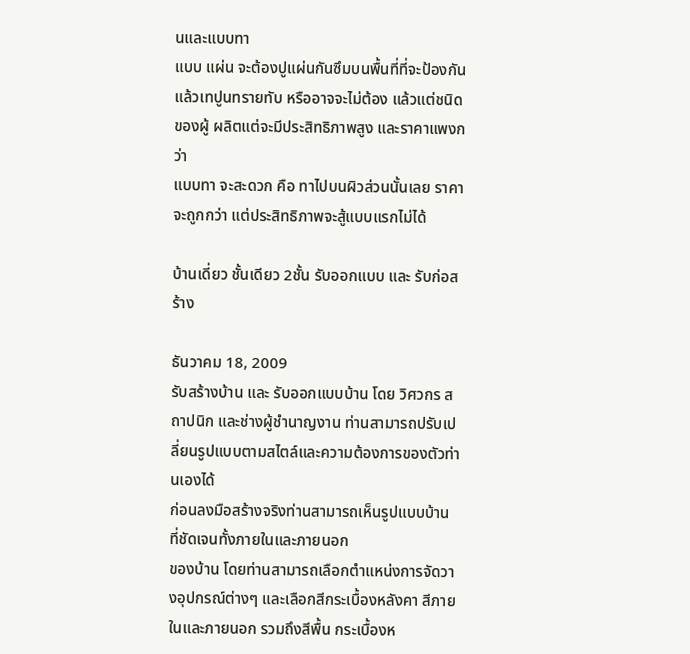นและแบบทา
แบบ แผ่น จะต้องปูแผ่นกันซึมบนพื้นที่ที่จะป้องกัน แล้วเทปูนทรายทับ หรืออาจจะไม่ต้อง แล้วแต่ชนิดของผู้ ผลิตแต่จะมีประสิทธิภาพสูง และราคาแพงกว่า
แบบทา จะสะดวก คือ ทาไปบนผิวส่วนนั้นเลย ราคา จะถูกกว่า แต่ประสิทธิภาพจะสู้แบบแรกไม่ได้

บ้านเดี่ยว ชั้นเดียว 2ชั้น รับออกแบบ และ รับก่อสร้าง

ธันวาคม 18, 2009
รับสร้างบ้าน และ รับออกแบบบ้าน โดย วิศวกร สถาปนิก และช่างผู้ชำนาญงาน ท่านสามารถปรับเปลี่ยนรูปแบบตามสไตล์และความต้องการของตัวท่านเองได้
ก่อนลงมือสร้างจริงท่านสามารถเห็นรูปแบบบ้าน ที่ชัดเจนทั้งภายในและภายนอก
ของบ้าน โดยท่านสามารถเลือกตำแหน่งการจัดวางอุปกรณ์ต่างๆ และเลือกสีกระเบื้องหลังคา สีภายในและภายนอก รวมถึงสีพื้น กระเบื้องห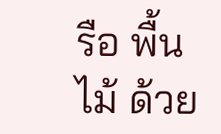รือ พื้นไม้ ด้วย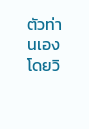ตัวท่านเอง
โดยวิ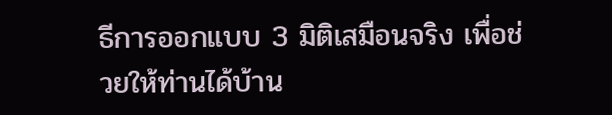ธีการออกแบบ 3 มิติเสมือนจริง เพื่อช่วยให้ท่านได้บ้าน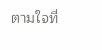ตามใจที่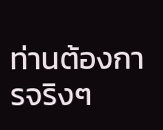ท่านต้องการจริงๆ